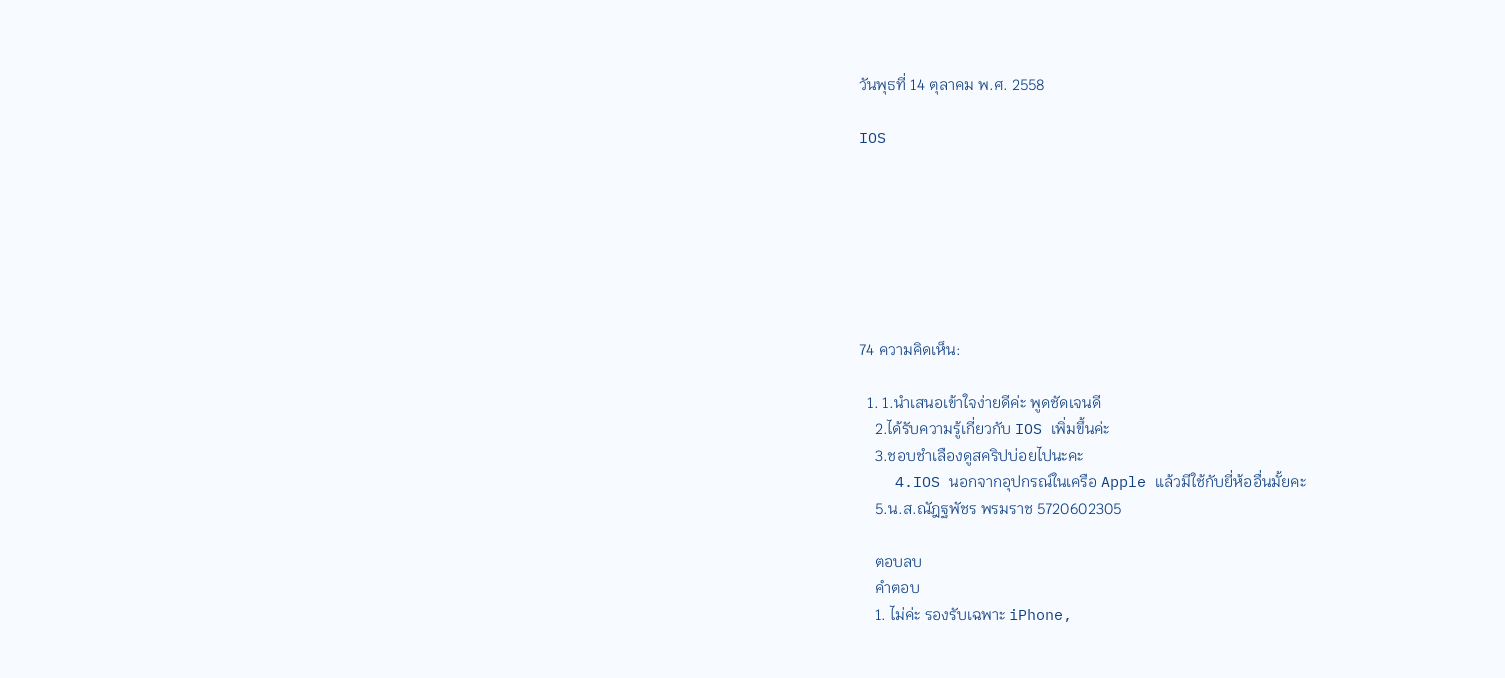วันพุธที่ 14 ตุลาคม พ.ศ. 2558

IOS







74 ความคิดเห็น:

  1. 1.นำเสนอเข้าใจง่ายดีค่ะ พูดชัดเจนดี
    2.ได้รับความรู้เกี่ยวกับ IOS เพิ่มขึ้นค่ะ
    3.ชอบชำเลืองดูสคริปบ่อยไปนะคะ
    4.IOS นอกจากอุปกรณ์ในเครือ Apple แล้วมีใช้กับยี่ห้ออื่นมั้ยคะ
    5.น.ส.ณัฎฐพัชร พรมราช 5720602305

    ตอบลบ
    คำตอบ
    1. ไม่ค่ะ รองรับเฉพาะ iPhone,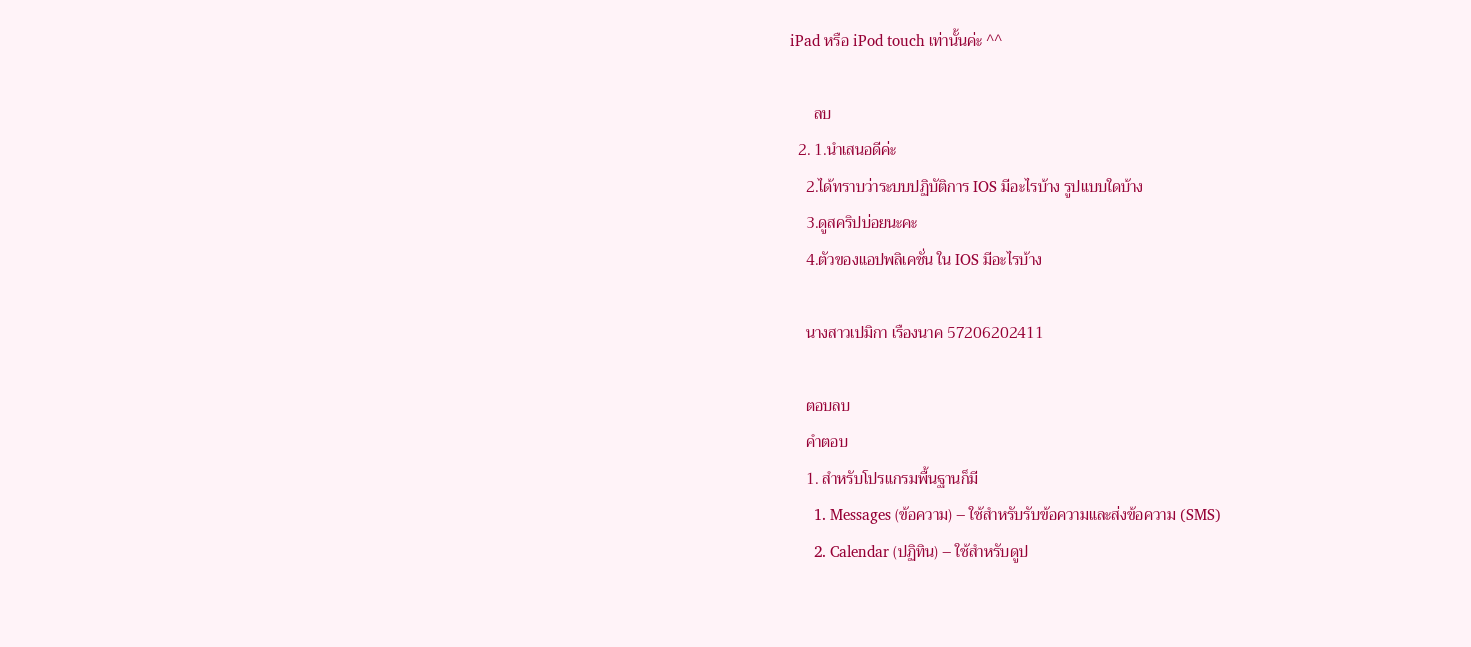iPad หรือ iPod touch เท่านั้นค่ะ ^^

      ลบ
  2. 1.นำเสนอดีค่ะ
    2.ได้ทราบว่าระบบปฏิบัติการ IOS มีอะไรบ้าง รูปแบบใดบ้าง
    3.ดูสคริปบ่อยนะคะ
    4.ตัวของแอปพลิเคชั่น ใน IOS มีอะไรบ้าง

    นางสาวเปมิกา เรืองนาค 57206202411

    ตอบลบ
    คำตอบ
    1. สำหรับโปรแกรมพื้นฐานก็มี
      1. Messages (ข้อความ) – ใช้สำหรับรับข้อความและส่งข้อความ (SMS)
      2. Calendar (ปฏิทิน) – ใช้สำหรับดูป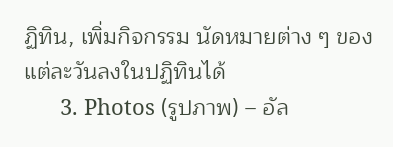ฏิทิน, เพิ่มกิจกรรม นัดหมายต่าง ๆ ของแต่ละวันลงในปฏิทินได้
      3. Photos (รูปภาพ) – อัล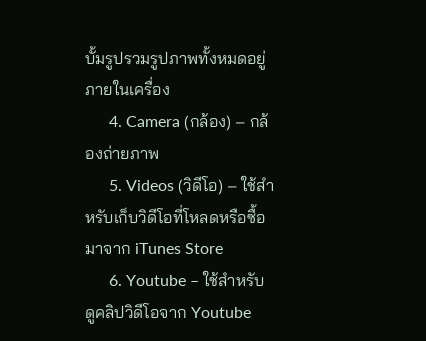บั้มรูปรวมรูปภาพทั้งหมดอยู่ภายในเครื่อง
      4. Camera (กล้อง) – กล้องถ่ายภาพ
      5. Videos (วิดีโอ) – ใช้สำหรับเก็บวิดีโอที่โหลดหรือซื้อมาจาก iTunes Store
      6. Youtube – ใช้สำหรับดูคลิปวิดีโอจาก Youtube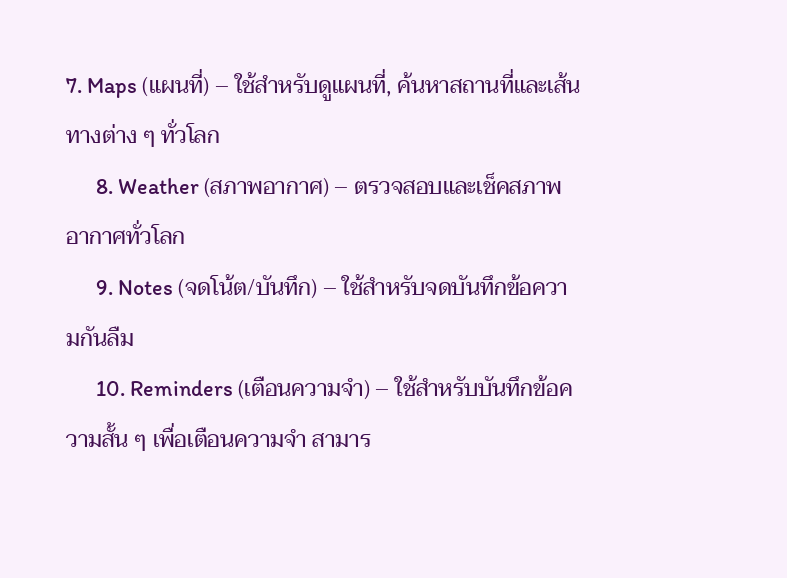7. Maps (แผนที่) – ใช้สำหรับดูแผนที่, ค้นหาสถานที่และเส้นทางต่าง ๆ ทั่วโลก
      8. Weather (สภาพอากาศ) – ตรวจสอบและเช็คสภาพอากาศทั่วโลก
      9. Notes (จดโน้ต/บันทึก) – ใช้สำหรับจดบันทึกข้อความกันลืม
      10. Reminders (เตือนความจำ) – ใช้สำหรับบันทึกข้อความสั้น ๆ เพื่อเตือนความจำ สามาร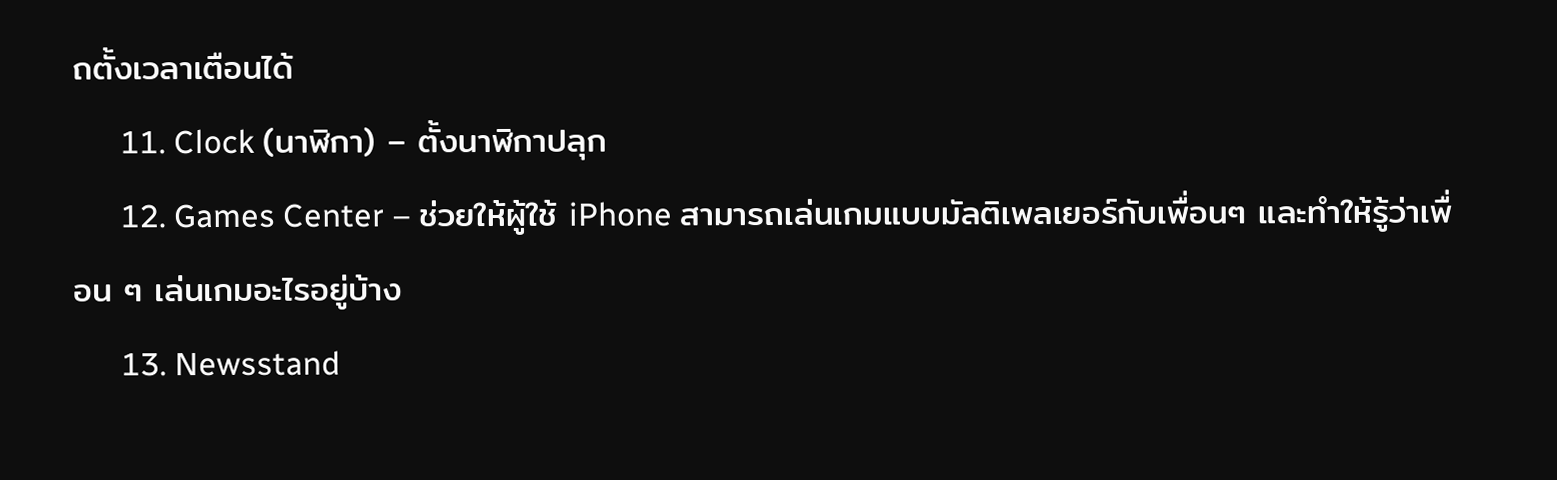ถตั้งเวลาเตือนได้
      11. Clock (นาฬิกา) – ตั้งนาฬิกาปลุก
      12. Games Center – ช่วยให้ผู้ใช้ iPhone สามารถเล่นเกมแบบมัลติเพลเยอร์กับเพื่อนๆ และทำให้รู้ว่าเพื่อน ๆ เล่นเกมอะไรอยู่บ้าง
      13. Newsstand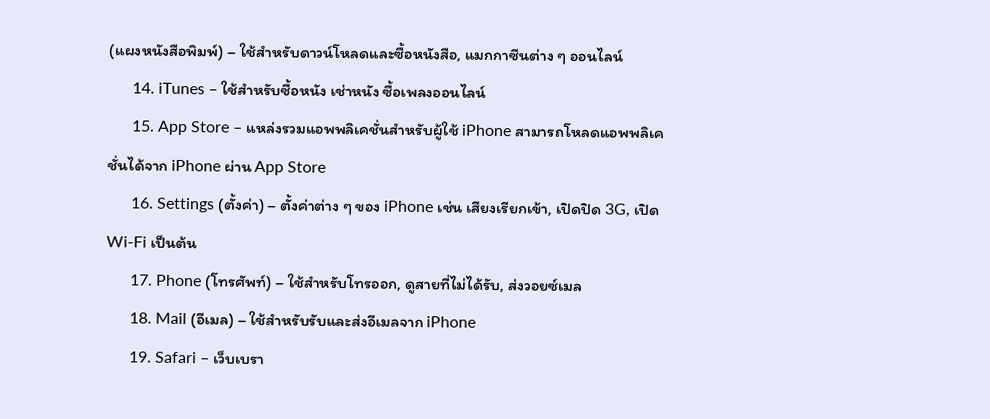(แผงหนังสือพิมพ์) – ใช้สำหรับดาวน์โหลดและซื้อหนังสือ, แมกกาซีนต่าง ๆ ออนไลน์
      14. iTunes – ใช้สำหรับซื้อหนัง เช่าหนัง ซื้อเพลงออนไลน์
      15. App Store – แหล่งรวมแอพพลิเคชั่นสำหรับผู้ใช้ iPhone สามารถโหลดแอพพลิเคชั่นได้จาก iPhone ผ่าน App Store
      16. Settings (ตั้งค่า) – ตั้งค่าต่าง ๆ ของ iPhone เช่น เสียงเรียกเข้า, เปิดปิด 3G, เปิด Wi-Fi เป็นต้น
      17. Phone (โทรศัพท์) – ใช้สำหรับโทรออก, ดูสายที่ไม่ได้รับ, ส่งวอยซ์เมล
      18. Mail (อีเมล) – ใช้สำหรับรับและส่งอีเมลจาก iPhone
      19. Safari – เว็บเบรา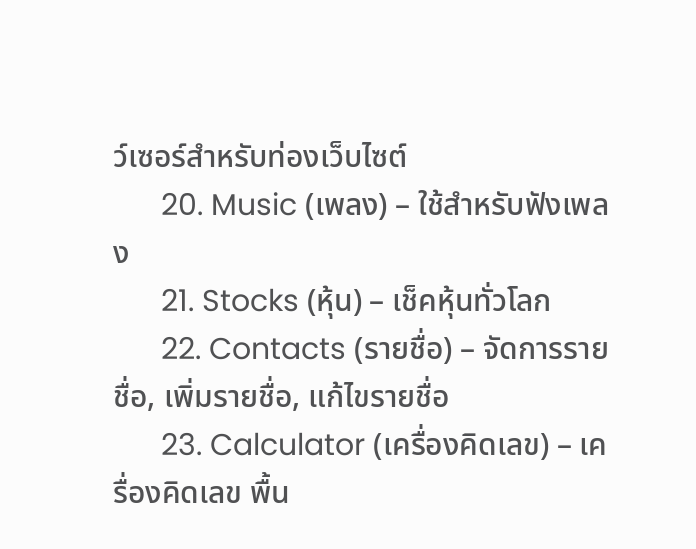ว์เซอร์สำหรับท่องเว็บไซต์
      20. Music (เพลง) – ใช้สำหรับฟังเพลง
      21. Stocks (หุ้น) – เช็คหุ้นทั่วโลก
      22. Contacts (รายชื่อ) – จัดการรายชื่อ, เพิ่มรายชื่อ, แก้ไขรายชื่อ
      23. Calculator (เครื่องคิดเลข) – เครื่องคิดเลข พื้น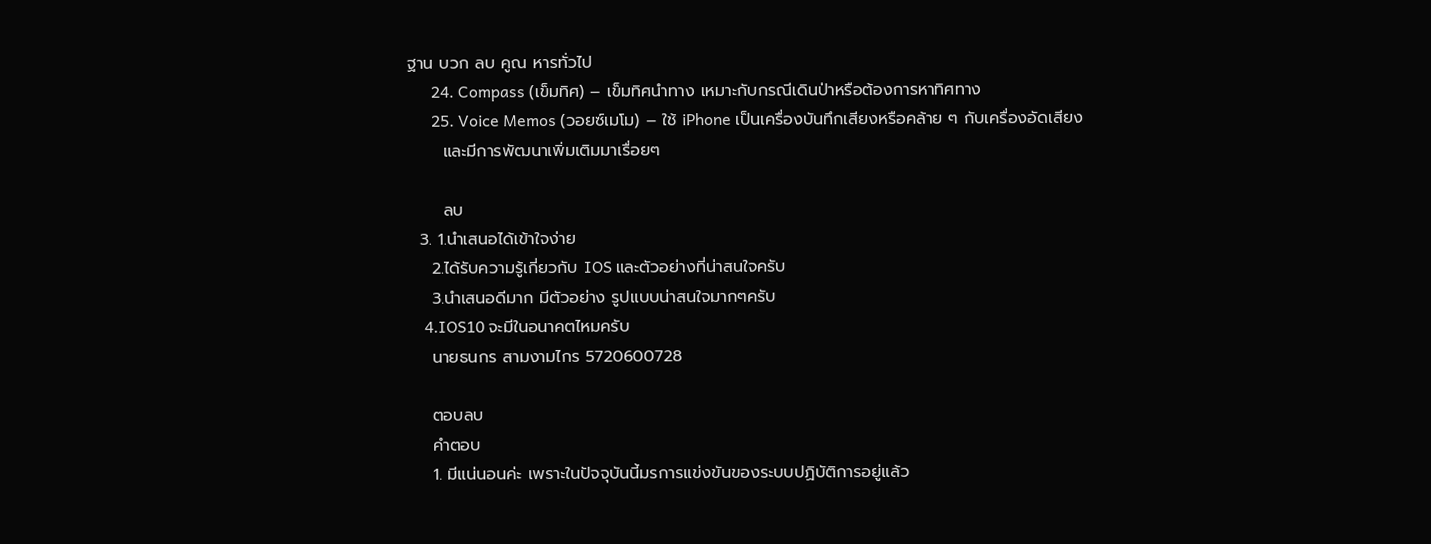ฐาน บวก ลบ คูณ หารทั่วไป
      24. Compass (เข็มทิศ) – เข็มทิศนำทาง เหมาะกับกรณีเดินป่าหรือต้องการหาทิศทาง
      25. Voice Memos (วอยซ์เมโม) – ใช้ iPhone เป็นเครื่องบันทึกเสียงหรือคล้าย ๆ กับเครื่องอัดเสียง
      และมีการพัฒนาเพิ่มเติมมาเรื่อยๆ

      ลบ
  3. 1.นำเสนอได้เข้าใจง่าย
    2.ได้รับความรู้เกี่ยวกับ IOS และตัวอย่างที่น่าสนใจครับ
    3.นำเสนอดีมาก มีตัวอย่าง รูปแบบน่าสนใจมากๆครับ
    4.IOS10 จะมีในอนาคตไหมครับ
    นายธนกร สามงามไกร 5720600728

    ตอบลบ
    คำตอบ
    1. มีแน่นอนค่ะ เพราะในปัจจุบันนี้มรการเเข่งขันของระบบปฏิบัติการอยู่เเล้ว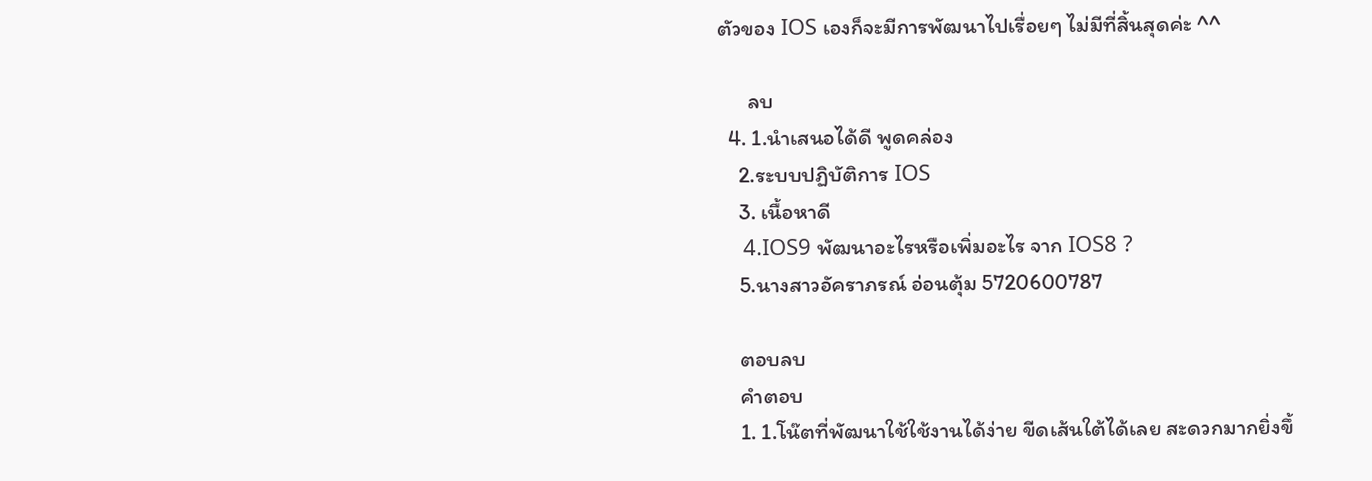ตัวของ IOS เองก็จะมีการพัฒนาไปเรื่อยๆ ไม่มีที่สิ้นสุดค่ะ ^^

      ลบ
  4. 1.นำเสนอได้ดี พูดคล่อง
    2.ระบบปฏิบัติการ IOS
    3. เนื้อหาดี
    4.IOS9 พัฒนาอะไรหรือเพิ่มอะไร จาก IOS8 ?
    5.นางสาวอัคราภรณ์ อ่อนตุ้ม 5720600787

    ตอบลบ
    คำตอบ
    1. 1.โน๊ตที่พัฒนาใช้ใช้งานได้ง่าย ขีดเส้นใต้ได้เลย สะดวกมากยิ่งขึ้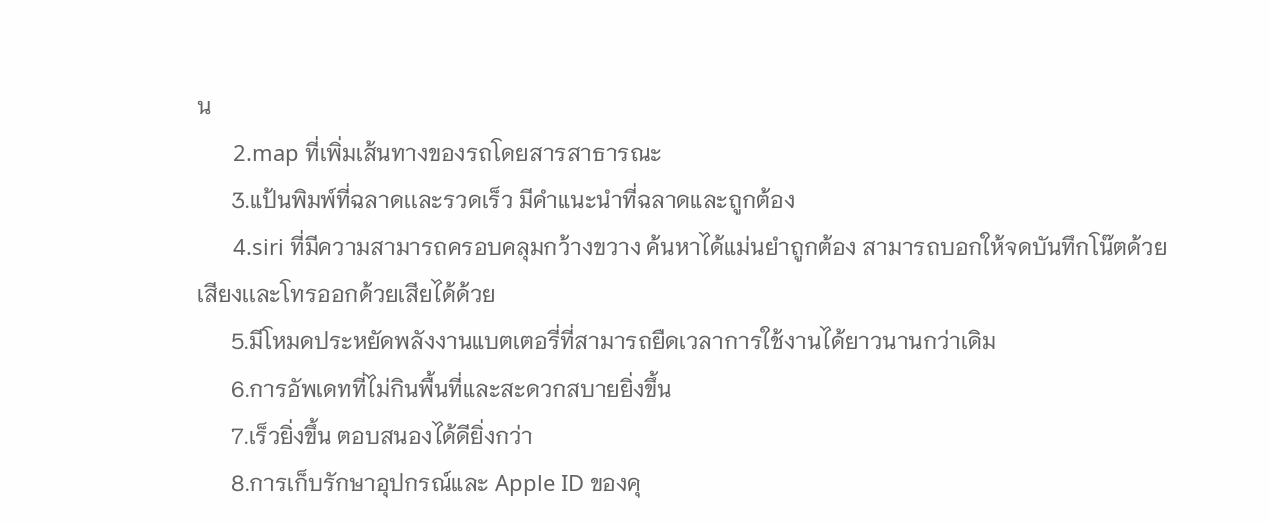น
      2.map ที่เพิ่มเส้นทางของรถโดยสารสาธารณะ
      3.แป้นพิมพ์ที่ฉลาดเเละรวดเร็ว มีคำแนะนำที่ฉลาดและถูกต้อง
      4.siri ที่มีความสามารถครอบคลุมกว้างขวาง ค้นหาได้แม่นยำถูกต้อง สามารถบอกให้จดบันทึกโน๊ตด้วยเสียงเเละโทรออกด้วยเสียได้ด้วย
      5.มีโหมดประหยัดพลังงานแบตเตอรี่ที่สามารถยืดเวลาการใช้งานได้ยาวนานกว่าเดิม
      6.การอัพเดทที่ไม่กินพื้นที่และสะดวกสบายยิ่งขึ้น
      7.เร็วยิ่งขึ้น ตอบสนองได้ดียิ่งกว่า
      8.การเก็บรักษาอุปกรณ์และ Apple ID ของคุ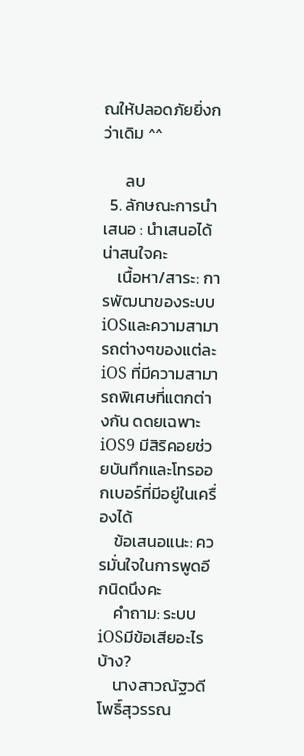ณให้ปลอดภัยยิ่งกว่าเดิม ^^

      ลบ
  5. ลักษณะการนำเสนอ : นำเสนอได้น่าสนใจคะ
    เนื้อหา/สาระ: การพัฒนาของระบบiOSและความสามารถต่างๆของแต่ละiOS ที่มีความสามารถพิเศษที่แตกต่างกัน ดดยเฉพาะiOS9 มีสิริคอยช่วยบันทึกและโทรออกเบอร์ที่มีอยู่ในเครื่องได้
    ข้อเสนอแนะ: ควรมั่นใจในการพูดอีกนิดนึงคะ
    คำถาม: ระบบiOSมีข้อเสียอะไรบ้าง?
    นางสาวณัฐวดี โพธิ์สุวรรณ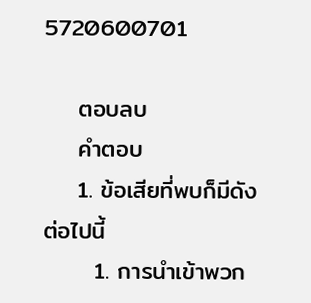5720600701

    ตอบลบ
    คำตอบ
    1. ข้อเสียที่พบก็มีดังต่อไปนี้
      1. การนำเข้าพวก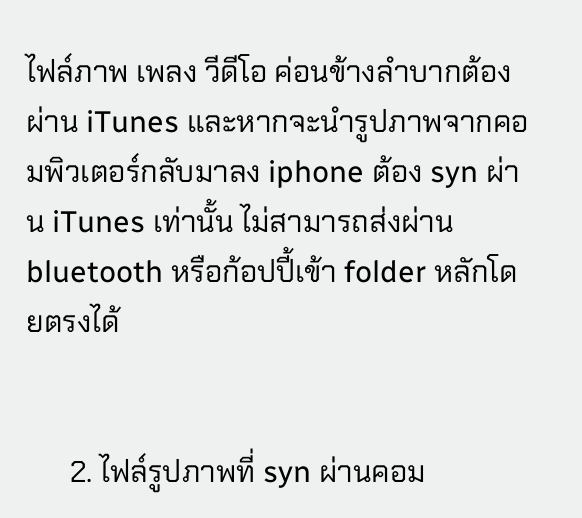ไฟล์ภาพ เพลง วีดีโอ ค่อนข้างลำบากต้องผ่าน iTunes และหากจะนำรูปภาพจากคอมพิวเตอร์กลับมาลง iphone ต้อง syn ผ่าน iTunes เท่านั้น ไม่สามารถส่งผ่าน bluetooth หรือก้อปปี้เข้า folder หลักโดยตรงได้


      2. ไฟล์รูปภาพที่ syn ผ่านคอม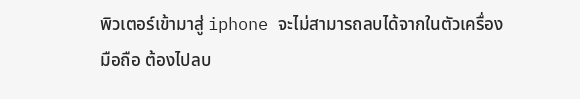พิวเตอร์เข้ามาสู่ iphone จะไม่สามารถลบได้จากในตัวเครื่องมือถือ ต้องไปลบ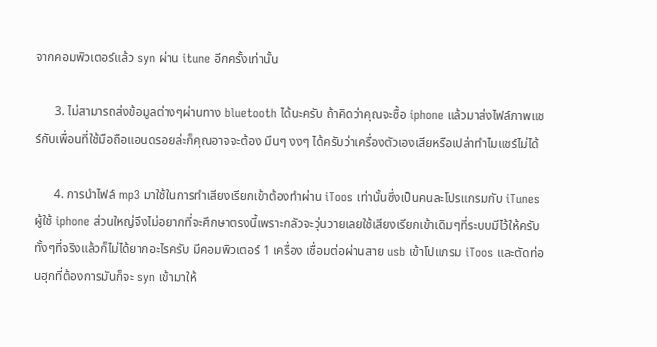จากคอมพิวเตอร์แล้ว syn ผ่าน itune อีกครั้งเท่านั้น

      3. ไม่สามารถส่งข้อมูลต่างๆผ่านทาง bluetooth ได้นะครับ ถ้าคิดว่าคุณจะซื้อ iphone แล้วมาส่งไฟล์ภาพแชร์กับเพื่อนที่ใช้มือถือแอนดรอยล่ะก็คุณอาจจะต้อง มึนๆ งงๆ ได้ครับว่าเครื่องตัวเองเสียหรือเปล่าทำไมแชร์ไม่ได้

      4. การนำไฟล์ mp3 มาใช้ในการทำเสียงเรียกเข้าต้องทำผ่าน iToos เท่านั้นซึ่งเป็นคนละโปรแกรมกับ iTunes ผู้ใช้ iphone ส่วนใหญ่จึงไม่อยากที่จะศึกษาตรงนี้เพราะกลัวจะวุ่นวายเลยใช้เสียงเรียกเข้าเดิมๆที่ระบบมีไว้ให้ครับทั้งๆที่จริงแล้วก็ไม่ได้ยากอะไรครับ มีคอมพิวเตอร์ 1 เครื่อง เชื่อมต่อผ่านสาย usb เข้าโปแกรม iToos และตัดท่อนฮุกที่ต้องการมันก็จะ syn เข้ามาให้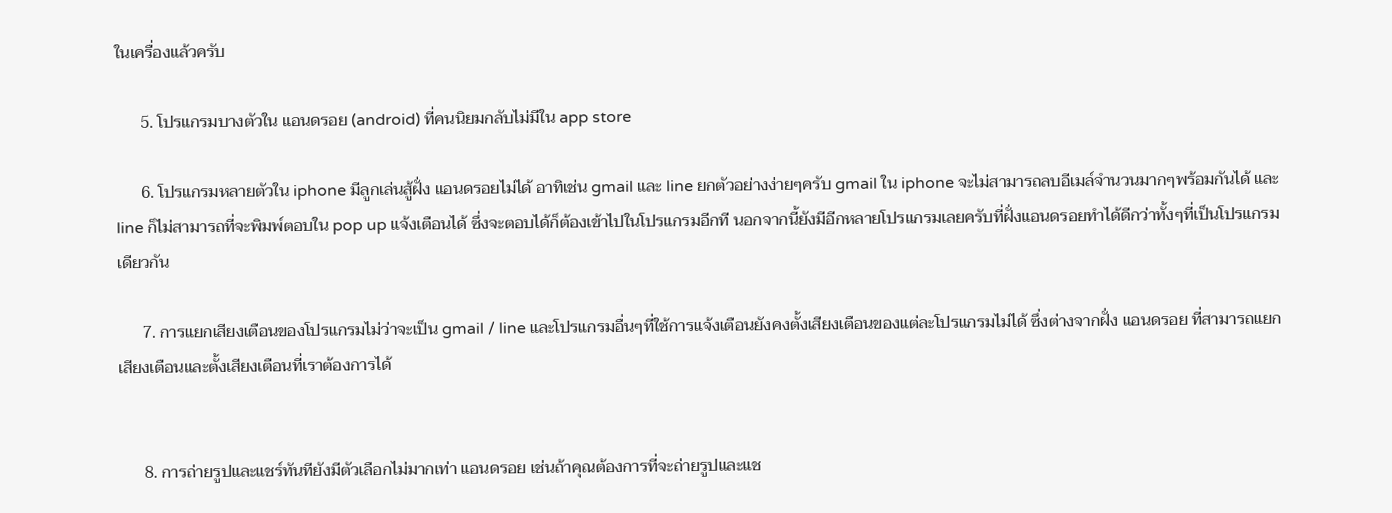ในเครื่องแล้วครับ

      5. โปรแกรมบางตัวใน แอนดรอย (android) ที่คนนิยมกลับไม่มีใน app store

      6. โปรแกรมหลายตัวใน iphone มีลูกเล่นสู้ฝั่ง แอนดรอยไม่ได้ อาทิเช่น gmail และ line ยกตัวอย่างง่ายๆครับ gmail ใน iphone จะไม่สามารถลบอีเมล์จำนวนมากๆพร้อมกันได้ และ line ก็ไม่สามารถที่จะพิมพ์ตอบใน pop up แจ้งเตือนได้ ซึ่งจะตอบได้ก็ต้องเข้าไปในโปรแกรมอีกที นอกจากนี้ยังมีอีกหลายโปรแกรมเลยครับที่ฝั่งแอนดรอยทำได้ดีกว่าทั้งๆที่เป็นโปรแกรมเดียวกัน

      7. การแยกเสียงเตือนของโปรแกรมไม่ว่าจะเป็น gmail / line และโปรแกรมอื่นๆที่ใช้การแจ้งเตือนยังคงตั้งเสียงเตือนของแต่ละโปรแกรมไม่ได้ ซึ่งต่างจากฝั่ง แอนดรอย ที่สามารถแยกเสียงเตือนและตั้งเสียงเตือนที่เราต้องการได้


      8. การถ่ายรูปและแชร์ทันทียังมีตัวเลือกไม่มากเท่า แอนดรอย เช่นถ้าคุณต้องการที่จะถ่ายรูปและแช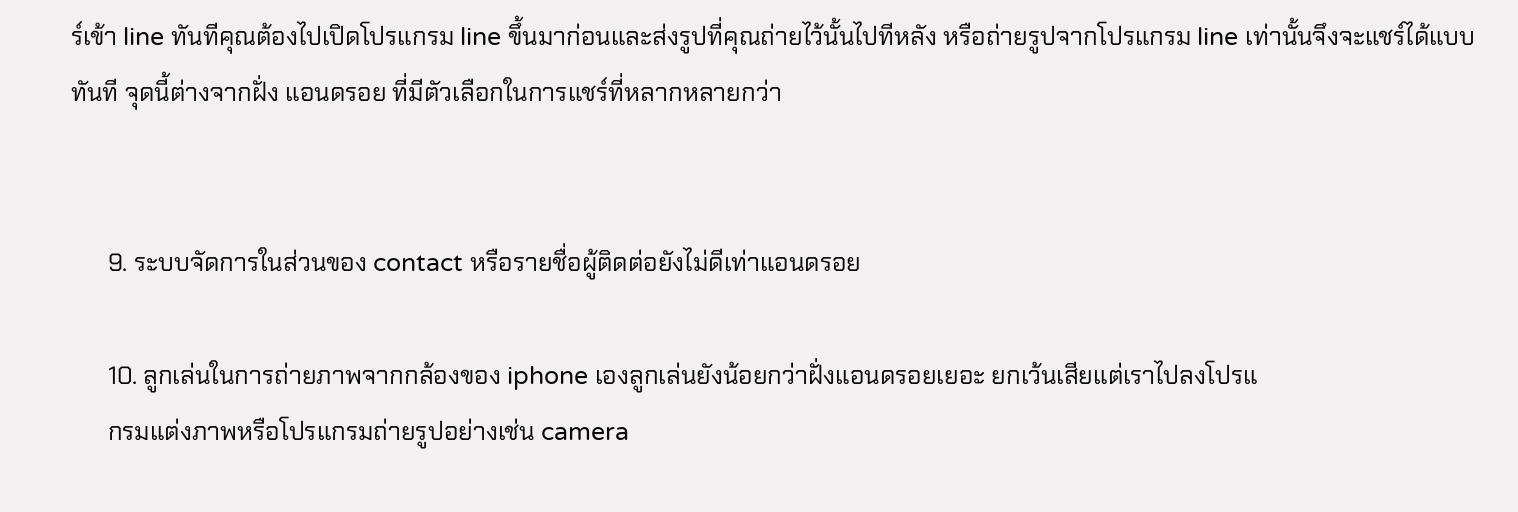ร์เข้า line ทันทีคุณต้องไปเปิดโปรแกรม line ขึ้นมาก่อนและส่งรูปที่คุณถ่ายไว้นั้นไปทีหลัง หรือถ่ายรูปจากโปรแกรม line เท่านั้นจึงจะแชร์ได้แบบทันที จุดนี้ต่างจากฝั่ง แอนดรอย ที่มีตัวเลือกในการแชร์ที่หลากหลายกว่า


      9. ระบบจัดการในส่วนของ contact หรือรายชื่อผู้ติดต่อยังไม่ดีเท่าแอนดรอย

      10. ลูกเล่นในการถ่ายภาพจากกล้องของ iphone เองลูกเล่นยังน้อยกว่าฝั่งแอนดรอยเยอะ ยกเว้นเสียแต่เราไปลงโปรแ
      กรมแต่งภาพหรือโปรแกรมถ่ายรูปอย่างเช่น camera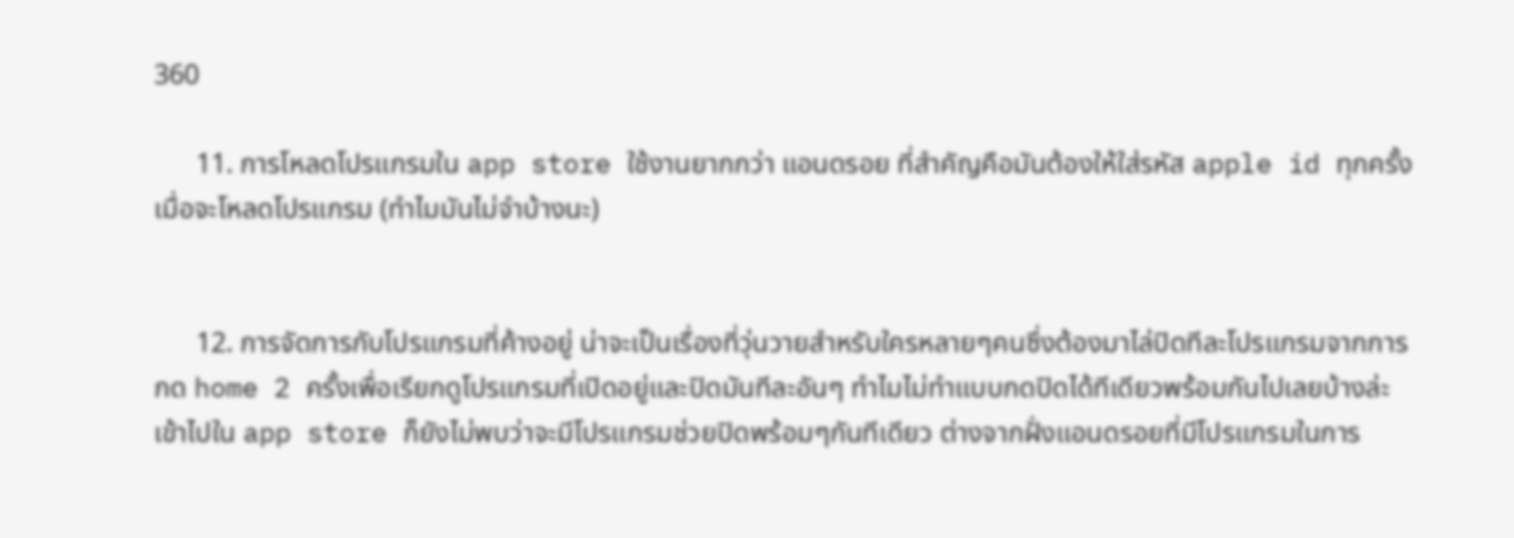360

      11. การโหลดโปรแกรมใน app store ใช้งานยากกว่า แอนดรอย ที่สำคัญคือมันต้องให้ใส่รหัส apple id ทุกครั้งเมื่อจะโหลดโปรแกรม (ทำไมมันไม่จำบ้างนะ)


      12. การจัดการกับโปรแกรมที่ค้างอยู่ น่าจะเป็นเรื่องที่วุ่นวายสำหรับใครหลายๆคนซึ่งต้องมาไล่ปิดทีละโปรแกรมจากการกด home 2 ครั้งเพื่อเรียกดูโปรแกรมที่เปิดอยู่และปิดมันทีละอันๆ ทำไมไม่ทำแบบกดปิดได้ทีเดียวพร้อมกันไปเลยบ้างล่ะ เข้าไปใน app store ก็ยังไม่พบว่าจะมีโปรแกรมช่วยปิดพร้อมๆกันทีเดียว ต่างจากฝั่งแอนดรอยที่มีโปรแกรมในการ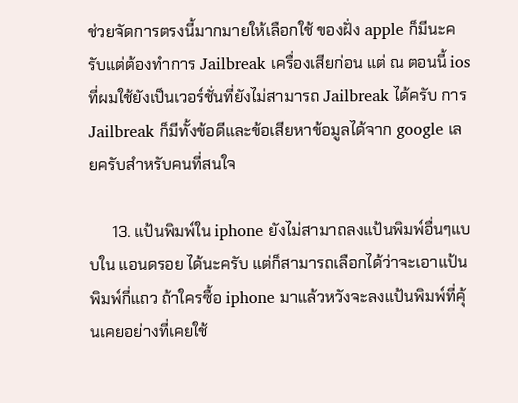ช่วยจัดการตรงนี้มากมายให้เลือกใช้ ของฝั่ง apple ก็มีนะครับแต่ต้องทำการ Jailbreak เครื่องเสียก่อน แต่ ณ ตอนนี้ ios ที่ผมใช้ยังเป็นเวอร์ชั่นที่ยังไม่สามารถ Jailbreak ได้ครับ การ Jailbreak ก็มีทั้งข้อดีและข้อเสียหาข้อมูลได้จาก google เลยครับสำหรับคนที่สนใจ

      13. แป้นพิมพ์ใน iphone ยังไม่สามาถลงแป้นพิมพ์อื่นๆแบบใน แอนดรอย ได้นะครับ แต่ก็สามารถเลือกได้ว่าจะเอาแป้นพิมพ์กี่แถว ถ้าใครซื้อ iphone มาแล้วหวังจะลงแป้นพิมพ์ที่คุ้นเคยอย่างที่เคยใช้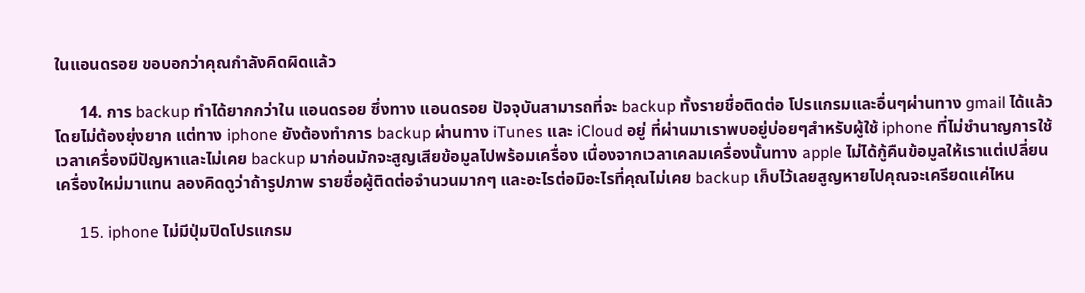ในแอนดรอย ขอบอกว่าคุณกำลังคิดผิดแล้ว

      14. การ backup ทำได้ยากกว่าใน แอนดรอย ซึ่งทาง แอนดรอย ปัจจุบันสามารถที่จะ backup ทั้งรายชื่อติดต่อ โปรแกรมและอื่นๆผ่านทาง gmail ได้แล้วโดยไม่ต้องยุ่งยาก แต่ทาง iphone ยังต้องทำการ backup ผ่านทาง iTunes และ iCloud อยู่ ที่ผ่านมาเราพบอยู่บ่อยๆสำหรับผู้ใช้ iphone ที่ไม่ชำนาญการใช้เวลาเครื่องมีปัญหาและไม่เคย backup มาก่อนมักจะสูญเสียข้อมูลไปพร้อมเครื่อง เนื่องจากเวลาเคลมเครื่องนั้นทาง apple ไม่ได้กู้คืนข้อมูลให้เราแต่เปลี่ยนเครื่องใหม่มาแทน ลองคิดดูว่าถ้ารูปภาพ รายชื่อผู้ติดต่อจำนวนมากๆ และอะไรต่อมิอะไรที่คุณไม่เคย backup เก็บไว้เลยสูญหายไปคุณจะเครียดแค่ไหน

      15. iphone ไม่มีปุ่มปิดโปรแกรม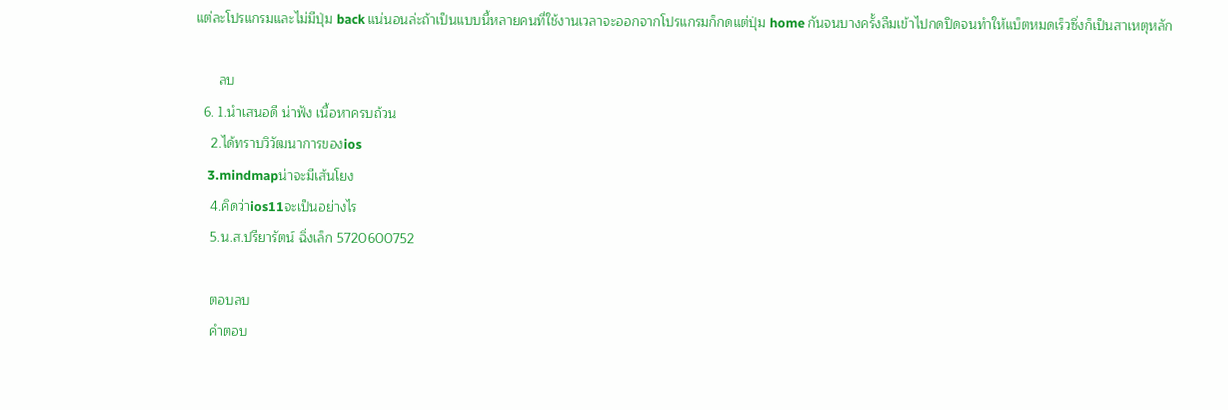แต่ละโปรแกรมและไม่มีปุ่ม back แน่นอนล่ะถ้าเป็นแบบนี้หลายคนที่ใช้งานเวลาจะออกจากโปรแกรมก็กดแต่ปุ่ม home กันจนบางครั้งลืมเข้าไปกดปิดจนทำให้แบ็ตหมดเร็วซึ่งก็เป็นสาเหตุหลัก

      ลบ
  6. 1.นำเสนอดี น่าฟัง เนื้อหาครบถ้วน
    2.ได้ทราบวิวัฒนาการของios
    3.mindmapน่าจะมีเส้นโยง
    4.คิดว่าios11จะเป็นอย่างไร
    5.น.ส.ปรียารัตน์ ฉิ่งเล็ก 5720600752

    ตอบลบ
    คำตอบ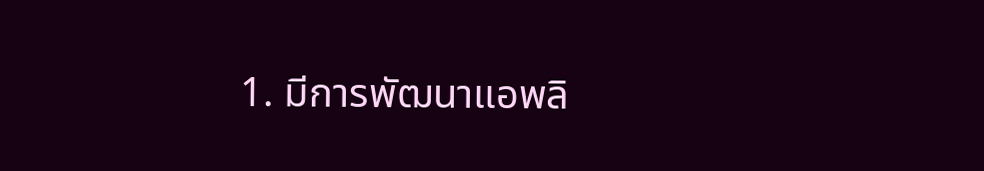1. มีการพัฒนาแอพลิ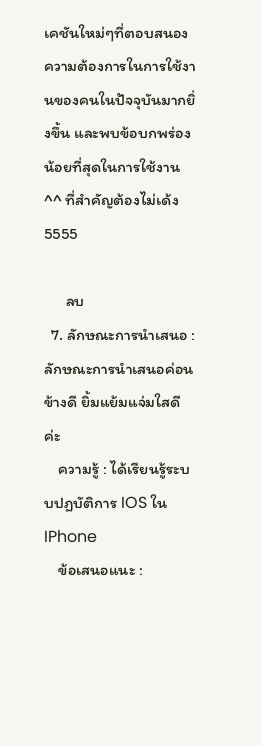เคชันใหม่ๆที่ตอบสนองความต้องการในการใช้งานของคนในปัจจุบันมากยิ่งขึ้น และพบข้อบกพร่องน้อยที่สุดในการใช้งาน ^^ ที่สำคัญต้องไม่เด้ง 5555

      ลบ
  7. ลักษณะการนำเสนอ : ลักษณะการนำเสนอค่อนข้างดี ยิ้มแย้มแจ่มใสดีค่ะ
    ความรู้ : ได้เรียนรู้ระบบปฏบัติการ IOS ใน IPhone
    ข้อเสนอแนะ :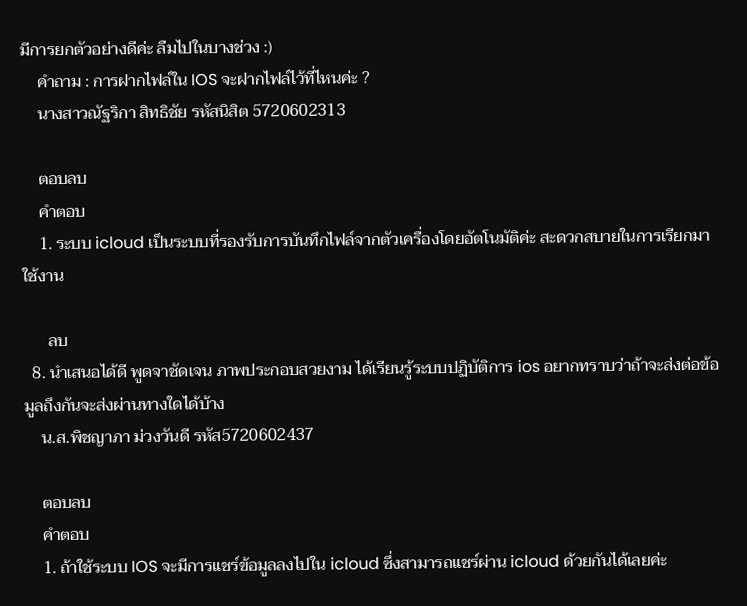มีการยกตัวอย่างดีค่ะ ลืมไปในบางช่วง :)
    คำถาม : การฝากไฟล์ใน IOS จะฝากไฟล์ไว้ที่ไหนค่ะ ?
    นางสาวณัฐริกา สิทธิชัย รหัสนิสิต 5720602313

    ตอบลบ
    คำตอบ
    1. ระบบ icloud เป็นระบบที่รองรับการบันทึกไฟล์จากตัวเครื่องโดยอัตโนมัติค่ะ สะดวกสบายในการเรียกมาใช้งาน

      ลบ
  8. นำเสนอได้ดี พูดจาชัดเจน ภาพประกอบสวยงาม ได้เรียนรู้ระบบปฏิบัติการ ios อยากทราบว่าถ้าจะส่งต่อข้อมูลถึงกันจะส่งผ่านทางใดได้บ้าง
    น.ส.พิชญาภา ม่วงวันดี รหัส5720602437

    ตอบลบ
    คำตอบ
    1. ถ้าใช้ระบบ IOS จะมีการเเชร์ข้อมูลลงไปใน icloud ซึ่งสามารถแชร์ผ่าน icloud ด้วยกันได้เลยค่ะ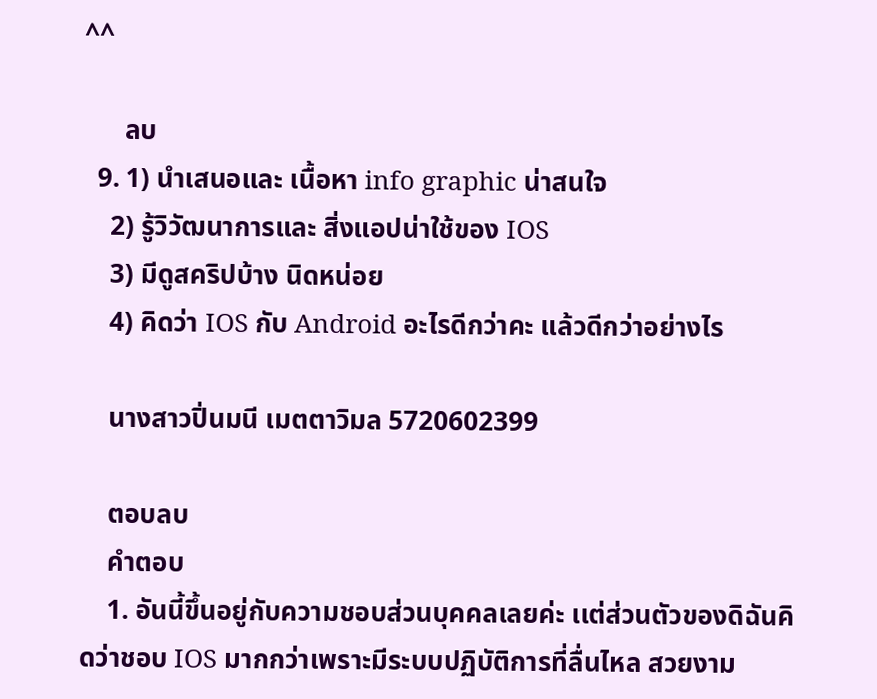^^

      ลบ
  9. 1) นำเสนอและ เนื้อหา info graphic น่าสนใจ
    2) รู้วิวัฒนาการและ สิ่งแอปน่าใช้ของ IOS
    3) มีดูสคริปบ้าง นิดหน่อย
    4) คิดว่า IOS กับ Android อะไรดีกว่าคะ แล้วดีกว่าอย่างไร

    นางสาวปิ่นมนี เมตตาวิมล 5720602399

    ตอบลบ
    คำตอบ
    1. อันนี้ขึ้นอยู่กับความชอบส่วนบุคคลเลยค่ะ เเต่ส่วนตัวของดิฉันคิดว่าชอบ IOS มากกว่าเพราะมีระบบปฏิบัติการที่ลื่นไหล สวยงาม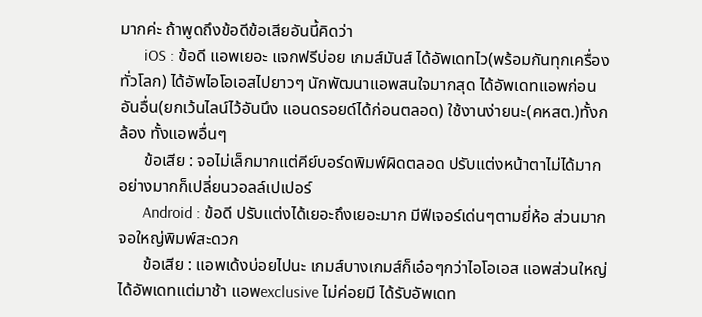มากค่ะ ถ้าพูดถึงข้อดีข้อเสียอันนี้คิดว่า
      iOS : ข้อดี แอพเยอะ แจกฟรีบ่อย เกมส์มันส์ ได้อัพเดทไว(พร้อมกันทุกเครื่องทั่วโลก) ได้อัพไอโอเอสไปยาวๆ นักพัฒนาแอพสนใจมากสุด ได้อัพเดทแอพก่อนอันอื่น(ยกเว้นไลน์ไว้อันนึง แอนดรอยด์ได้ก่อนตลอด) ใช้งานง่ายนะ(คหสต.)ทั้งกล้อง ทั้งแอพอื่นๆ
      ข้อเสีย : จอไม่เล็กมากแต่คีย์บอร์ดพิมพ์ผิดตลอด ปรับแต่งหน้าตาไม่ได้มากอย่างมากก็เปลี่ยนวอลล์เปเปอร์
      Android : ข้อดี ปรับแต่งได้เยอะถึงเยอะมาก มีฟีเจอร์เด่นๆตามยี่ห้อ ส่วนมากจอใหญ่พิมพ์สะดวก
      ข้อเสีย : แอพเด้งบ่อยไปนะ เกมส์บางเกมส์ก็เอ๋อๆกว่าไอโอเอส แอพส่วนใหญ่ได้อัพเดทแต่มาช้า แอพexclusive ไม่ค่อยมี ได้รับอัพเดท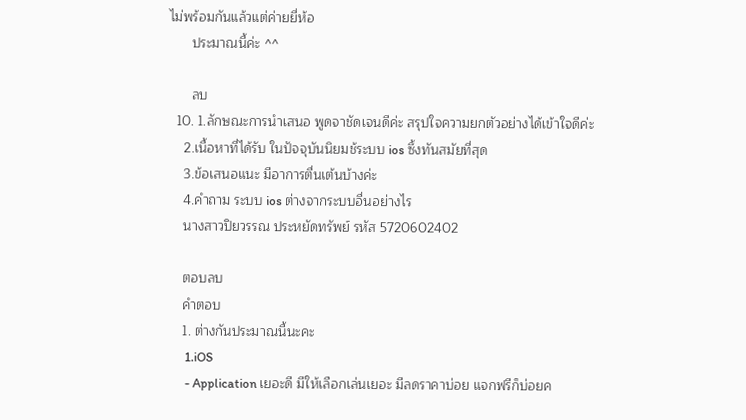ไม่พร้อมกันแล้วแต่ค่ายยี่ห้อ
      ประมาณนี้ค่ะ ^^

      ลบ
  10. 1.ลักษณะการนำเสนอ พูดจาชัดเจนดีค่ะ สรุปใจความยกตัวอย่างได้เข้าใจดีค่ะ
    2.เนื้อหาที่ได้รับ ในปัจจุบันนิยมช้ระบบ ios ซึ้งทันสมัยที่สุด
    3.ข้อเสนอแนะ มีอาการตื่นเต้นบ้างค่ะ
    4.คำถาม ระบบ ios ต่างจากระบบอื่นอย่างไร
    นางสาวปิยวรรณ ประหยัดทรัพย์ รหัส 5720602402

    ตอบลบ
    คำตอบ
    1. ต่างกันประมาณนี้นะคะ
      1.iOS
      - Application เยอะดี มีให้เลือกเล่นเยอะ มีลดราคาบ่อย แจกฟรีก็บ่อยค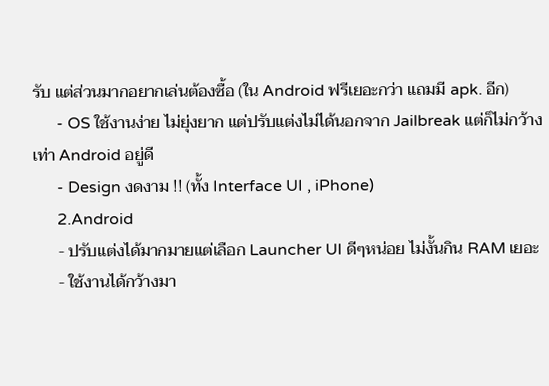รับ แต่ส่วนมากอยากเล่นต้องซื้อ (ใน Android ฟรีเยอะกว่า แถมมี apk. อีก)
      - OS ใช้งานง่าย ไม่ยุ่งยาก แต่ปรับแต่งไม่ได้นอกจาก Jailbreak แต่ก็ไม่กว้างเท่า Android อยู่ดี
      - Design งดงาม !! (ทั้ง Interface UI , iPhone)
      2.Android
      - ปรับแต่งได้มากมายแต่เลือก Launcher UI ดีๆหน่อย ไม่งั้นกิน RAM เยอะ
      - ใช้งานได้กว้างมา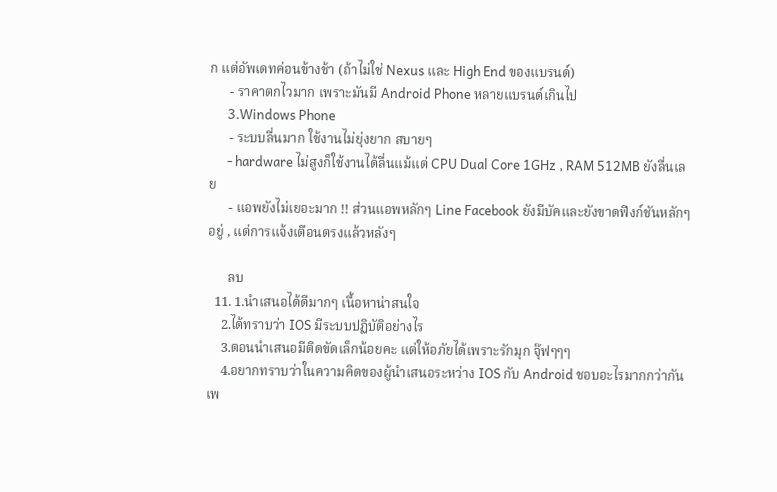ก แต่อัพเดทค่อนข้างช้า (ถ้าไม่ใช่ Nexus และ High End ของแบรนด์)
      - ราคาตกไวมาก เพราะมันมี Android Phone หลายแบรนด์เกินไป
      3.Windows Phone
      - ระบบลื่นมาก ใช้งานไม่ยุ่งยาก สบายๆ
      - hardware ไม่สูงก็ใช้งานได้ลื่นแม้แต่ CPU Dual Core 1GHz , RAM 512MB ยังลื่นเลย
      - แอพยังไม่เยอะมาก !! ส่วนแอพหลักๆ Line Facebook ยังมีบัคและยังขาดฟีงก์ชันหลักๆอยู่ , แต่การแจ้งเตือนตรงแล้วหลังๆ

      ลบ
  11. 1.นำเสนอได้ดีมากๆ เนื้อหาน่าสนใจ
    2.ได้ทราบว่า IOS มีระบบปฏิบัติอย่างไร
    3.ตอนนำเสนอมีติดขัดเล็กน้อยคะ แต่ให้อภัยได้เพราะรักมุก จุ๊ฟๆๆๆ
    4.อยากทราบว่าในความคิดของผู้นำเสนอระหว่าง IOS กับ Android ชอบอะไรมากกว่ากันเพ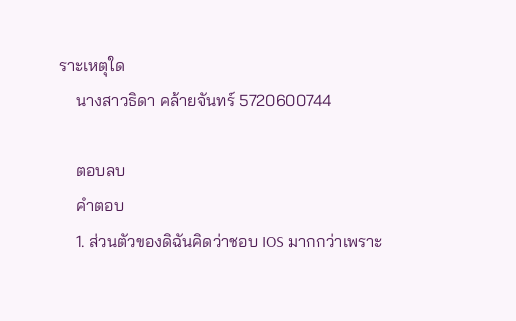ราะเหตุใด
    นางสาวธิดา คล้ายจันทร์ 5720600744

    ตอบลบ
    คำตอบ
    1. ส่วนตัวของดิฉันคิดว่าชอบ IOS มากกว่าเพราะ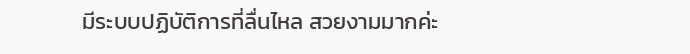มีระบบปฏิบัติการที่ลื่นไหล สวยงามมากค่ะ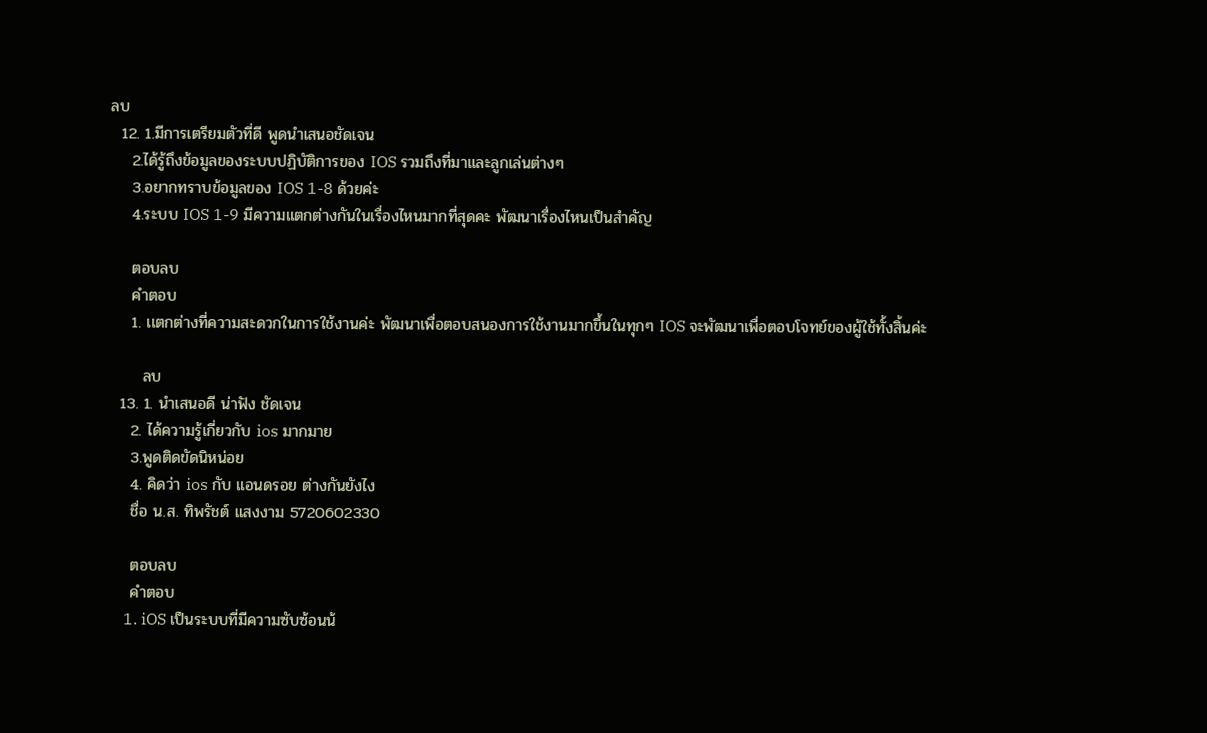ลบ
  12. 1.มีการเตรียมตัวที่ดี พูดนำเสนอชัดเจน
    2.ได้รู้ถึงข้อมูลของระบบปฏิบัติการของ IOS รวมถึงที่มาและลูกเล่นต่างๆ
    3.อยากทราบข้อมูลของ IOS 1-8 ด้วยค่ะ
    4.ระบบ IOS 1-9 มีความแตกต่างกันในเรื่องไหนมากที่สุดคะ พัฒนาเรื่องไหนเป็นสำคัญ

    ตอบลบ
    คำตอบ
    1. เเตกต่างที่ความสะดวกในการใช้งานค่ะ พัฒนาเพื่อตอบสนองการใช้งานมากขึ้นในทุกๆ IOS จะพัฒนาเพื่อตอบโจทย์ของผู้ใช้ทั้งสิ้นค่ะ

      ลบ
  13. 1. นำเสนอดี น่าฟัง ชัดเจน
    2. ได้ความรู้เกี่ยวกับ ios มากมาย
    3.พูดติดขัดนิหน่อย
    4. คิดว่า ios กับ แอนดรอย ต่างกันยังไง
    ชื่อ น.ส. ทิพรัชต์ แสงงาม 5720602330

    ตอบลบ
    คำตอบ
    1. iOS เป็นระบบที่มีความซับซ้อนน้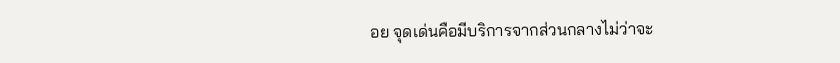อย จุดเด่นคือมีบริการจากส่วนกลางไม่ว่าจะ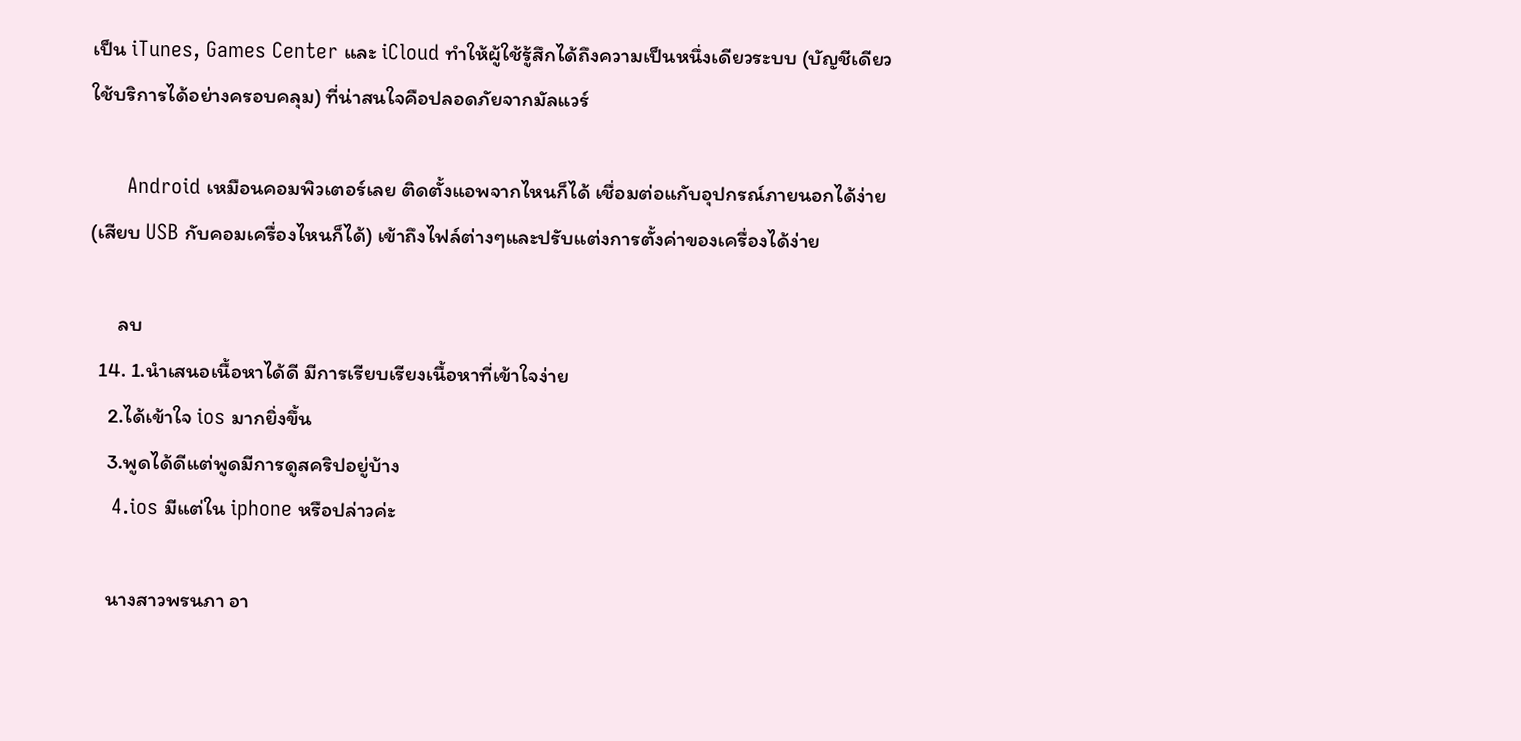เป็น iTunes, Games Center และ iCloud ทำให้ผู้ใช้รู้สึกได้ถึงความเป็นหนึ่งเดียวระบบ (บัญชีเดียวใช้บริการได้อย่างครอบคลุม) ที่น่าสนใจคือปลอดภัยจากมัลแวร์

      Android เหมือนคอมพิวเตอร์เลย ติดตั้งแอพจากไหนก็ได้ เชื่อมต่อแกับอุปกรณ์ภายนอกได้ง่าย (เสียบ USB กับคอมเครื่องไหนก็ได้) เข้าถึงไฟล์ต่างๆและปรับแต่งการตั้งค่าของเครื่องได้ง่าย

      ลบ
  14. 1.นำเสนอเนื้อหาได้ดี มีการเรียบเรียงเนื้อหาที่เข้าใจง่าย
    2.ได้เข้าใจ ios มากยิ่งขึ้น
    3.พูดได้ดีแต่พูดมีการดูสคริปอยู่บ้าง
    4.ios มีแต่ใน iphone หรือปล่าวค่ะ

    นางสาวพรนภา อา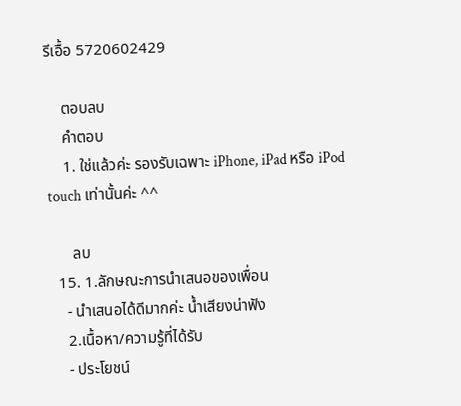รีเอื้อ 5720602429

    ตอบลบ
    คำตอบ
    1. ใช่เเล้วค่ะ รองรับเฉพาะ iPhone, iPad หรือ iPod touch เท่านั้นค่ะ ^^

      ลบ
  15. 1.ลักษณะการนำเสนอของเพื่อน
    - นำเสนอได้ดีมากค่ะ น้ำเสียงน่าฟัง
    2.เนื้อหา/ความรู้ที่ได้รับ
    - ประโยชน์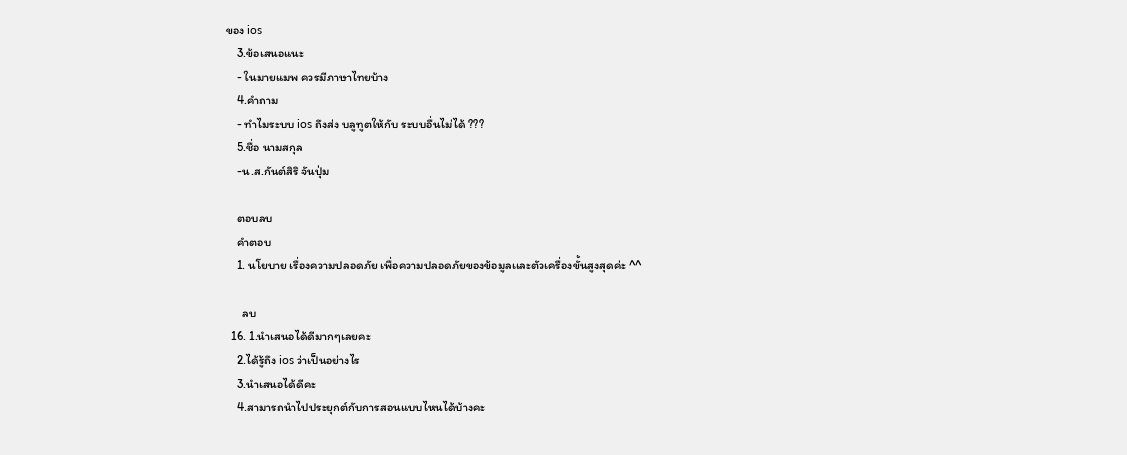ของ ios
    3.ข้อเสนอแนะ
    - ในมายแมพ ควรมีภาษาไทยบ้าง
    4.คำถาม
    - ทำไมระบบ ios ถึงส่ง บลูทูตให้กับ ระบบอื่นไม่ได้ ???
    5.ชื่อ นามสกุล
    -น.ส.กันต์สิริ จันปุ่ม

    ตอบลบ
    คำตอบ
    1. นโยบาย เรื่องความปลอดภัย เพื่อความปลอดภัยของข้อมูลเเละตัวเครื่องขั้นสูงสุดค่ะ ^^

      ลบ
  16. 1.นำเสนอได้ดีมากๆเลยคะ
    2.ได้รู้ถึง ios ว่าเป็นอย่างไร
    3.นำเสนอได้ดีคะ
    4.สามารถนำไปประยุกต์กับการสอนแบบไหนได้บ้างคะ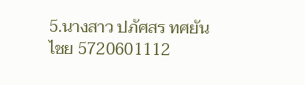5.นางสาว ปภัศสร ทศยันไชย 5720601112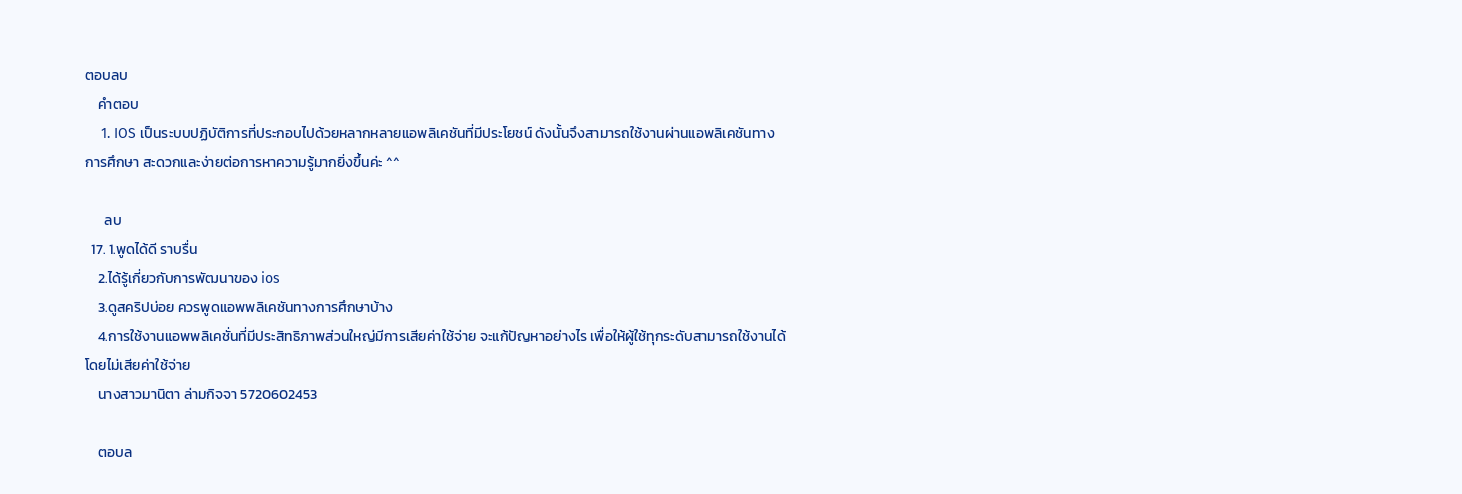ตอบลบ
    คำตอบ
    1. IOS เป็นระบบปฏิบัติการที่ประกอบไปด้วยหลากหลายแอพลิเคชันที่มีประโยชน์ ดังนั้นจึงสามารถใช้งานผ่านแอพลิเคชันทางการศึกษา สะดวกและง่ายต่อการหาความรู้มากยิ่งขึ้นค่ะ ^^

      ลบ
  17. 1.พูดได้ดี ราบรื่น
    2.ได้รู้เกี่ยวกับการพัฒนาของ ios
    3.ดูสคริปบ่อย ควรพูดแอพพลิเคชันทางการศึกษาบ้าง
    4.การใช้งานแอพพลิเคชั่นที่มีประสิทธิภาพส่วนใหญ่มีการเสียค่าใช้จ่าย จะแก้ปัญหาอย่างไร เพื่อให้ผู้ใช้ทุกระดับสามารถใช้งานได้โดยไม่เสียค่าใช้จ่าย
    นางสาวมานิตา ล่ามกิจจา 5720602453

    ตอบล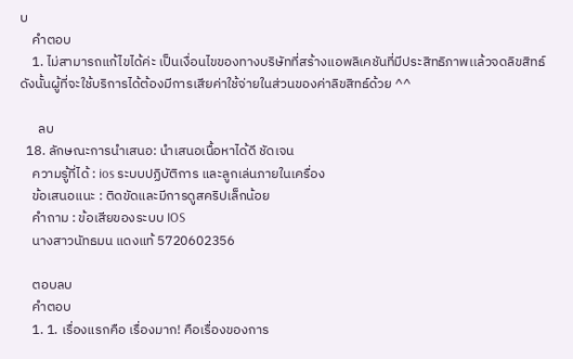บ
    คำตอบ
    1. ไม่สามารถแก้ไขได้ค่ะ เป็นเงื่อนไขของทางบริษัทที่สร้างแอพลิเคชันที่มีประสิทธิภาพเเล้วจดลิขสิทธ์ ดังนั้นผู้ที่จะใช้บริการได้ต้องมีการเสียค่าใช้จ่ายในส่วนของค่าลิขสิทธ์ด้วย ^^

      ลบ
  18. ลักษณะการนำเสนอ: นำเสนอเนื้อหาได้ดี ชัดเจน
    ความรู้ที่ได้ : ios ระบบปฏิบัติการ และลูกเล่นภายในเครื่อง
    ข้อเสนอแนะ : ติดขัดและมีการดูสคริปเล็กน้อย
    คำถาม : ข้อเสียของระบบ IOS
    นางสาวนัทธมน แดงแท้ 5720602356

    ตอบลบ
    คำตอบ
    1. 1. เรื่องแรกคือ เรื่องมาก! คือเรื่องของการ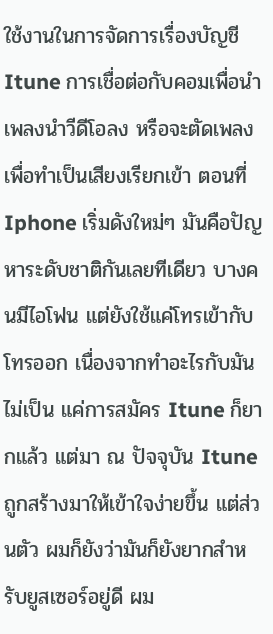ใช้งานในการจัดการเรื่องบัญชี Itune การเชื่อต่อกับคอมเพื่อนำเพลงนำวีดีโอลง หรือจะตัดเพลงเพื่อทำเป็นเสียงเรียกเข้า ตอนที่ Iphone เริ่มดังใหม่ๆ มันคือปัญหาระดับชาติกันเลยทีเดียว บางคนมีไอโฟน แต่ยังใช้แค่โทรเข้ากับโทรออก เนื่องจากทำอะไรกับมันไม่เป็น แค่การสมัคร Itune ก็ยากแล้ว แต่มา ณ ปัจจุบัน Itune ถูกสร้างมาให้เข้าใจง่ายขึ้น แต่ส่วนตัว ผมก็ยังว่ามันก็ยังยากสำหรับยูสเซอร์อยู่ดี ผม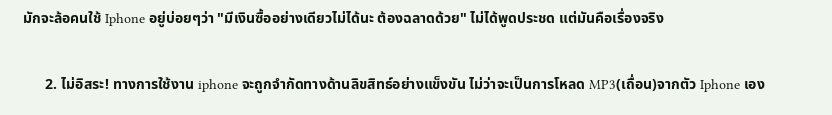มักจะล้อคนใช้ Iphone อยู่บ่อยๆว่า "มีเงินซื้ออย่างเดียวไม่ได้นะ ต้องฉลาดด้วย" ไม่ได้พูดประชด แต่มันคือเรื่องจริง

      2. ไม่อิสระ! ทางการใช้งาน iphone จะถูกจำกัดทางด้านลิขสิทธ์อย่างแข็งขัน ไม่ว่าจะเป็นการโหลด MP3(เถื่อน)จากตัว Iphone เอง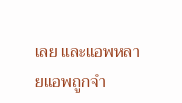เลย และแอพหลายแอพถูกจำ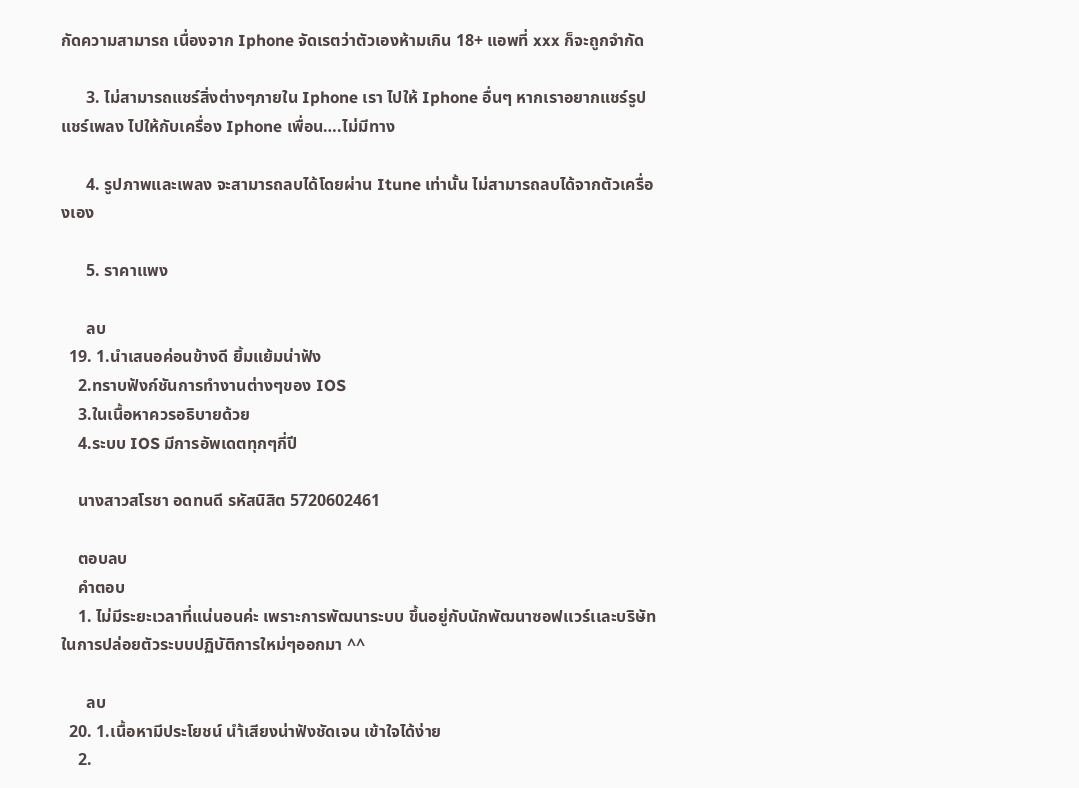กัดความสามารถ เนื่องจาก Iphone จัดเรตว่าตัวเองห้ามเกิน 18+ แอพที่ xxx ก็จะถูกจำกัด

      3. ไม่สามารถแชร์สิ่งต่างๆภายใน Iphone เรา ไปให้ Iphone อื่นๆ หากเราอยากแชร์รูป แชร์เพลง ไปให้กับเครื่อง Iphone เพื่อน….ไม่มีทาง

      4. รูปภาพและเพลง จะสามารถลบได้โดยผ่าน Itune เท่านั้น ไม่สามารถลบได้จากตัวเครื่องเอง

      5. ราคาเเพง

      ลบ
  19. 1.นำเสนอค่อนข้างดี ยิ้มแย้มน่าฟัง
    2.ทราบฟังก์ชันการทำงานต่างๆของ IOS
    3.ในเนื้อหาควรอธิบายด้วย
    4.ระบบ IOS มีการอัพเดตทุกๆกี่ปี

    นางสาวสโรชา อดทนดี รหัสนิสิต 5720602461

    ตอบลบ
    คำตอบ
    1. ไม่มีระยะเวลาที่แน่นอนค่ะ เพราะการพัฒนาระบบ ขึ้นอยู่กับนักพัฒนาซอฟเเวร์เเละบริษัทในการปล่อยตัวระบบปฏิบัติการใหม่ๆออกมา ^^

      ลบ
  20. 1.เนื้อหามีประโยชน์ นำ้เสียงน่าฟังชัดเจน เข้าใจได้ง่าย
    2.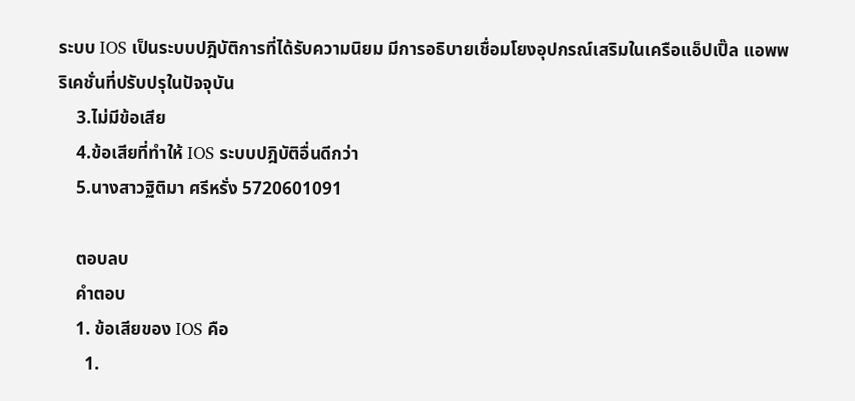ระบบ IOS เป็นระบบปฎิบัติการที่ได้รับความนิยม มีการอธิบายเชื่อมโยงอุปกรณ์เสริมในเครือแอ็ปเปิ๊ล แอพพริเคชั่นที่ปรับปรุในปัจจุบัน
    3.ไม่มีข้อเสีย
    4.ข้อเสียที่ทำให้ IOS ระบบปฎิบัติอื่นดีกว่า
    5.นางสาวฐิติมา ศรีหรั่ง 5720601091

    ตอบลบ
    คำตอบ
    1. ข้อเสียของ IOS คือ
      1.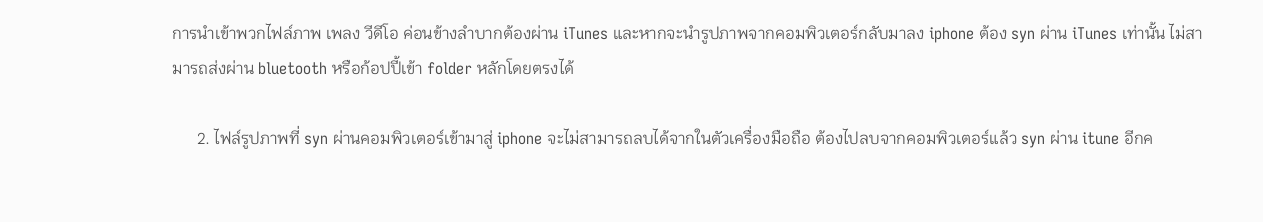การนำเข้าพวกไฟล์ภาพ เพลง วีดีโอ ค่อนข้างลำบากต้องผ่าน iTunes และหากจะนำรูปภาพจากคอมพิวเตอร์กลับมาลง iphone ต้อง syn ผ่าน iTunes เท่านั้น ไม่สามารถส่งผ่าน bluetooth หรือก้อปปี้เข้า folder หลักโดยตรงได้

      2. ไฟล์รูปภาพที่ syn ผ่านคอมพิวเตอร์เข้ามาสู่ iphone จะไม่สามารถลบได้จากในตัวเครื่องมือถือ ต้องไปลบจากคอมพิวเตอร์แล้ว syn ผ่าน itune อีกค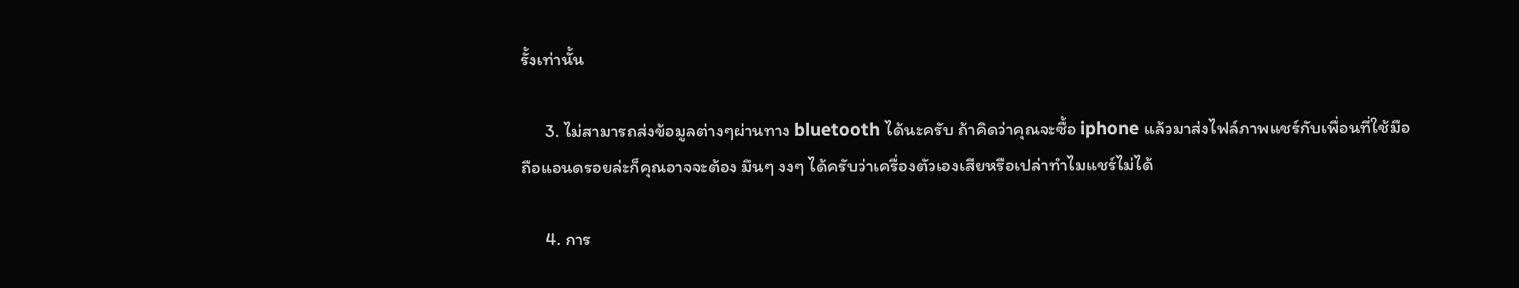รั้งเท่านั้น

      3. ไม่สามารถส่งข้อมูลต่างๆผ่านทาง bluetooth ได้นะครับ ถ้าคิดว่าคุณจะซื้อ iphone แล้วมาส่งไฟล์ภาพแชร์กับเพื่อนที่ใช้มือถือแอนดรอยล่ะก็คุณอาจจะต้อง มึนๆ งงๆ ได้ครับว่าเครื่องตัวเองเสียหรือเปล่าทำไมแชร์ไม่ได้

      4. การ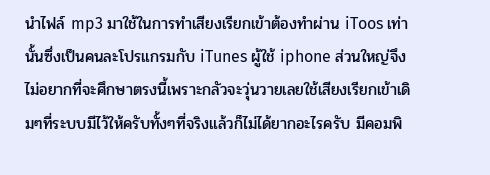นำไฟล์ mp3 มาใช้ในการทำเสียงเรียกเข้าต้องทำผ่าน iToos เท่านั้นซึ่งเป็นคนละโปรแกรมกับ iTunes ผู้ใช้ iphone ส่วนใหญ่จึงไม่อยากที่จะศึกษาตรงนี้เพราะกลัวจะวุ่นวายเลยใช้เสียงเรียกเข้าเดิมๆที่ระบบมีไว้ให้ครับทั้งๆที่จริงแล้วก็ไม่ได้ยากอะไรครับ มีคอมพิ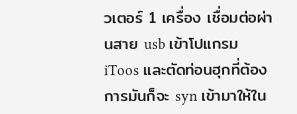วเตอร์ 1 เครื่อง เชื่อมต่อผ่านสาย usb เข้าโปแกรม iToos และตัดท่อนฮุกที่ต้องการมันก็จะ syn เข้ามาให้ใน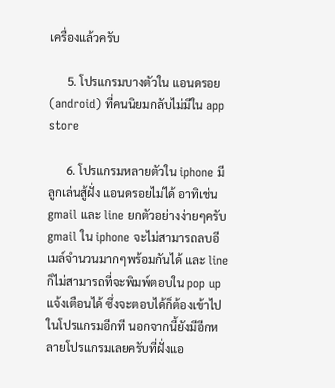เครื่องแล้วครับ

      5. โปรแกรมบางตัวใน แอนดรอย (android) ที่คนนิยมกลับไม่มีใน app store

      6. โปรแกรมหลายตัวใน iphone มีลูกเล่นสู้ฝั่ง แอนดรอยไม่ได้ อาทิเช่น gmail และ line ยกตัวอย่างง่ายๆครับ gmail ใน iphone จะไม่สามารถลบอีเมล์จำนวนมากๆพร้อมกันได้ และ line ก็ไม่สามารถที่จะพิมพ์ตอบใน pop up แจ้งเตือนได้ ซึ่งจะตอบได้ก็ต้องเข้าไปในโปรแกรมอีกที นอกจากนี้ยังมีอีกหลายโปรแกรมเลยครับที่ฝั่งแอ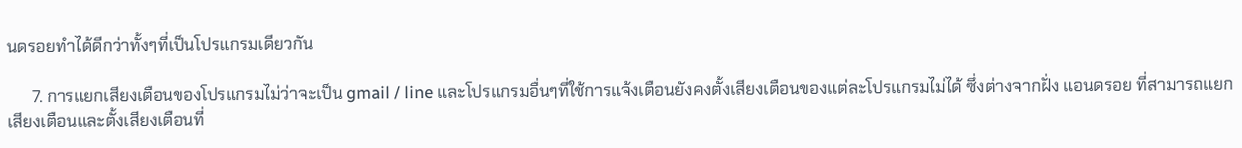นดรอยทำได้ดีกว่าทั้งๆที่เป็นโปรแกรมเดียวกัน

      7. การแยกเสียงเตือนของโปรแกรมไม่ว่าจะเป็น gmail / line และโปรแกรมอื่นๆที่ใช้การแจ้งเตือนยังคงตั้งเสียงเตือนของแต่ละโปรแกรมไม่ได้ ซึ่งต่างจากฝั่ง แอนดรอย ที่สามารถแยกเสียงเตือนและตั้งเสียงเตือนที่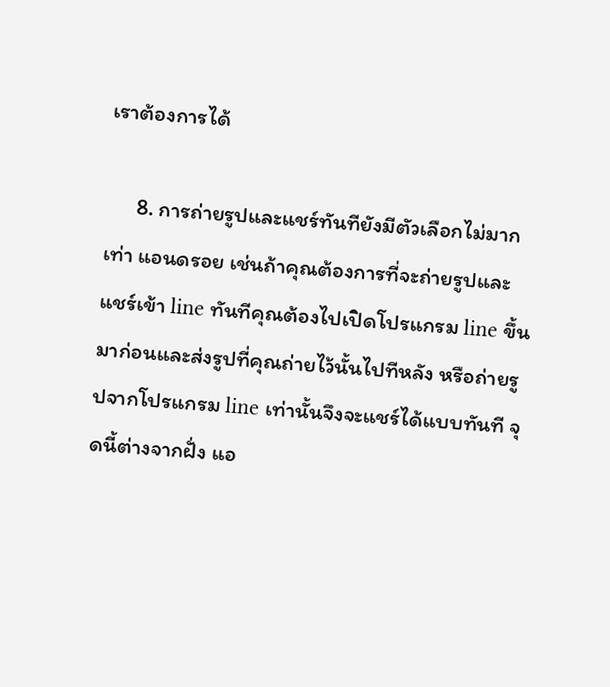เราต้องการได้

      8. การถ่ายรูปและแชร์ทันทียังมีตัวเลือกไม่มากเท่า แอนดรอย เช่นถ้าคุณต้องการที่จะถ่ายรูปและแชร์เข้า line ทันทีคุณต้องไปเปิดโปรแกรม line ขึ้นมาก่อนและส่งรูปที่คุณถ่ายไว้นั้นไปทีหลัง หรือถ่ายรูปจากโปรแกรม line เท่านั้นจึงจะแชร์ได้แบบทันที จุดนี้ต่างจากฝั่ง แอ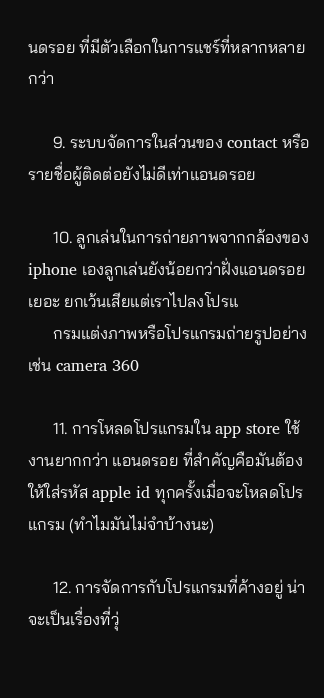นดรอย ที่มีตัวเลือกในการแชร์ที่หลากหลายกว่า

      9. ระบบจัดการในส่วนของ contact หรือรายชื่อผู้ติดต่อยังไม่ดีเท่าแอนดรอย

      10. ลูกเล่นในการถ่ายภาพจากกล้องของ iphone เองลูกเล่นยังน้อยกว่าฝั่งแอนดรอยเยอะ ยกเว้นเสียแต่เราไปลงโปรแ
      กรมแต่งภาพหรือโปรแกรมถ่ายรูปอย่างเช่น camera 360

      11. การโหลดโปรแกรมใน app store ใช้งานยากกว่า แอนดรอย ที่สำคัญคือมันต้องให้ใส่รหัส apple id ทุกครั้งเมื่อจะโหลดโปรแกรม (ทำไมมันไม่จำบ้างนะ)

      12. การจัดการกับโปรแกรมที่ค้างอยู่ น่าจะเป็นเรื่องที่วุ่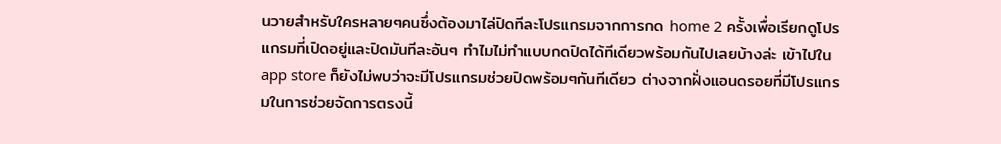นวายสำหรับใครหลายๆคนซึ่งต้องมาไล่ปิดทีละโปรแกรมจากการกด home 2 ครั้งเพื่อเรียกดูโปรแกรมที่เปิดอยู่และปิดมันทีละอันๆ ทำไมไม่ทำแบบกดปิดได้ทีเดียวพร้อมกันไปเลยบ้างล่ะ เข้าไปใน app store ก็ยังไม่พบว่าจะมีโปรแกรมช่วยปิดพร้อมๆกันทีเดียว ต่างจากฝั่งแอนดรอยที่มีโปรแกรมในการช่วยจัดการตรงนี้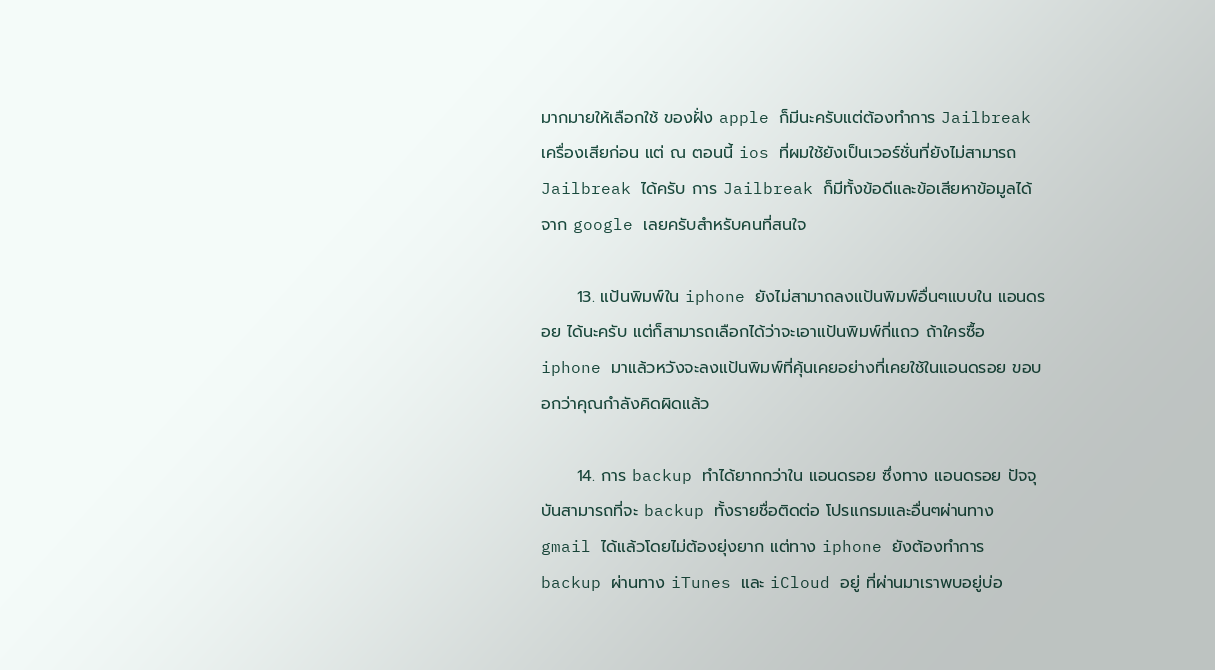มากมายให้เลือกใช้ ของฝั่ง apple ก็มีนะครับแต่ต้องทำการ Jailbreak เครื่องเสียก่อน แต่ ณ ตอนนี้ ios ที่ผมใช้ยังเป็นเวอร์ชั่นที่ยังไม่สามารถ Jailbreak ได้ครับ การ Jailbreak ก็มีทั้งข้อดีและข้อเสียหาข้อมูลได้จาก google เลยครับสำหรับคนที่สนใจ

      13. แป้นพิมพ์ใน iphone ยังไม่สามาถลงแป้นพิมพ์อื่นๆแบบใน แอนดรอย ได้นะครับ แต่ก็สามารถเลือกได้ว่าจะเอาแป้นพิมพ์กี่แถว ถ้าใครซื้อ iphone มาแล้วหวังจะลงแป้นพิมพ์ที่คุ้นเคยอย่างที่เคยใช้ในแอนดรอย ขอบอกว่าคุณกำลังคิดผิดแล้ว

      14. การ backup ทำได้ยากกว่าใน แอนดรอย ซึ่งทาง แอนดรอย ปัจจุบันสามารถที่จะ backup ทั้งรายชื่อติดต่อ โปรแกรมและอื่นๆผ่านทาง gmail ได้แล้วโดยไม่ต้องยุ่งยาก แต่ทาง iphone ยังต้องทำการ backup ผ่านทาง iTunes และ iCloud อยู่ ที่ผ่านมาเราพบอยู่บ่อ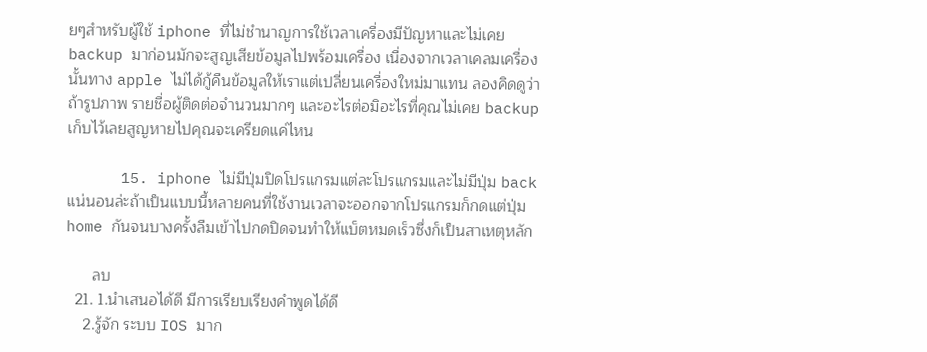ยๆสำหรับผู้ใช้ iphone ที่ไม่ชำนาญการใช้เวลาเครื่องมีปัญหาและไม่เคย backup มาก่อนมักจะสูญเสียข้อมูลไปพร้อมเครื่อง เนื่องจากเวลาเคลมเครื่องนั้นทาง apple ไม่ได้กู้คืนข้อมูลให้เราแต่เปลี่ยนเครื่องใหม่มาแทน ลองคิดดูว่าถ้ารูปภาพ รายชื่อผู้ติดต่อจำนวนมากๆ และอะไรต่อมิอะไรที่คุณไม่เคย backup เก็บไว้เลยสูญหายไปคุณจะเครียดแค่ไหน

      15. iphone ไม่มีปุ่มปิดโปรแกรมแต่ละโปรแกรมและไม่มีปุ่ม back แน่นอนล่ะถ้าเป็นแบบนี้หลายคนที่ใช้งานเวลาจะออกจากโปรแกรมก็กดแต่ปุ่ม home กันจนบางครั้งลืมเข้าไปกดปิดจนทำให้แบ็ตหมดเร็วซึ่งก็เป็นสาเหตุหลัก

      ลบ
  21. 1.นำเสนอได้ดี มีการเรียบเรียงคำพูดได้ดี
    2.รู้จัก ระบบ IOS มาก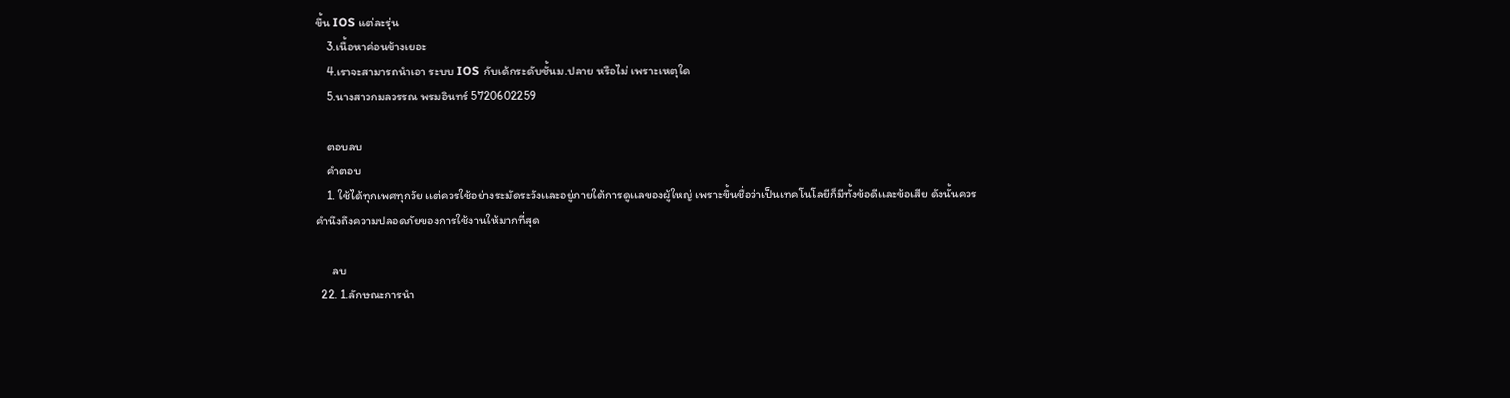ขึ้น IOS แต่ละรุ่น
    3.เนื้อหาค่อนข้างเยอะ
    4.เราจะสามารถนำเอา ระบบ IOS กับเด้กระดับชั้นม.ปลาย หรือไม่ เพราะเหตุใด
    5.นางสาวกมลวรรณ พรมอินทร์ 5720602259

    ตอบลบ
    คำตอบ
    1. ใช้ได้ทุกเพศทุกวัย เเต่ควรใช้อย่างระมัดระวังเเละอยู่ภายใต้การดูเเลของผู้ใหญ่ เพราะขึ้นชื่อว่าเป็นเทคโนโลยีก็มีทั้งข้อดีเเละข้อเสีย ดังนั้นควรคำนึงถึงความปลอดภัยของการใช้งานให้มากที่สุด

      ลบ
  22. 1.ลักษณะการนำ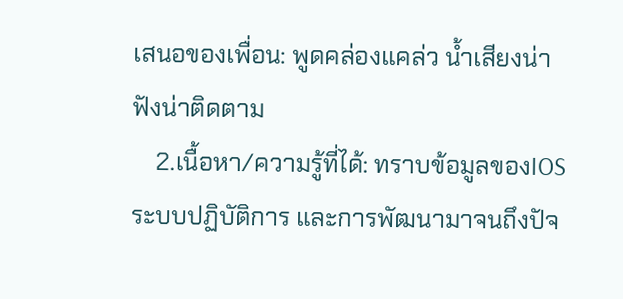เสนอของเพื่อน: พูดคล่องแคล่ว น้ำเสียงน่าฟังน่าติดตาม
    2.เนื้อหา/ความรู้ที่ได้: ทราบข้อมูลของIOS ระบบปฏิบัติการ และการพัฒนามาจนถึงปัจ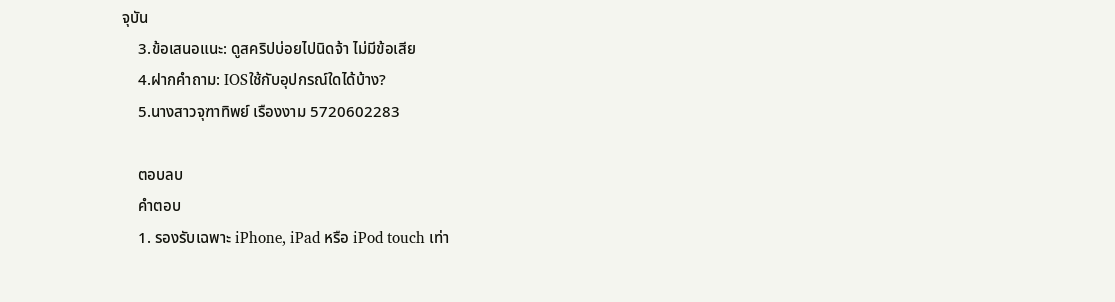จุบัน
    3.ข้อเสนอแนะ: ดูสคริปบ่อยไปนิดจ้า ไม่มีข้อเสีย
    4.ฝากคำถาม: IOSใช้กับอุปกรณ์ใดได้บ้าง?
    5.นางสาวจุฑาทิพย์ เรืองงาม 5720602283

    ตอบลบ
    คำตอบ
    1. รองรับเฉพาะ iPhone, iPad หรือ iPod touch เท่า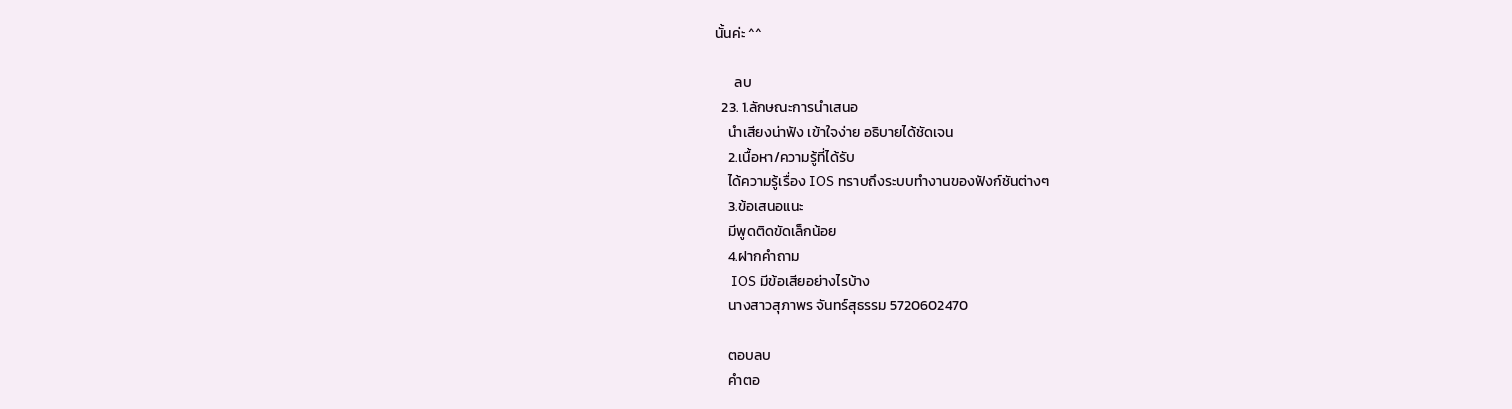นั้นค่ะ ^^

      ลบ
  23. 1.ลักษณะการนำเสนอ
    นำเสียงน่าฟัง เข้าใจง่าย อธิบายได้ชัดเจน
    2.เนื้อหา/ความรู้ที่ได้รับ
    ได้ความรู้เรื่อง IOS ทราบถึงระบบทำงานของฟังก์ชันต่างๆ
    3.ข้อเสนอแนะ
    มีพูดติดขัดเล็กน้อย
    4.ฝากคำถาม
    IOS มีข้อเสียอย่างไรบ้าง
    นางสาวสุภาพร จันทร์สุธรรม 5720602470

    ตอบลบ
    คำตอ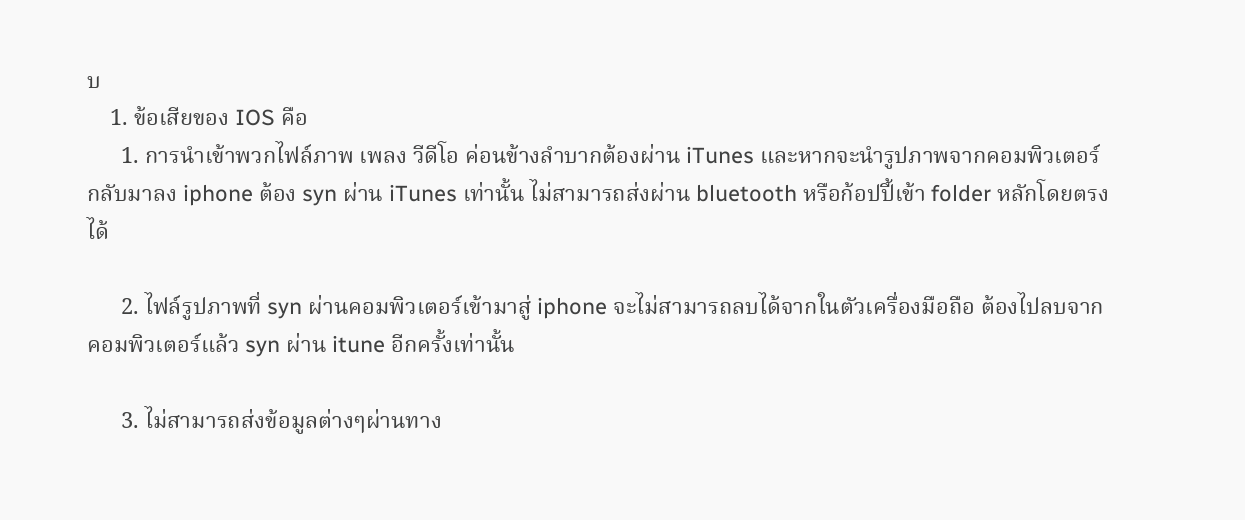บ
    1. ข้อเสียของ IOS คือ
      1. การนำเข้าพวกไฟล์ภาพ เพลง วีดีโอ ค่อนข้างลำบากต้องผ่าน iTunes และหากจะนำรูปภาพจากคอมพิวเตอร์กลับมาลง iphone ต้อง syn ผ่าน iTunes เท่านั้น ไม่สามารถส่งผ่าน bluetooth หรือก้อปปี้เข้า folder หลักโดยตรงได้

      2. ไฟล์รูปภาพที่ syn ผ่านคอมพิวเตอร์เข้ามาสู่ iphone จะไม่สามารถลบได้จากในตัวเครื่องมือถือ ต้องไปลบจากคอมพิวเตอร์แล้ว syn ผ่าน itune อีกครั้งเท่านั้น

      3. ไม่สามารถส่งข้อมูลต่างๆผ่านทาง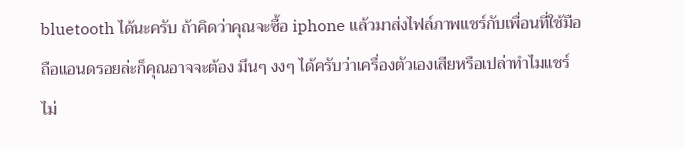bluetooth ได้นะครับ ถ้าคิดว่าคุณจะซื้อ iphone แล้วมาส่งไฟล์ภาพแชร์กับเพื่อนที่ใช้มือถือแอนดรอยล่ะก็คุณอาจจะต้อง มึนๆ งงๆ ได้ครับว่าเครื่องตัวเองเสียหรือเปล่าทำไมแชร์ไม่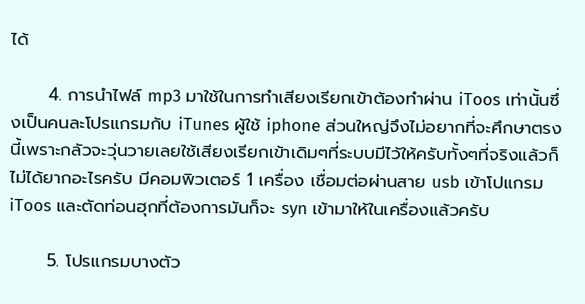ได้

      4. การนำไฟล์ mp3 มาใช้ในการทำเสียงเรียกเข้าต้องทำผ่าน iToos เท่านั้นซึ่งเป็นคนละโปรแกรมกับ iTunes ผู้ใช้ iphone ส่วนใหญ่จึงไม่อยากที่จะศึกษาตรงนี้เพราะกลัวจะวุ่นวายเลยใช้เสียงเรียกเข้าเดิมๆที่ระบบมีไว้ให้ครับทั้งๆที่จริงแล้วก็ไม่ได้ยากอะไรครับ มีคอมพิวเตอร์ 1 เครื่อง เชื่อมต่อผ่านสาย usb เข้าโปแกรม iToos และตัดท่อนฮุกที่ต้องการมันก็จะ syn เข้ามาให้ในเครื่องแล้วครับ

      5. โปรแกรมบางตัว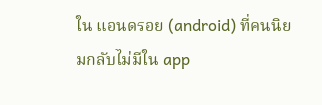ใน แอนดรอย (android) ที่คนนิยมกลับไม่มีใน app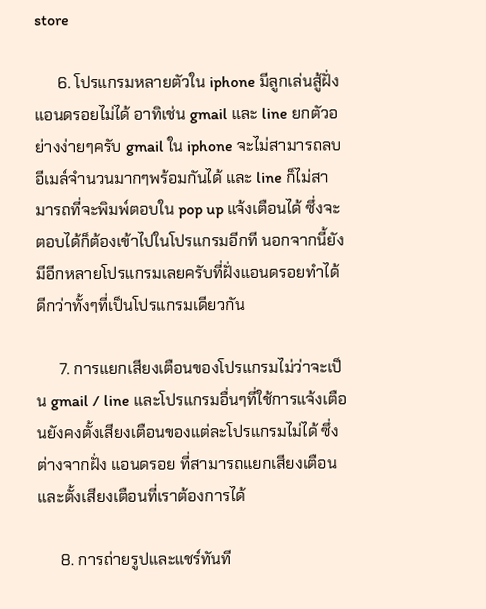store

      6. โปรแกรมหลายตัวใน iphone มีลูกเล่นสู้ฝั่ง แอนดรอยไม่ได้ อาทิเช่น gmail และ line ยกตัวอย่างง่ายๆครับ gmail ใน iphone จะไม่สามารถลบอีเมล์จำนวนมากๆพร้อมกันได้ และ line ก็ไม่สามารถที่จะพิมพ์ตอบใน pop up แจ้งเตือนได้ ซึ่งจะตอบได้ก็ต้องเข้าไปในโปรแกรมอีกที นอกจากนี้ยังมีอีกหลายโปรแกรมเลยครับที่ฝั่งแอนดรอยทำได้ดีกว่าทั้งๆที่เป็นโปรแกรมเดียวกัน

      7. การแยกเสียงเตือนของโปรแกรมไม่ว่าจะเป็น gmail / line และโปรแกรมอื่นๆที่ใช้การแจ้งเตือนยังคงตั้งเสียงเตือนของแต่ละโปรแกรมไม่ได้ ซึ่งต่างจากฝั่ง แอนดรอย ที่สามารถแยกเสียงเตือนและตั้งเสียงเตือนที่เราต้องการได้

      8. การถ่ายรูปและแชร์ทันที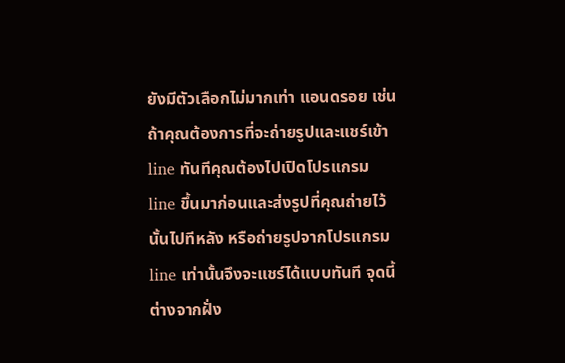ยังมีตัวเลือกไม่มากเท่า แอนดรอย เช่นถ้าคุณต้องการที่จะถ่ายรูปและแชร์เข้า line ทันทีคุณต้องไปเปิดโปรแกรม line ขึ้นมาก่อนและส่งรูปที่คุณถ่ายไว้นั้นไปทีหลัง หรือถ่ายรูปจากโปรแกรม line เท่านั้นจึงจะแชร์ได้แบบทันที จุดนี้ต่างจากฝั่ง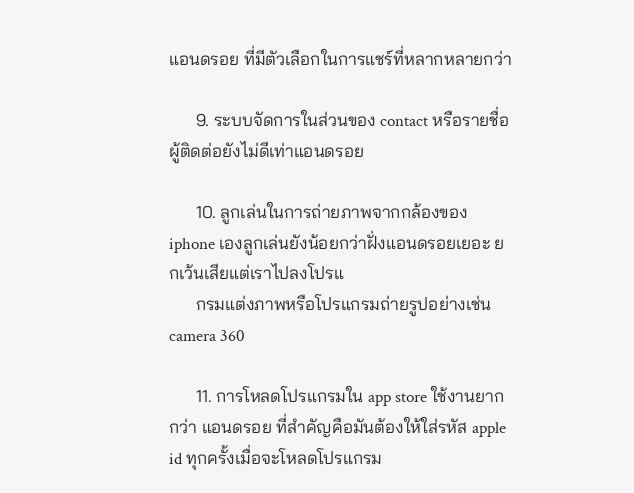แอนดรอย ที่มีตัวเลือกในการแชร์ที่หลากหลายกว่า

      9. ระบบจัดการในส่วนของ contact หรือรายชื่อผู้ติดต่อยังไม่ดีเท่าแอนดรอย

      10. ลูกเล่นในการถ่ายภาพจากกล้องของ iphone เองลูกเล่นยังน้อยกว่าฝั่งแอนดรอยเยอะ ยกเว้นเสียแต่เราไปลงโปรแ
      กรมแต่งภาพหรือโปรแกรมถ่ายรูปอย่างเช่น camera 360

      11. การโหลดโปรแกรมใน app store ใช้งานยากกว่า แอนดรอย ที่สำคัญคือมันต้องให้ใส่รหัส apple id ทุกครั้งเมื่อจะโหลดโปรแกรม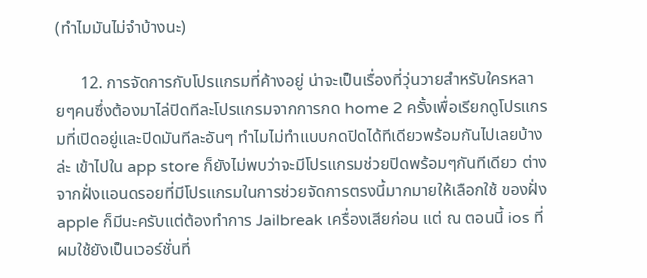(ทำไมมันไม่จำบ้างนะ)

      12. การจัดการกับโปรแกรมที่ค้างอยู่ น่าจะเป็นเรื่องที่วุ่นวายสำหรับใครหลายๆคนซึ่งต้องมาไล่ปิดทีละโปรแกรมจากการกด home 2 ครั้งเพื่อเรียกดูโปรแกรมที่เปิดอยู่และปิดมันทีละอันๆ ทำไมไม่ทำแบบกดปิดได้ทีเดียวพร้อมกันไปเลยบ้างล่ะ เข้าไปใน app store ก็ยังไม่พบว่าจะมีโปรแกรมช่วยปิดพร้อมๆกันทีเดียว ต่างจากฝั่งแอนดรอยที่มีโปรแกรมในการช่วยจัดการตรงนี้มากมายให้เลือกใช้ ของฝั่ง apple ก็มีนะครับแต่ต้องทำการ Jailbreak เครื่องเสียก่อน แต่ ณ ตอนนี้ ios ที่ผมใช้ยังเป็นเวอร์ชั่นที่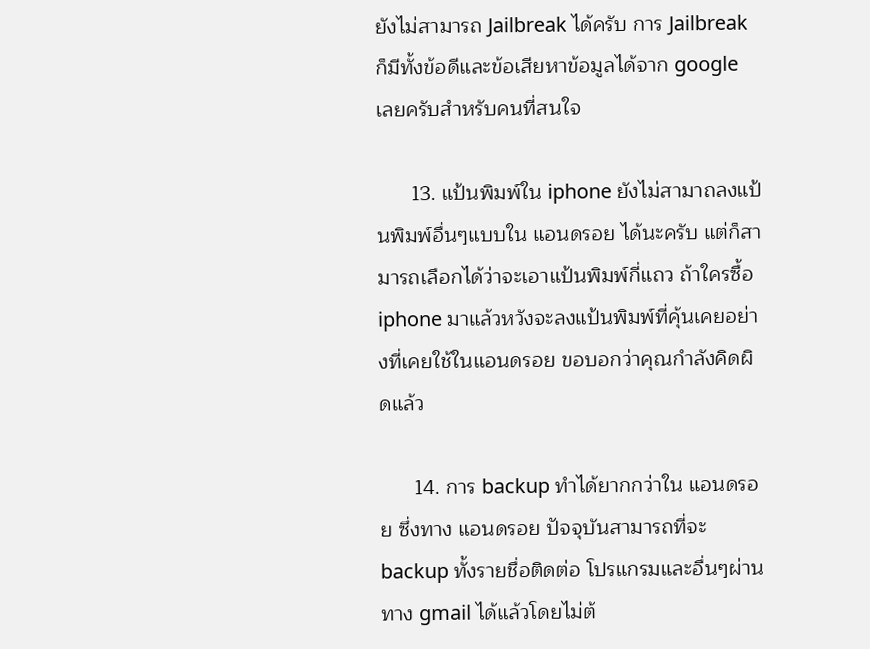ยังไม่สามารถ Jailbreak ได้ครับ การ Jailbreak ก็มีทั้งข้อดีและข้อเสียหาข้อมูลได้จาก google เลยครับสำหรับคนที่สนใจ

      13. แป้นพิมพ์ใน iphone ยังไม่สามาถลงแป้นพิมพ์อื่นๆแบบใน แอนดรอย ได้นะครับ แต่ก็สามารถเลือกได้ว่าจะเอาแป้นพิมพ์กี่แถว ถ้าใครซื้อ iphone มาแล้วหวังจะลงแป้นพิมพ์ที่คุ้นเคยอย่างที่เคยใช้ในแอนดรอย ขอบอกว่าคุณกำลังคิดผิดแล้ว

      14. การ backup ทำได้ยากกว่าใน แอนดรอย ซึ่งทาง แอนดรอย ปัจจุบันสามารถที่จะ backup ทั้งรายชื่อติดต่อ โปรแกรมและอื่นๆผ่านทาง gmail ได้แล้วโดยไม่ต้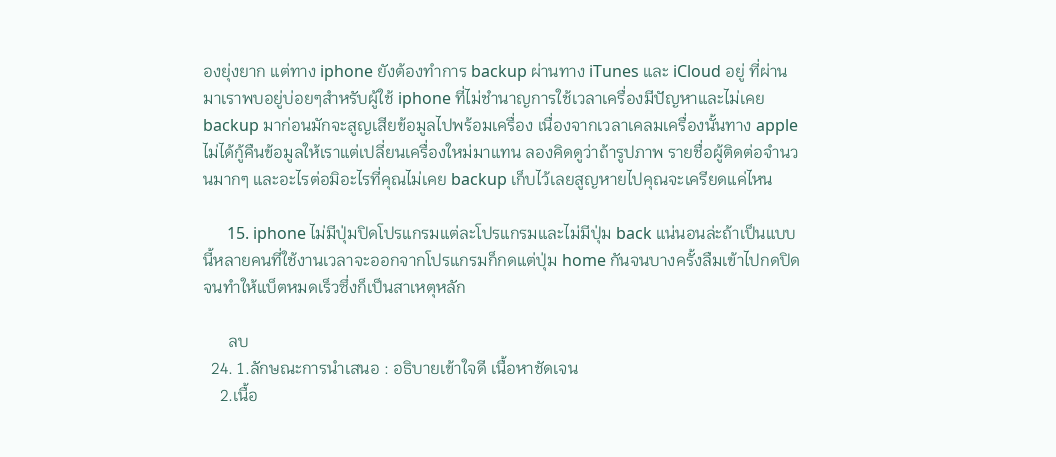องยุ่งยาก แต่ทาง iphone ยังต้องทำการ backup ผ่านทาง iTunes และ iCloud อยู่ ที่ผ่านมาเราพบอยู่บ่อยๆสำหรับผู้ใช้ iphone ที่ไม่ชำนาญการใช้เวลาเครื่องมีปัญหาและไม่เคย backup มาก่อนมักจะสูญเสียข้อมูลไปพร้อมเครื่อง เนื่องจากเวลาเคลมเครื่องนั้นทาง apple ไม่ได้กู้คืนข้อมูลให้เราแต่เปลี่ยนเครื่องใหม่มาแทน ลองคิดดูว่าถ้ารูปภาพ รายชื่อผู้ติดต่อจำนวนมากๆ และอะไรต่อมิอะไรที่คุณไม่เคย backup เก็บไว้เลยสูญหายไปคุณจะเครียดแค่ไหน

      15. iphone ไม่มีปุ่มปิดโปรแกรมแต่ละโปรแกรมและไม่มีปุ่ม back แน่นอนล่ะถ้าเป็นแบบนี้หลายคนที่ใช้งานเวลาจะออกจากโปรแกรมก็กดแต่ปุ่ม home กันจนบางครั้งลืมเข้าไปกดปิดจนทำให้แบ็ตหมดเร็วซึ่งก็เป็นสาเหตุหลัก

      ลบ
  24. 1.ลักษณะการนำเสนอ : อธิบายเข้าใจดี เนื้อหาชัดเจน
    2.เนื้อ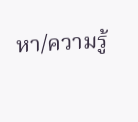หา/ความรู้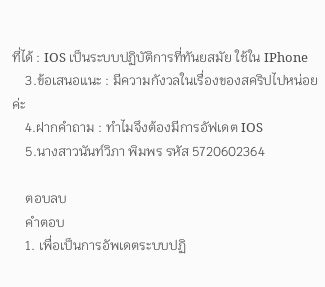ที่ได้ : IOS เป็นระบบปฏิบัติการที่ทันยสมัย ใช้ใน IPhone
    3.ข้อเสนอแนะ : มีความกังวลในเรื่องของสคริปไปหน่อยค่ะ
    4.ฝากคำถาม : ทำไมจึงต้องมีการอัฟเดต IOS
    5.นางสาวนันท์วิภา พิมพร รหัส 5720602364

    ตอบลบ
    คำตอบ
    1. เพื่อเป็นการอัพเดตระบบปฏิ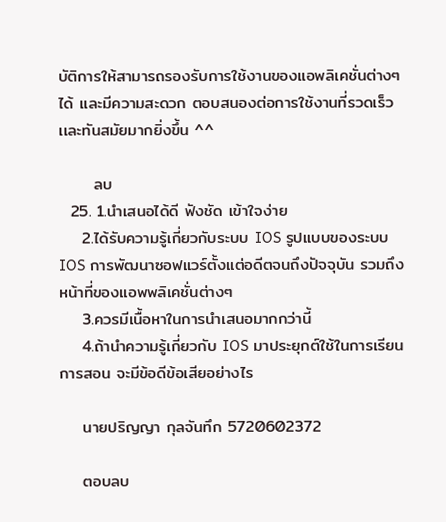บัติการให้สามารถรองรับการใช้งานของแอพลิเคชั่นต่างๆได้ เเละมีความสะดวก ตอบสนองต่อการใช้งานที่รวดเร็วเเละทันสมัยมากยิ่งขึ้น ^^

      ลบ
  25. 1.นำเสนอได้ดี ฟังชัด เข้าใจง่าย
    2.ได้รับความรู้เกี่ยวกับระบบ IOS รูปแบบของระบบ IOS การพัฒนาซอฟแวร์ตั้งแต่อดีตจนถึงปัจจุบัน รวมถึงหน้าที่ของแอพพลิเคชั่นต่างๆ
    3.ควรมีเนื้อหาในการนำเสนอมากกว่านี้
    4.ถ้านำความรู้เกี่ยวกับ IOS มาประยุกต์ใช้ในการเรียนการสอน จะมีข้อดีข้อเสียอย่างไร

    นายปริญญา กุลจันทึก 5720602372

    ตอบลบ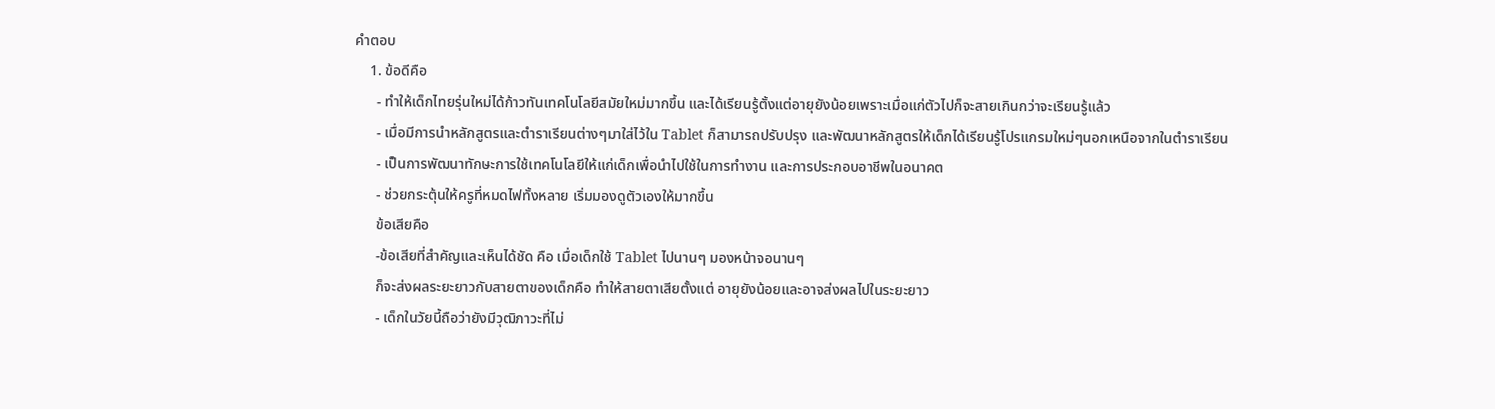คำตอบ
    1. ข้อดีคือ
      - ทําให้เด็กไทยรุ่นใหม่ได้ก้าวทันเทคโนโลยีสมัยใหม่มากขึ้น และได้เรียนรู้ตั้งแต่อายุยังน้อยเพราะเมื่อแก่ตัวไปก็จะสายเกินกว่าจะเรียนรู้แล้ว
      - เมื่อมีการนําหลักสูตรและตําราเรียนต่างๆมาใส่ไว้ใน Tablet ก็สามารถปรับปรุง และพัฒนาหลักสูตรให้เด็กได้เรียนรู้โปรแกรมใหม่ๆนอกเหนือจากในตําราเรียน
      - เป็นการพัฒนาทักษะการใช้เทคโนโลยีให้แก่เด็กเพื่อนําไปใช้ในการทํางาน และการประกอบอาชีพในอนาคต
      - ช่วยกระตุ้นให้ครูที่หมดไฟทั้งหลาย เริ่มมองดูตัวเองให้มากขึ้น
      ข้อเสียคือ
      -ข้อเสียที่สําคัญและเห็นได้ชัด คือ เมื่อเด็กใช้ Tablet ไปนานๆ มองหน้าจอนานๆ
      ก็จะส่งผลระยะยาวกับสายตาของเด็กคือ ทําให้สายตาเสียตั้งแต่ อายุยังน้อยและอาจส่งผลไปในระยะยาว
      - เด็กในวัยนี้ถือว่ายังมีวุฒิภาวะที่ไม่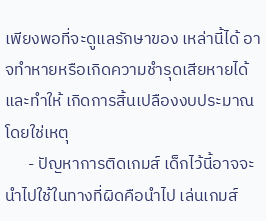เพียงพอที่จะดูแลรักษาของ เหล่านี้ได้ อาจทําหายหรือเกิดความชํารุดเสียหายได้ และทําให้ เกิดการสิ้นเปลืองงบประมาณโดยใช่เหตุ
      - ปัญหาการติดเกมส์ เด็กไว้นี้อาจจะนําไปใช้ในทางที่ผิดคือนําไป เล่นเกมส์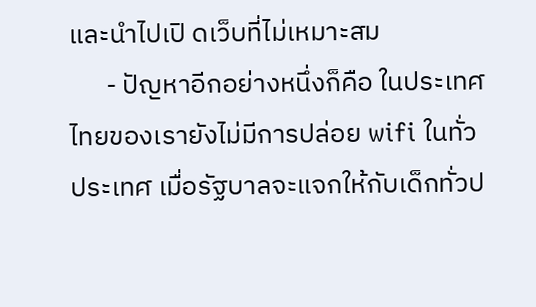และนําไปเปิ ดเว็บที่ไม่เหมาะสม
      - ปัญหาอีกอย่างหนึ่งก็คือ ในประเทศไทยของเรายังไม่มีการปล่อย wifi ในทั่วประเทศ เมื่อรัฐบาลจะแจกให้กับเด็กทั่วป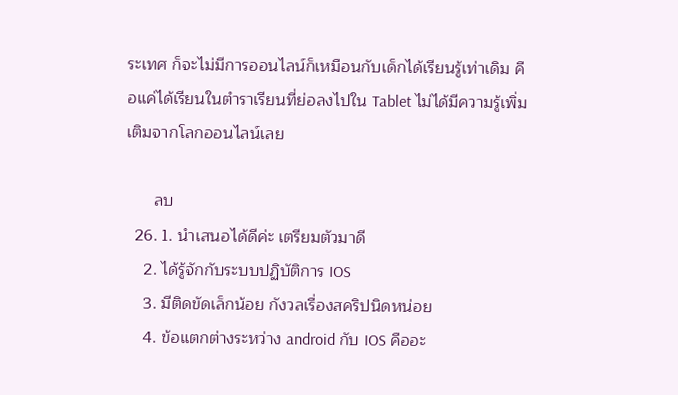ระเทศ ก็จะไม่มีการออนไลน์ก็เหมือนกับเด็กได้เรียนรู้เท่าเดิม คือแค่ได้เรียนในตําราเรียนที่ย่อลงไปใน Tablet ไม่ได้มีความรู้เพิ่มเติมจากโลกออนไลน์เลย

      ลบ
  26. 1. นำเสนอได้ดีค่ะ เตรียมตัวมาดี
    2. ได้รู้จักกับระบบปฏิบัติการ IOS
    3. มีติดขัดเล็กน้อย กังวลเรื่องสคริปนิดหน่อย
    4. ข้อแตกต่างระหว่าง android กับ IOS คืออะ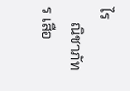ไร
    ณิชาภัทร เสือ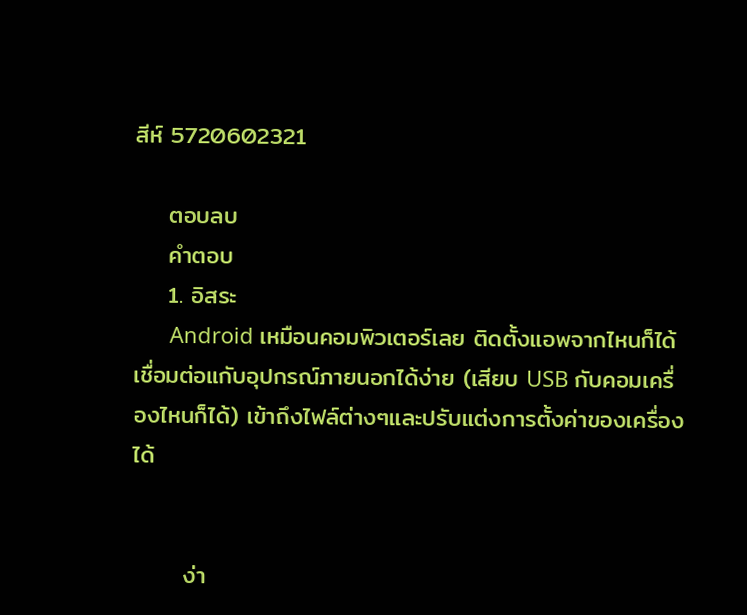สีห์ 5720602321

    ตอบลบ
    คำตอบ
    1. อิสระ
      Android เหมือนคอมพิวเตอร์เลย ติดตั้งแอพจากไหนก็ได้ เชื่อมต่อแกับอุปกรณ์ภายนอกได้ง่าย (เสียบ USB กับคอมเครื่องไหนก็ได้) เข้าถึงไฟล์ต่างๆและปรับแต่งการตั้งค่าของเครื่องได้


      ง่า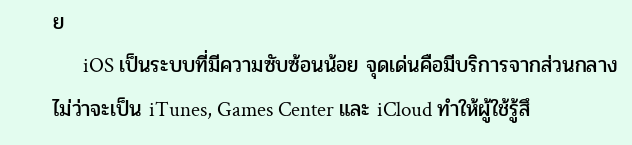ย
      iOS เป็นระบบที่มีความซับซ้อนน้อย จุดเด่นคือมีบริการจากส่วนกลางไม่ว่าจะเป็น iTunes, Games Center และ iCloud ทำให้ผู้ใช้รู้สึ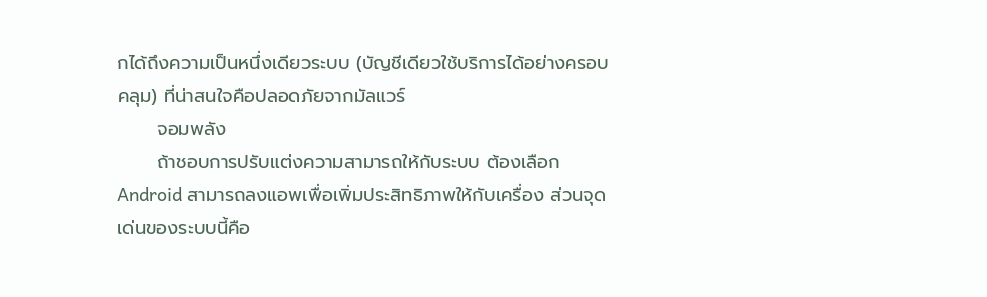กได้ถึงความเป็นหนึ่งเดียวระบบ (บัญชีเดียวใช้บริการได้อย่างครอบคลุม) ที่น่าสนใจคือปลอดภัยจากมัลแวร์
      จอมพลัง
      ถ้าชอบการปรับแต่งความสามารถให้กับระบบ ต้องเลือก Android สามารถลงแอพเพื่อเพิ่มประสิทธิภาพให้กับเครื่อง ส่วนจุดเด่นของระบบนี้คือ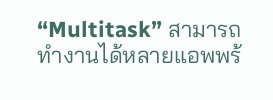“Multitask” สามารถทำงานได้หลายแอพพร้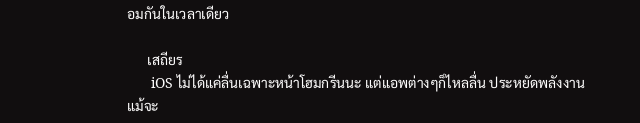อมกันในเวลาเดียว

      เสถียร
      iOS ไม่ได้แค่ลื่นเฉพาะหน้าโฮมกรีนนะ แต่แอพต่างๆก็ไหลลื่น ประหยัดพลังงานแม้จะ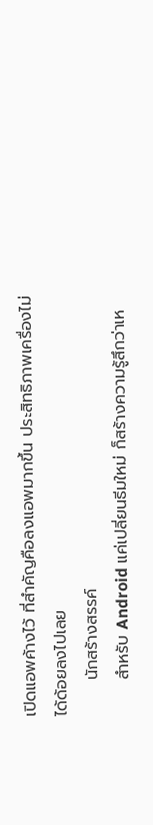เปิดแอพค้างไว้ ที่สำคัญคือลงแอพมากขึ้น ประสิทธิภาพเครื่องไม่ได้ด้อยลงไปเลย
      นักสร้างสรรค์
      สำหรับ Android แค่เปลี่ยนธีมใหม่ ก็สร้างความรู้สึกว่าเห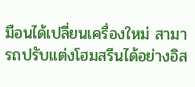มือนได้เปลี่ยนเครื่องใหม่ สามารถปรับแต่งโฮมสรีนได้อย่างอิส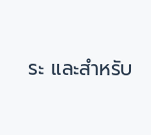ระ และสำหรับ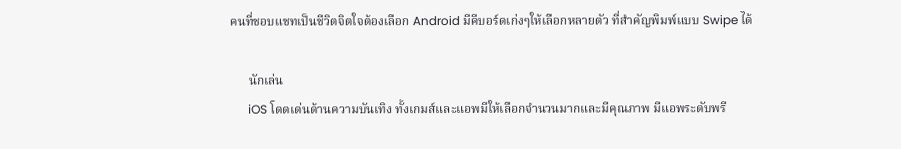คนที่ชอบแชทเป็นชีวิตจิตใจต้องเลือก Android มีคีบอร์ดเก่งๆให้เลือกหลายตัว ที่สำคัญพิมพ์แบบ Swipe ได้

      นักเล่น
      iOS โดดเด่นด้านความบันเทิง ทั้งเกมส์และแอพมีให้เลือกจำนวนมากและมีคุณภาพ มีแอพระดับพรี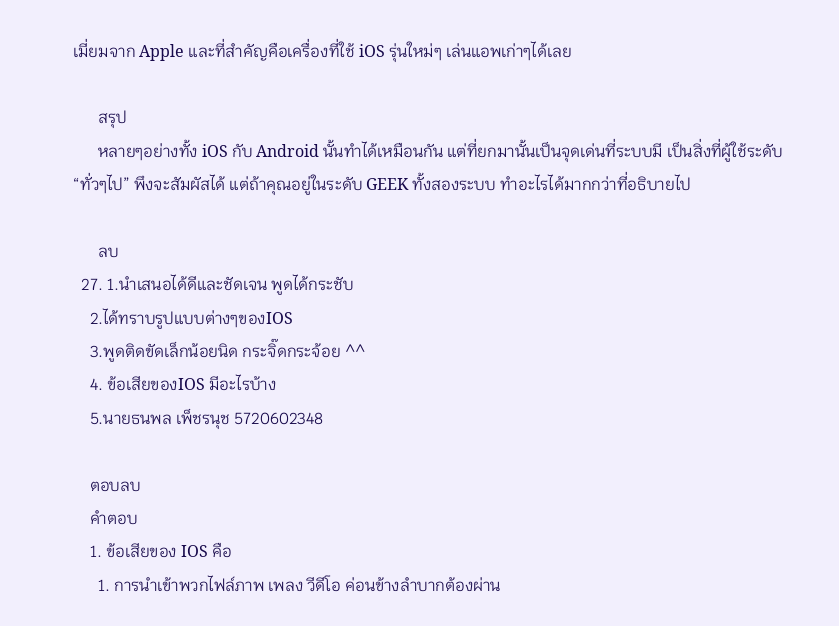เมี่ยมจาก Apple และที่สำคัญคือเครื่องที่ใช้ iOS รุ่นใหม่ๆ เล่นแอพเก่าๆได้เลย

      สรุป
      หลายๆอย่างทั้ง iOS กับ Android นั้นทำได้เหมือนกัน แต่ที่ยกมานั้นเป็นจุดเด่นที่ระบบมี เป็นสิ่งที่ผู้ใช้ระดับ “ทั่วๆไป” พึงจะสัมผัสได้ แต่ถ้าคุณอยู่ในระดับ GEEK ทั้งสองระบบ ทำอะไรได้มากกว่าที่อธิบายไป

      ลบ
  27. 1.นำเสนอได้ดีและชัดเจน พูดได้กระชับ
    2.ได้ทราบรูปแบบต่างๆของIOS
    3.พูดติดขัดเล็กน้อยนิด กระจิ๊ดกระจ้อย ^^
    4. ข้อเสียของIOS มีอะไรบ้าง
    5.นายธนพล เพ็ชรนุช 5720602348

    ตอบลบ
    คำตอบ
    1. ข้อเสียของ IOS คือ
      1. การนำเข้าพวกไฟล์ภาพ เพลง วีดีโอ ค่อนข้างลำบากต้องผ่าน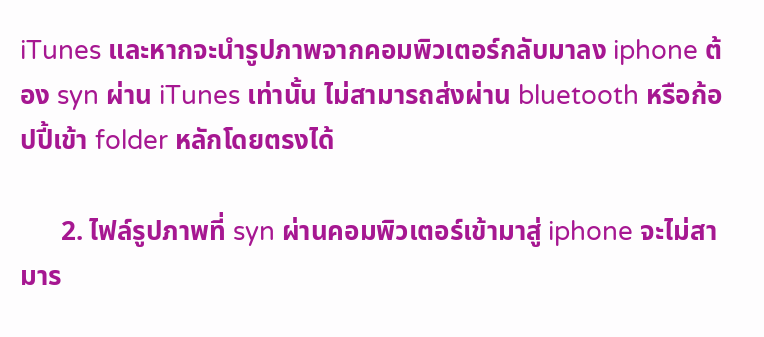iTunes และหากจะนำรูปภาพจากคอมพิวเตอร์กลับมาลง iphone ต้อง syn ผ่าน iTunes เท่านั้น ไม่สามารถส่งผ่าน bluetooth หรือก้อปปี้เข้า folder หลักโดยตรงได้

      2. ไฟล์รูปภาพที่ syn ผ่านคอมพิวเตอร์เข้ามาสู่ iphone จะไม่สามาร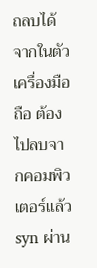ถลบได้จากในตัวเครื่องมือถือ ต้องไปลบจากคอมพิวเตอร์แล้ว syn ผ่าน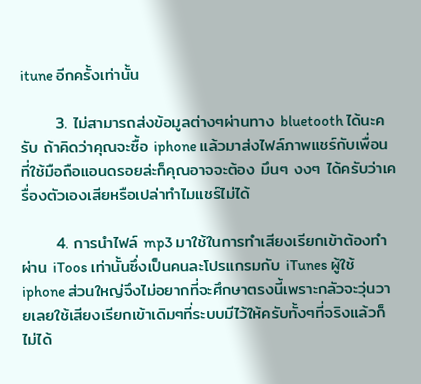itune อีกครั้งเท่านั้น

      3. ไม่สามารถส่งข้อมูลต่างๆผ่านทาง bluetooth ได้นะครับ ถ้าคิดว่าคุณจะซื้อ iphone แล้วมาส่งไฟล์ภาพแชร์กับเพื่อนที่ใช้มือถือแอนดรอยล่ะก็คุณอาจจะต้อง มึนๆ งงๆ ได้ครับว่าเครื่องตัวเองเสียหรือเปล่าทำไมแชร์ไม่ได้

      4. การนำไฟล์ mp3 มาใช้ในการทำเสียงเรียกเข้าต้องทำผ่าน iToos เท่านั้นซึ่งเป็นคนละโปรแกรมกับ iTunes ผู้ใช้ iphone ส่วนใหญ่จึงไม่อยากที่จะศึกษาตรงนี้เพราะกลัวจะวุ่นวายเลยใช้เสียงเรียกเข้าเดิมๆที่ระบบมีไว้ให้ครับทั้งๆที่จริงแล้วก็ไม่ได้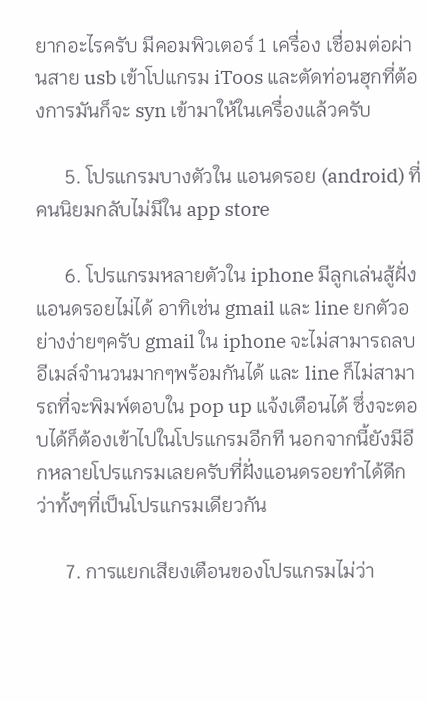ยากอะไรครับ มีคอมพิวเตอร์ 1 เครื่อง เชื่อมต่อผ่านสาย usb เข้าโปแกรม iToos และตัดท่อนฮุกที่ต้องการมันก็จะ syn เข้ามาให้ในเครื่องแล้วครับ

      5. โปรแกรมบางตัวใน แอนดรอย (android) ที่คนนิยมกลับไม่มีใน app store

      6. โปรแกรมหลายตัวใน iphone มีลูกเล่นสู้ฝั่ง แอนดรอยไม่ได้ อาทิเช่น gmail และ line ยกตัวอย่างง่ายๆครับ gmail ใน iphone จะไม่สามารถลบอีเมล์จำนวนมากๆพร้อมกันได้ และ line ก็ไม่สามารถที่จะพิมพ์ตอบใน pop up แจ้งเตือนได้ ซึ่งจะตอบได้ก็ต้องเข้าไปในโปรแกรมอีกที นอกจากนี้ยังมีอีกหลายโปรแกรมเลยครับที่ฝั่งแอนดรอยทำได้ดีกว่าทั้งๆที่เป็นโปรแกรมเดียวกัน

      7. การแยกเสียงเตือนของโปรแกรมไม่ว่า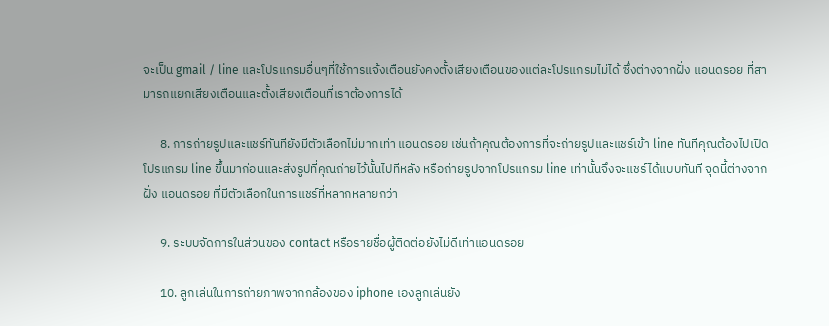จะเป็น gmail / line และโปรแกรมอื่นๆที่ใช้การแจ้งเตือนยังคงตั้งเสียงเตือนของแต่ละโปรแกรมไม่ได้ ซึ่งต่างจากฝั่ง แอนดรอย ที่สามารถแยกเสียงเตือนและตั้งเสียงเตือนที่เราต้องการได้

      8. การถ่ายรูปและแชร์ทันทียังมีตัวเลือกไม่มากเท่า แอนดรอย เช่นถ้าคุณต้องการที่จะถ่ายรูปและแชร์เข้า line ทันทีคุณต้องไปเปิดโปรแกรม line ขึ้นมาก่อนและส่งรูปที่คุณถ่ายไว้นั้นไปทีหลัง หรือถ่ายรูปจากโปรแกรม line เท่านั้นจึงจะแชร์ได้แบบทันที จุดนี้ต่างจากฝั่ง แอนดรอย ที่มีตัวเลือกในการแชร์ที่หลากหลายกว่า

      9. ระบบจัดการในส่วนของ contact หรือรายชื่อผู้ติดต่อยังไม่ดีเท่าแอนดรอย

      10. ลูกเล่นในการถ่ายภาพจากกล้องของ iphone เองลูกเล่นยัง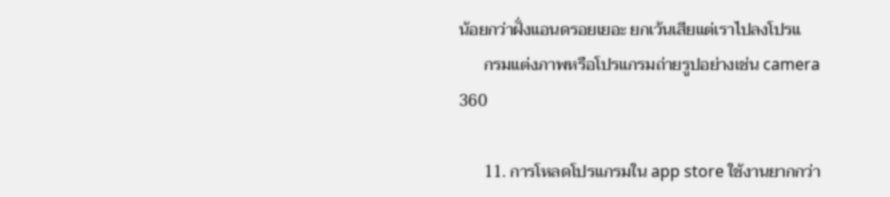น้อยกว่าฝั่งแอนดรอยเยอะ ยกเว้นเสียแต่เราไปลงโปรแ
      กรมแต่งภาพหรือโปรแกรมถ่ายรูปอย่างเช่น camera 360

      11. การโหลดโปรแกรมใน app store ใช้งานยากกว่า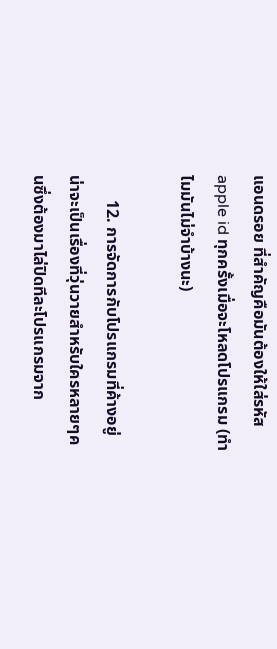แอนดรอย ที่สำคัญคือมันต้องให้ใส่รหัส apple id ทุกครั้งเมื่อจะโหลดโปรแกรม (ทำไมมันไม่จำบ้างนะ)

      12. การจัดการกับโปรแกรมที่ค้างอยู่ น่าจะเป็นเรื่องที่วุ่นวายสำหรับใครหลายๆคนซึ่งต้องมาไล่ปิดทีละโปรแกรมจาก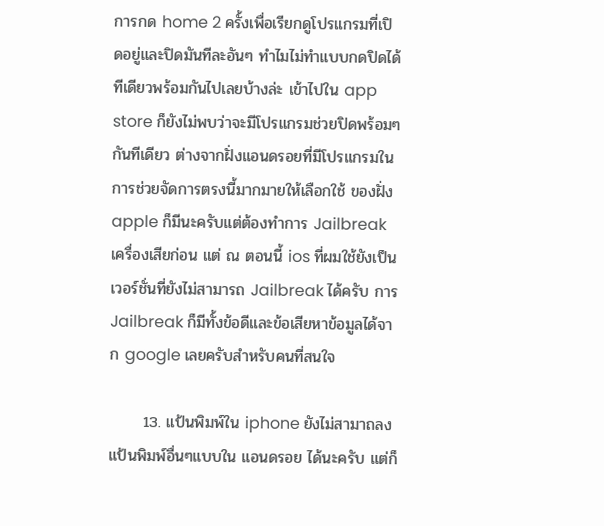การกด home 2 ครั้งเพื่อเรียกดูโปรแกรมที่เปิดอยู่และปิดมันทีละอันๆ ทำไมไม่ทำแบบกดปิดได้ทีเดียวพร้อมกันไปเลยบ้างล่ะ เข้าไปใน app store ก็ยังไม่พบว่าจะมีโปรแกรมช่วยปิดพร้อมๆกันทีเดียว ต่างจากฝั่งแอนดรอยที่มีโปรแกรมในการช่วยจัดการตรงนี้มากมายให้เลือกใช้ ของฝั่ง apple ก็มีนะครับแต่ต้องทำการ Jailbreak เครื่องเสียก่อน แต่ ณ ตอนนี้ ios ที่ผมใช้ยังเป็นเวอร์ชั่นที่ยังไม่สามารถ Jailbreak ได้ครับ การ Jailbreak ก็มีทั้งข้อดีและข้อเสียหาข้อมูลได้จาก google เลยครับสำหรับคนที่สนใจ

      13. แป้นพิมพ์ใน iphone ยังไม่สามาถลงแป้นพิมพ์อื่นๆแบบใน แอนดรอย ได้นะครับ แต่ก็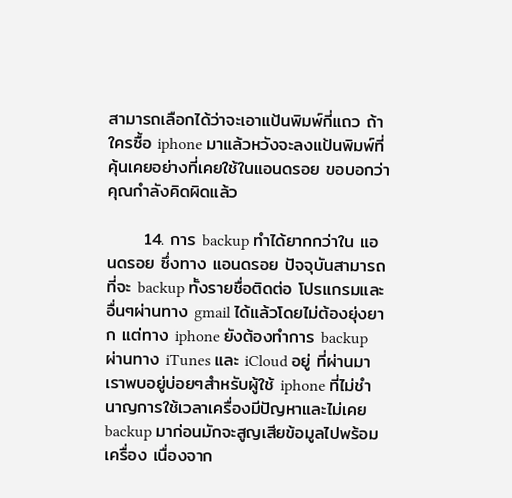สามารถเลือกได้ว่าจะเอาแป้นพิมพ์กี่แถว ถ้าใครซื้อ iphone มาแล้วหวังจะลงแป้นพิมพ์ที่คุ้นเคยอย่างที่เคยใช้ในแอนดรอย ขอบอกว่าคุณกำลังคิดผิดแล้ว

      14. การ backup ทำได้ยากกว่าใน แอนดรอย ซึ่งทาง แอนดรอย ปัจจุบันสามารถที่จะ backup ทั้งรายชื่อติดต่อ โปรแกรมและอื่นๆผ่านทาง gmail ได้แล้วโดยไม่ต้องยุ่งยาก แต่ทาง iphone ยังต้องทำการ backup ผ่านทาง iTunes และ iCloud อยู่ ที่ผ่านมาเราพบอยู่บ่อยๆสำหรับผู้ใช้ iphone ที่ไม่ชำนาญการใช้เวลาเครื่องมีปัญหาและไม่เคย backup มาก่อนมักจะสูญเสียข้อมูลไปพร้อมเครื่อง เนื่องจาก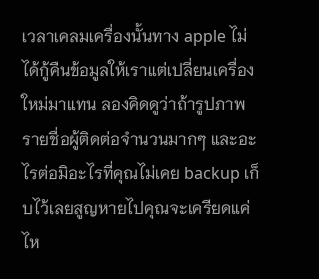เวลาเคลมเครื่องนั้นทาง apple ไม่ได้กู้คืนข้อมูลให้เราแต่เปลี่ยนเครื่องใหม่มาแทน ลองคิดดูว่าถ้ารูปภาพ รายชื่อผู้ติดต่อจำนวนมากๆ และอะไรต่อมิอะไรที่คุณไม่เคย backup เก็บไว้เลยสูญหายไปคุณจะเครียดแค่ไห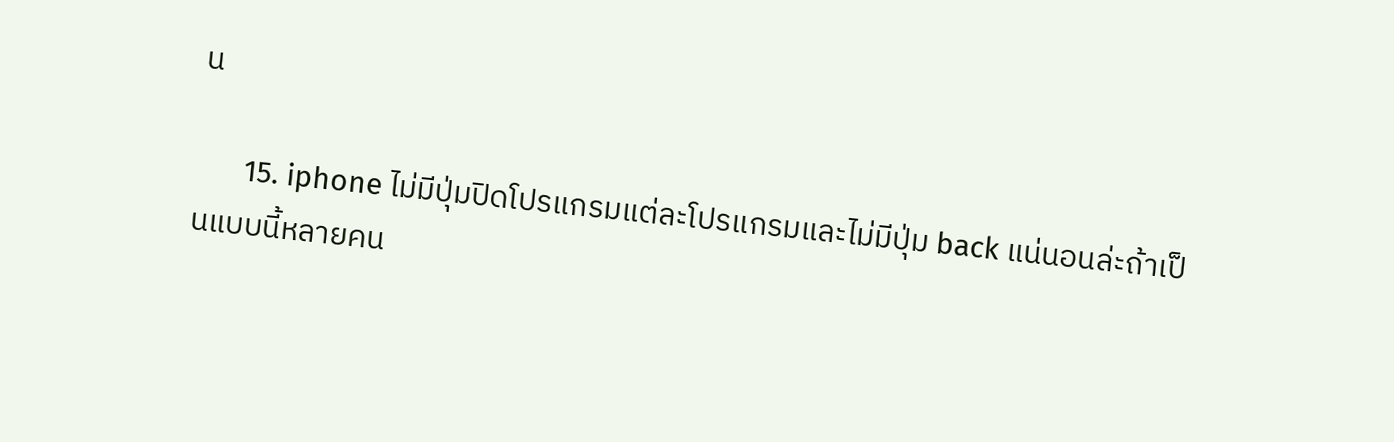น

      15. iphone ไม่มีปุ่มปิดโปรแกรมแต่ละโปรแกรมและไม่มีปุ่ม back แน่นอนล่ะถ้าเป็นแบบนี้หลายคน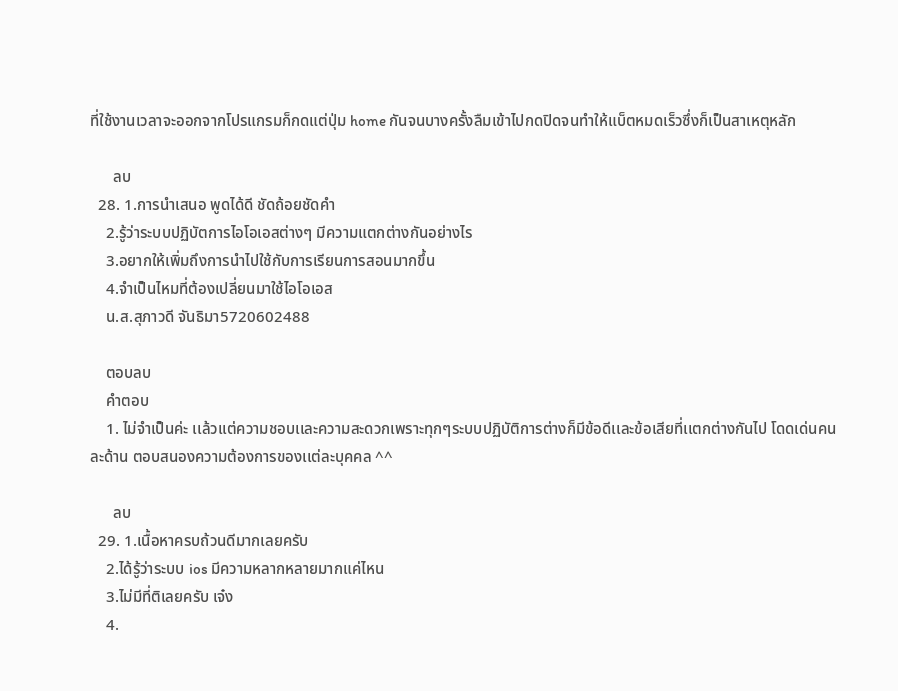ที่ใช้งานเวลาจะออกจากโปรแกรมก็กดแต่ปุ่ม home กันจนบางครั้งลืมเข้าไปกดปิดจนทำให้แบ็ตหมดเร็วซึ่งก็เป็นสาเหตุหลัก

      ลบ
  28. 1.การนำเสนอ พูดได้ดี ชัดถ้อยชัดคำ
    2.รู้ว่าระบบปฏิบัตการไอโอเอสต่างๆ มีความแตกต่างกันอย่างไร
    3.อยากให้เพิ่มถึงการนำไปใช้กับการเรียนการสอนมากขึ้น
    4.จำเป็นไหมที่ต้องเปลี่ยนมาใช้ไอโอเอส
    น.ส.สุภาวดี จันธิมา5720602488

    ตอบลบ
    คำตอบ
    1. ไม่จำเป็นค่ะ เเล้วเเต่ความชอบเเละความสะดวกเพราะทุกๆระบบปฏิบัติการต่างก็มีข้อดีเเละข้อเสียที่เเตกต่างกันไป โดดเด่นคนละด้าน ตอบสนองความต้องการของเเต่ละบุคคล ^^

      ลบ
  29. 1.เนื้อหาครบถ้วนดีมากเลยครับ
    2.ได้รู้ว่าระบบ ios มีความหลากหลายมากแค่ไหน
    3.ไม่มีที่ติเลยครับ เจ๋ง
    4.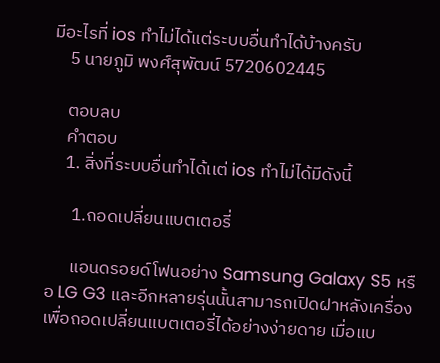มีอะไรที่ ios ทำไม่ได้แต่ระบบอื่นทำได้บ้างครับ
    5 นายภูมิ พงศ์สุพัฒน์ 5720602445

    ตอบลบ
    คำตอบ
    1. สิ่งที่ระบบอื่นทำได้เเต่ ios ทำไม่ได้มีดังนี้

      1.ถอดเปลี่ยนแบตเตอรี่

      แอนดรอยด์โฟนอย่าง Samsung Galaxy S5 หรือ LG G3 และอีกหลายรุ่นนั้นสามารถเปิดฝาหลังเครื่องเพื่อถอดเปลี่ยนแบตเตอรี่ได้อย่างง่ายดาย เมื่อแบ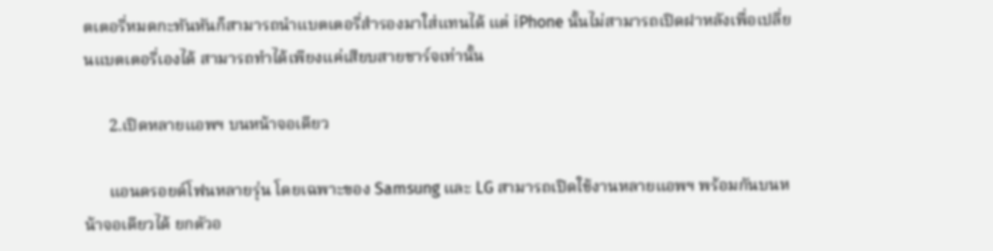ตเตอรี่หมดกะทันหันก็สามารถนำแบตเตอรี่สำรองมาใส่แทนได้ แต่ iPhone นั้นไม่สามารถเปิดฝาหลังเพื่อเปลี่ยนแบตเตอรี่เองได้ สามารถทำได้เพียงแค่เสียบสายชาร์จเท่านั้น

      2.เปิดหลายแอพฯ บนหน้าจอเดียว

      แอนดรอยด์โฟนหลายรุ่น โดยเฉพาะของ Samsung และ LG สามารถเปิดใช้งานหลายแอพฯ พร้อมกันบนหน้าจอเดียวได้ ยกตัวอ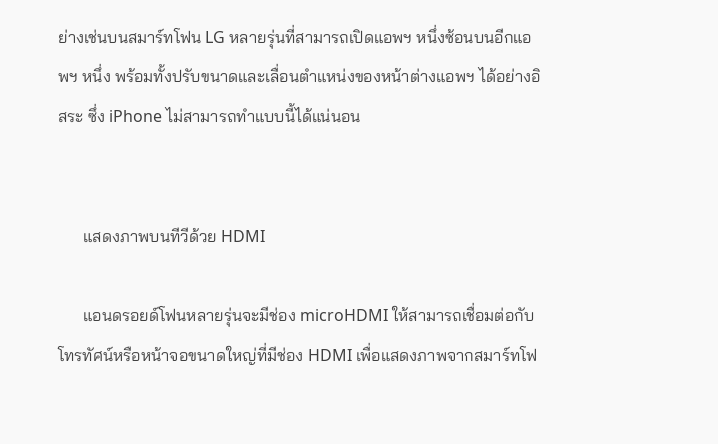ย่างเช่นบนสมาร์ทโฟน LG หลายรุ่นที่สามารถเปิดแอพฯ หนึ่งซ้อนบนอีกแอพฯ หนึ่ง พร้อมทั้งปรับขนาดและเลื่อนตำแหน่งของหน้าต่างแอพฯ ได้อย่างอิสระ ซึ่ง iPhone ไม่สามารถทำแบบนี้ได้แน่นอน


      แสดงภาพบนทีวีด้วย HDMI

      แอนดรอยด์โฟนหลายรุ่นจะมีช่อง microHDMI ให้สามารถเชื่อมต่อกับโทรทัศน์หรือหน้าจอขนาดใหญ่ที่มีช่อง HDMI เพื่อแสดงภาพจากสมาร์ทโฟ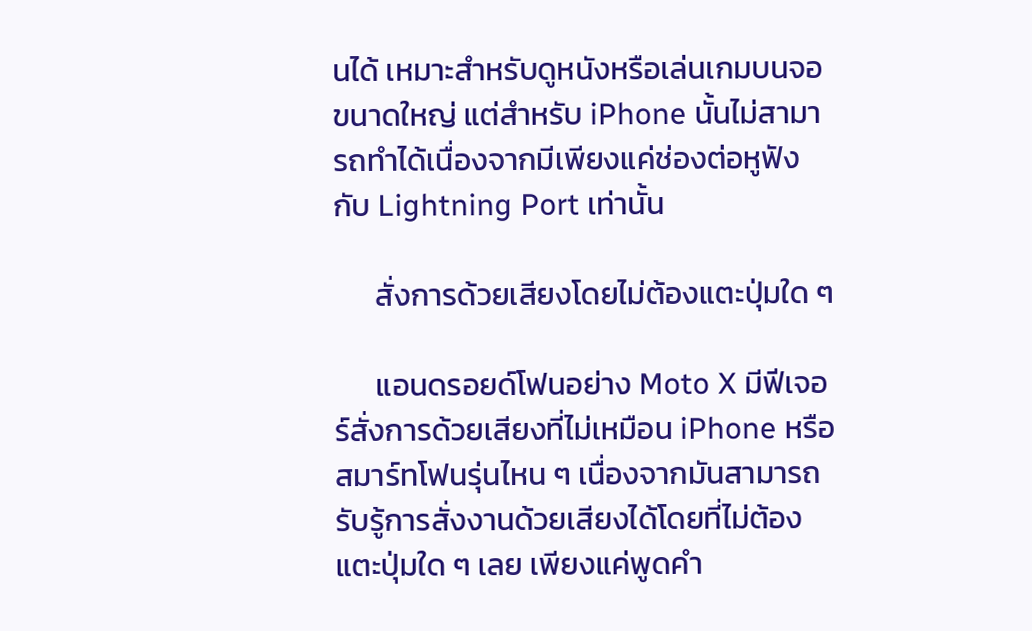นได้ เหมาะสำหรับดูหนังหรือเล่นเกมบนจอขนาดใหญ่ แต่สำหรับ iPhone นั้นไม่สามารถทำได้เนื่องจากมีเพียงแค่ช่องต่อหูฟังกับ Lightning Port เท่านั้น

      สั่งการด้วยเสียงโดยไม่ต้องแตะปุ่มใด ๆ

      แอนดรอยด์โฟนอย่าง Moto X มีฟีเจอร์สั่งการด้วยเสียงที่ไม่เหมือน iPhone หรือสมาร์ทโฟนรุ่นไหน ๆ เนื่องจากมันสามารถรับรู้การสั่งงานด้วยเสียงได้โดยที่ไม่ต้องแตะปุ่มใด ๆ เลย เพียงแค่พูดคำ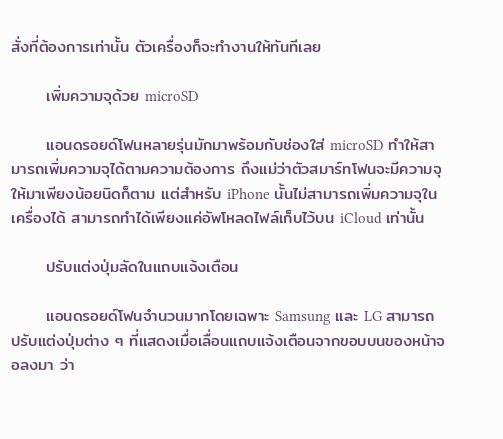สั่งที่ต้องการเท่านั้น ตัวเครื่องก็จะทำงานให้ทันทีเลย

      เพิ่มความจุด้วย microSD

      แอนดรอยด์โฟนหลายรุ่นมักมาพร้อมกับช่องใส่ microSD ทำให้สามารถเพิ่มความจุได้ตามความต้องการ ถึงแม่ว่าตัวสมาร์ทโฟนจะมีความจุให้มาเพียงน้อยนิดก็ตาม แต่สำหรับ iPhone นั้นไม่สามารถเพิ่มความจุในเครื่องได้ สามารถทำได้เพียงแค่อัพโหลดไฟล์เก็บไว้บน iCloud เท่านั้น

      ปรับแต่งปุ่มลัดในแถบแจ้งเตือน

      แอนดรอยด์โฟนจำนวนมากโดยเฉพาะ Samsung และ LG สามารถปรับแต่งปุ่มต่าง ๆ ที่แสดงเมื่อเลื่อนแถบแจ้งเตือนจากขอบบนของหน้าจอลงมา ว่า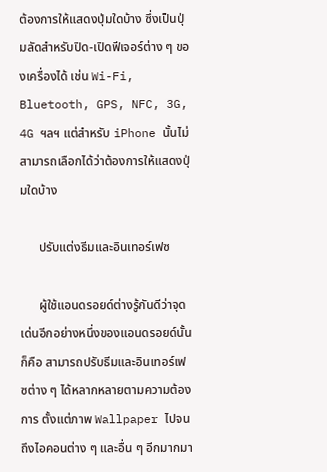ต้องการให้แสดงปุ่มใดบ้าง ซึ่งเป็นปุ่มลัดสำหรับปิด-เปิดฟีเจอร์ต่าง ๆ ของเครื่องได้ เช่น Wi-Fi, Bluetooth, GPS, NFC, 3G, 4G ฯลฯ แต่สำหรับ iPhone นั้นไม่สามารถเลือกได้ว่าต้องการให้แสดงปุ่มใดบ้าง

      ปรับแต่งธีมและอินเทอร์เฟซ

      ผู้ใช้แอนดรอยด์ต่างรู้กันดีว่าจุดเด่นอีกอย่างหนึ่งของแอนดรอยด์นั้นก็คือ สามารถปรับธีมและอินเทอร์เฟซต่าง ๆ ได้หลากหลายตามความต้องการ ตั้งแต่ภาพ Wallpaper ไปจนถึงไอคอนต่าง ๆ และอื่น ๆ อีกมากมา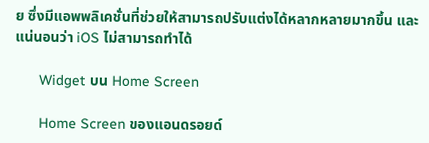ย ซึ่งมีแอพพลิเคชั่นที่ช่วยให้สามารถปรับแต่งได้หลากหลายมากขึ้น และแน่นอนว่า iOS ไม่สามารถทำได้

      Widget บน Home Screen

      Home Screen ของแอนดรอยด์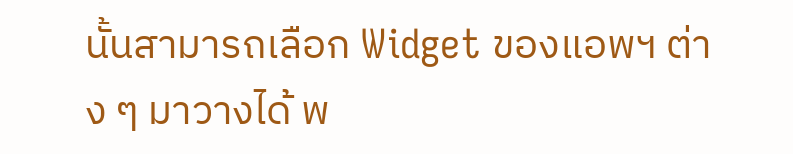นั้นสามารถเลือก Widget ของแอพฯ ต่าง ๆ มาวางได้ พ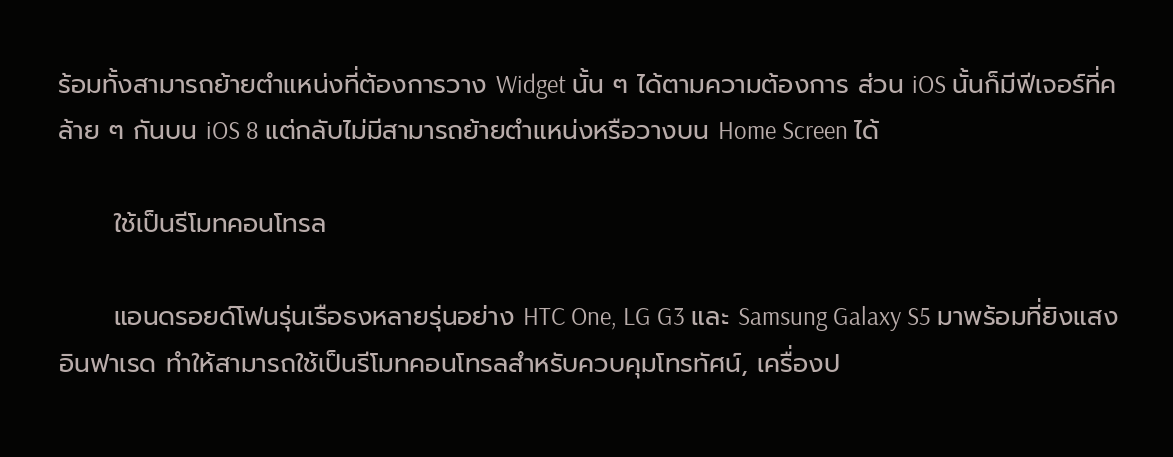ร้อมทั้งสามารถย้ายตำแหน่งที่ต้องการวาง Widget นั้น ๆ ได้ตามความต้องการ ส่วน iOS นั้นก็มีฟีเจอร์ที่คล้าย ๆ กันบน iOS 8 แต่กลับไม่มีสามารถย้ายตำแหน่งหรือวางบน Home Screen ได้

      ใช้เป็นรีโมทคอนโทรล

      แอนดรอยด์โฟนรุ่นเรือธงหลายรุ่นอย่าง HTC One, LG G3 และ Samsung Galaxy S5 มาพร้อมที่ยิงแสงอินฟาเรด ทำให้สามารถใช้เป็นรีโมทคอนโทรลสำหรับควบคุมโทรทัศน์, เครื่องป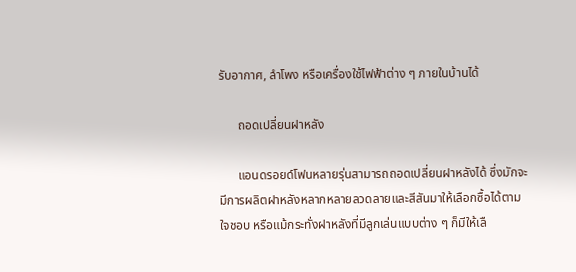รับอากาศ, ลำโพง หรือเครื่องใช้ไฟฟ้าต่าง ๆ ภายในบ้านได้

      ถอดเปลี่ยนฝาหลัง

      แอนดรอยด์โฟนหลายรุ่นสามารถถอดเปลี่ยนฝาหลังได้ ซึ่งมักจะมีการผลิตฝาหลังหลากหลายลวดลายและสีสันมาให้เลือกซื้อได้ตามใจชอบ หรือแม้กระทั่งฝาหลังที่มีลูกเล่นแบบต่าง ๆ ก็มีให้เลื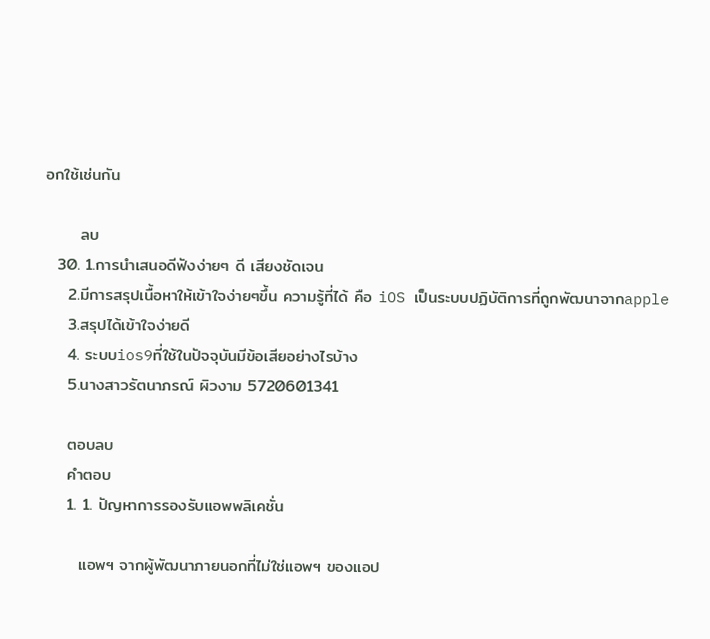อกใช้เช่นกัน

      ลบ
  30. 1.การนำเสนอดีฟังง่ายๆ ดี เสียงชัดเจน
    2.มีการสรุปเนื้อหาให้เข้าใจง่ายๆขึ้น ความรู้ที่ได้ คือ iOS เป็นระบบปฏิบัติการที่ถูกพัฒนาจากapple
    3.สรุปได้เข้าใจง่ายดี
    4. ระบบios9ที่ใช้ในปัจจุบันมีข้อเสียอย่างไรบ้าง
    5.นางสาวรัตนาภรณ์ ผิวงาม 5720601341

    ตอบลบ
    คำตอบ
    1. 1. ปัญหาการรองรับแอพพลิเคชั่น

      แอพฯ จากผู้พัฒนาภายนอกที่ไม่ใช่แอพฯ ของแอป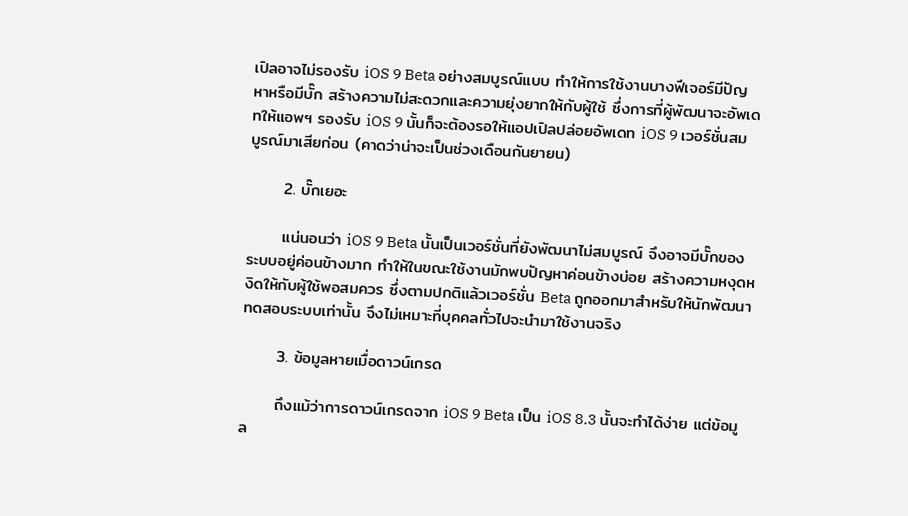เปิลอาจไม่รองรับ iOS 9 Beta อย่างสมบูรณ์แบบ ทำให้การใช้งานบางฟีเจอร์มีปัญหาหรือมีบั๊ก สร้างความไม่สะดวกและความยุ่งยากให้กับผู้ใช้ ซึ่งการที่ผู้พัฒนาจะอัพเดทให้แอพฯ รองรับ iOS 9 นั้นก็จะต้องรอให้แอปเปิลปล่อยอัพเดท iOS 9 เวอร์ชั่นสมบูรณ์มาเสียก่อน (คาดว่าน่าจะเป็นช่วงเดือนกันยายน)

      2. บั๊กเยอะ

      แน่นอนว่า iOS 9 Beta นั้นเป็นเวอร์ชั่นที่ยังพัฒนาไม่สมบูรณ์ จึงอาจมีบั๊กของระบบอยู่ค่อนข้างมาก ทำให้ในขณะใช้งานมักพบปัญหาค่อนข้างบ่อย สร้างความหงุดหงิดให้กับผู้ใช้พอสมควร ซึ่งตามปกติแล้วเวอร์ชั่น Beta ถูกออกมาสำหรับให้นักพัฒนาทดสอบระบบเท่านั้น จึงไม่เหมาะที่บุคคลทั่วไปจะนำมาใช้งานจริง

      3. ข้อมูลหายเมื่อดาวน์เกรด

      ถึงแม้ว่าการดาวน์เกรดจาก iOS 9 Beta เป็น iOS 8.3 นั้นจะทำได้ง่าย แต่ข้อมูล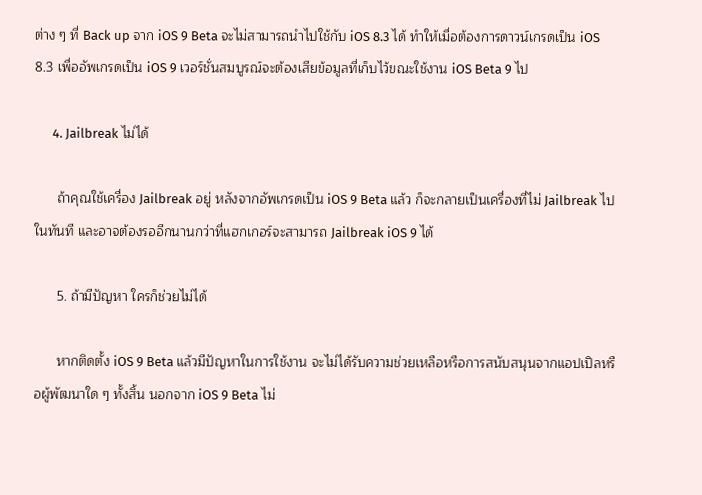ต่าง ๆ ที่ Back up จาก iOS 9 Beta จะไม่สามารถนำไปใช้กับ iOS 8.3 ได้ ทำให้เมื่อต้องการดาวน์เกรดเป็น iOS 8.3 เพื่ออัพเกรดเป็น iOS 9 เวอร์ชั่นสมบูรณ์จะต้องเสียข้อมูลที่เก็บไว้ขณะใช้งาน iOS Beta 9 ไป

      4. Jailbreak ไม่ได้

      ถ้าคุณใช้เครื่อง Jailbreak อยู่ หลังจากอัพเกรดเป็น iOS 9 Beta แล้ว ก็จะกลายเป็นเครื่องที่ไม่ Jailbreak ไปในทันที และอาจต้องรออีกนานกว่าที่แฮกเกอร์จะสามารถ Jailbreak iOS 9 ได้

      5. ถ้ามีปัญหา ใครก็ช่วยไม่ได้

      หากติดตั้ง iOS 9 Beta แล้วมีปัญหาในการใช้งาน จะไม่ได้รับความช่วยเหลือหรือการสนับสนุนจากแอปเปิลหรือผู้พัฒนาใด ๆ ทั้งสิ้น นอกจาก iOS 9 Beta ไม่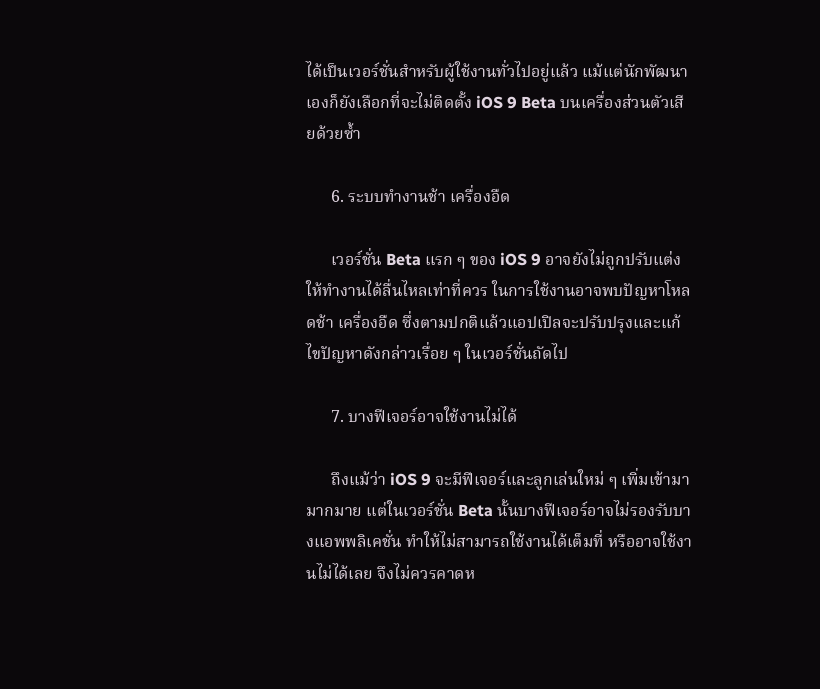ได้เป็นเวอร์ชั่นสำหรับผู้ใช้งานทั่วไปอยู่แล้ว แม้แต่นักพัฒนาเองก็ยังเลือกที่จะไม่ติดตั้ง iOS 9 Beta บนเครื่องส่วนตัวเสียด้วยซ้ำ

      6. ระบบทำงานช้า เครื่องอืด

      เวอร์ชั่น Beta แรก ๆ ของ iOS 9 อาจยังไม่ถูกปรับแต่งให้ทำงานได้ลื่นไหลเท่าที่ควร ในการใช้งานอาจพบปัญหาโหลดช้า เครื่องอืด ซึ่งตามปกติแล้วแอปเปิลจะปรับปรุงและแก้ไขปัญหาดังกล่าวเรื่อย ๆ ในเวอร์ชั่นถัดไป

      7. บางฟีเจอร์อาจใช้งานไม่ได้

      ถึงแม้ว่า iOS 9 จะมีฟีเจอร์และลูกเล่นใหม่ ๆ เพิ่มเข้ามามากมาย แต่ในเวอร์ชั่น Beta นั้นบางฟีเจอร์อาจไม่รองรับบางแอพพลิเคชั่น ทำให้ไม่สามารถใช้งานได้เต็มที่ หรืออาจใช้งานไม่ได้เลย จึงไม่ควรคาดห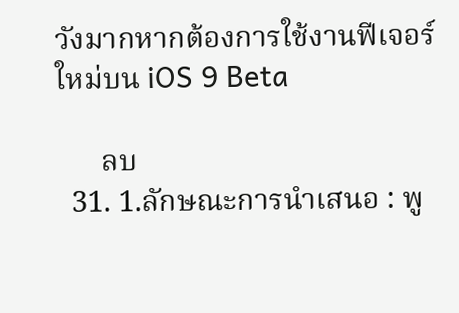วังมากหากต้องการใช้งานฟีเจอร์ใหม่บน iOS 9 Beta

      ลบ
  31. 1.ลักษณะการนำเสนอ : พู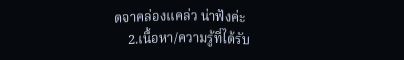ดจาคล่องแคล่ว น่าฟังค่ะ
    2.เนื้อหา/ความรู้ที่ได้รับ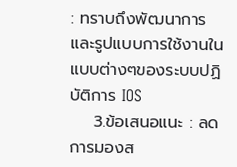: ทราบถึงพัฒนาการและรูปแบบการใช้งานในแบบต่างๆของระบบปฏิบัติการ IOS
    3.ข้อเสนอแนะ : ลดการมองส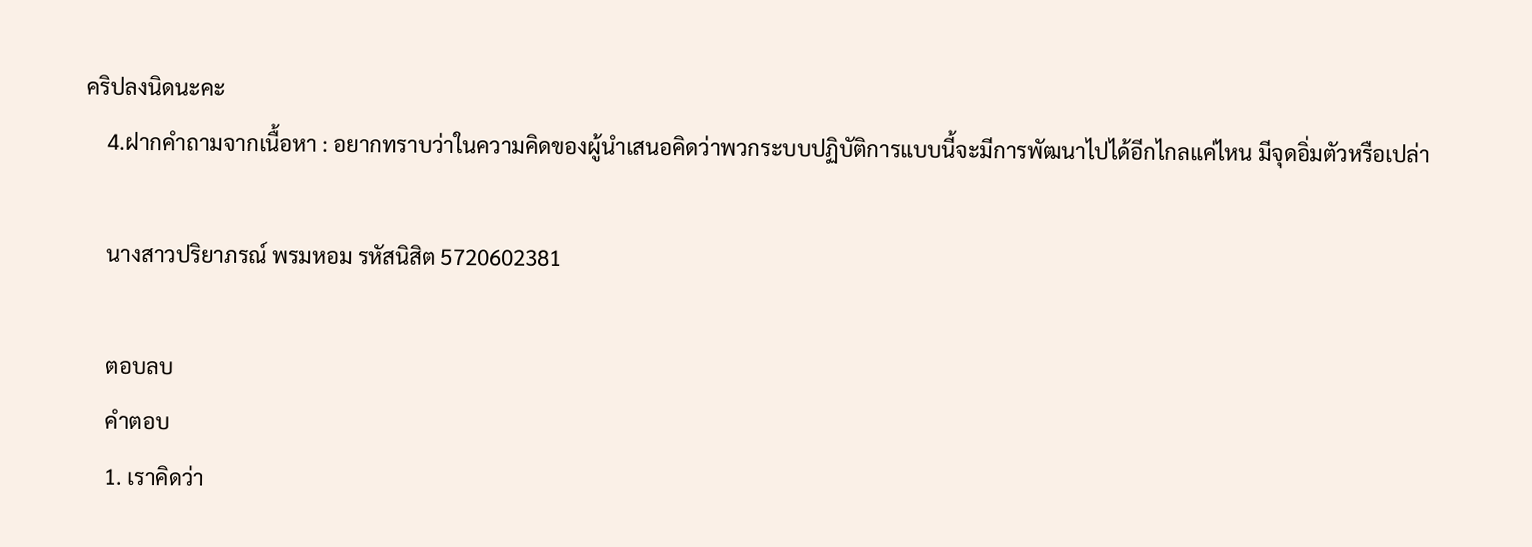คริปลงนิดนะคะ
    4.ฝากคำถามจากเนื้อหา : อยากทราบว่าในความคิดของผู้นำเสนอคิดว่าพวกระบบปฏิบัติการแบบนี้จะมีการพัฒนาไปได้อีกไกลแค่ไหน มีจุดอิ่มตัวหรือเปล่า

    นางสาวปริยาภรณ์ พรมหอม รหัสนิสิต 5720602381

    ตอบลบ
    คำตอบ
    1. เราคิดว่า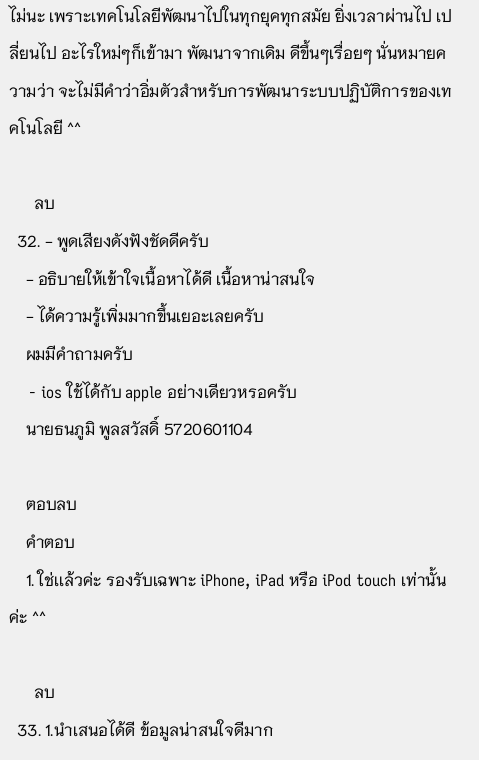ไม่นะ เพราะเทคโนโลยีพัฒนาไปในทุกยุคทุกสมัย ยิ่งเวลาผ่านไป เปลี่ยนไป อะไรใหม่ๆก็เข้ามา พัฒนาจากเดิม ดีขึ้นๆเรื่อยๆ นั่นหมายความว่า จะไม่มีคำว่าอิ่มตัวสำหรับการพัฒนาระบบปฏิบัติการของเทคโนโลยี ^^

      ลบ
  32. - พูดเสียงดังฟังชัดดีครับ
    - อธิบายให้เข้าใจเนื้อหาได้ดี เนื้อหาน่าสนใจ
    - ได้ความรู้เพิ่มมากขึ้นเยอะเลยครับ
    ผมมีคำถามครับ
    - ios ใช้ได้กับ apple อย่างเดียวหรอครับ
    นายธนภูมิ พูลสวัสดิ์ 5720601104

    ตอบลบ
    คำตอบ
    1. ใช่เเล้วค่ะ รองรับเฉพาะ iPhone, iPad หรือ iPod touch เท่านั้นค่ะ ^^

      ลบ
  33. 1.นำเสนอได้ดี ข้อมูลน่าสนใจดีมาก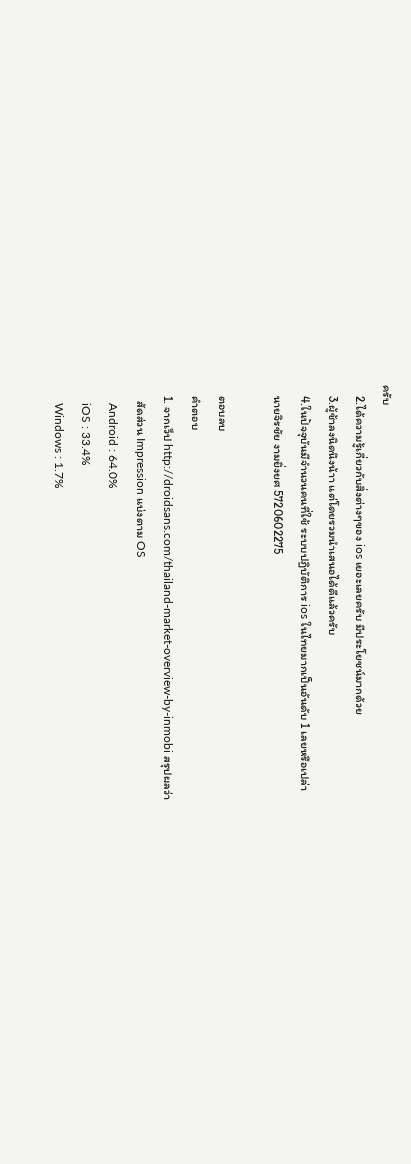ครับ
    2.ได้ความรู้เกี่ยวกับสิ่งต่างๆของ ios เยอะเลยครับ มีประโยชน์มากด้วย
    3.ผู้ช้าลงนิดนึงน้าา แต่โดยรวมนำเสนอได้ดีแล้วครับ
    4.ในปัจจุบันมีจำนวนคนที่ใช้ ระบบปฏิบัติการ ios ในไทยมากเป็นอันดับ 1 เลยหรือเปล่า
    นายจิรชัย งามยิ่งยศ 5720602275

    ตอบลบ
    คำตอบ
    1. จากเว็ป http://droidsans.com/thailand-market-overview-by-inmobi สรุปผลว่า
      สัดส่วน Impression แบ่งตาม OS
      Android : 64.0%
      iOS : 33.4%
      Windows : 1.7%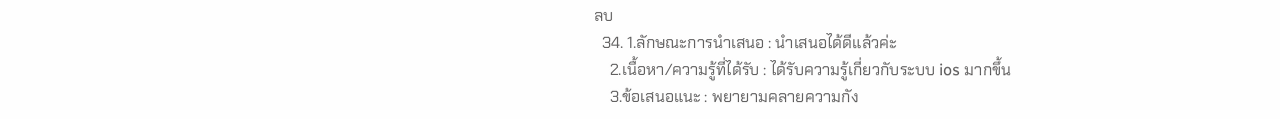ลบ
  34. 1.ลักษณะการนำเสนอ : นำเสนอได้ดีแล้วค่ะ
    2.เนื้อหา/ความรู้ที่ได้รับ : ได้รับความรู้เกี่ยวกับระบบ ios มากขึ้น
    3.ข้อเสนอแนะ : พยายามคลายความกัง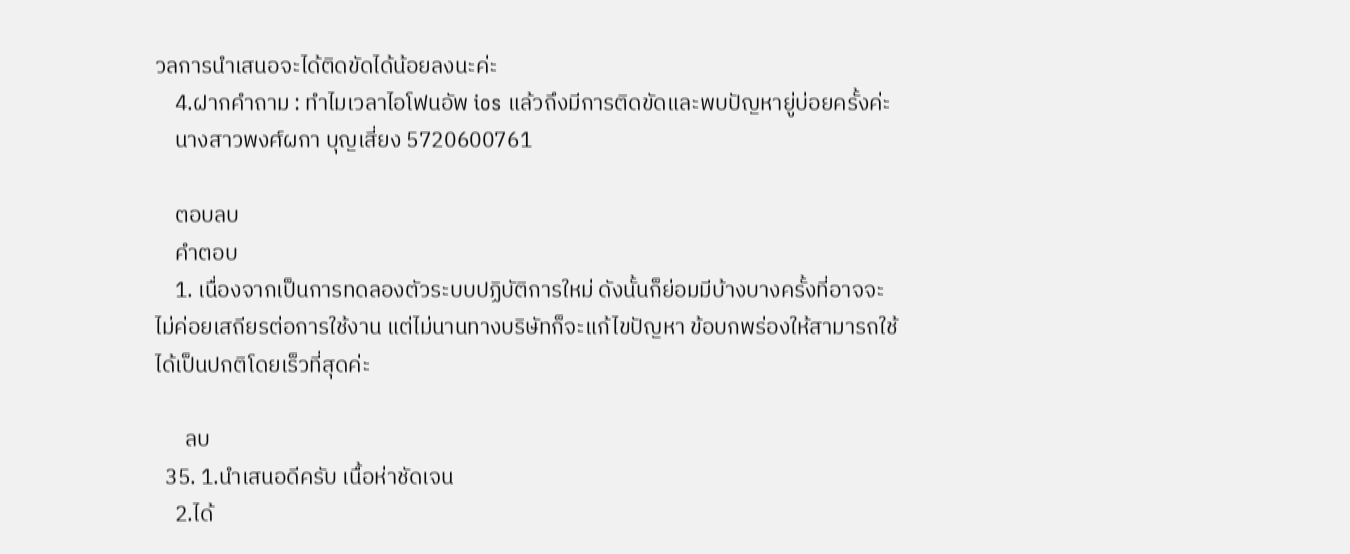วลการนำเสนอจะได้ติดขัดได้น้อยลงนะค่ะ
    4.ฝากคำถาม : ทำไมเวลาไอโฟนอัพ ios แล้วถึงมีการติดขัดและพบปัญหายู่บ่อยครั้งค่ะ
    นางสาวพงศ์ผกา บุญเสี่ยง 5720600761

    ตอบลบ
    คำตอบ
    1. เนื่องจากเป็นการทดลองตัวระบบปฏิบัติการใหม่ ดังนั้นก็ย่อมมีบ้างบางครั้งที่อาจจะไม่ค่อยเสถียรต่อการใช้งาน แต่ไม่นานทางบริษัทก็จะแก้ไขปัญหา ข้อบกพร่องให้สามารถใช้ได้เป็นปกติโดยเร็วที่สุดค่ะ

      ลบ
  35. 1.นำเสนอดีครับ เนื้อห่าชัดเจน
    2.ได้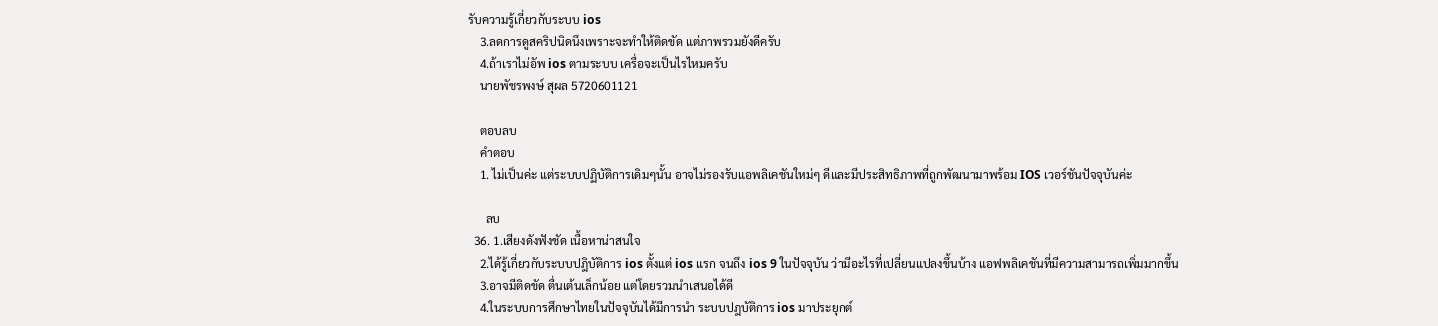รับความรู้เกี่ยวกับระบบ ios
    3.ลดการดูสคริปนิดนึงเพราะจะทำให้ติดขัด แต่ภาพรวมยังดีครับ
    4.ถ้าเราไม่อัพ ios ตามระบบ เครื่อจะเป็นไรไหมครับ
    นายพัชรพงษ์ สุผล 5720601121

    ตอบลบ
    คำตอบ
    1. ไม่เป็นค่ะ แต่ระบบปฏิบัติการเดิมๆนั้น อาจไม่รองรับแอพลิเคชันใหม่ๆ ดีและมีประสิทธิภาพที่ถูกพัฒนามาพร้อม IOS เวอร์ชันปัจจุบันค่ะ

      ลบ
  36. 1.เสียงดังฟังชัด เนื้อหาน่าสนใจ
    2.ได้รู้เกี่ยวกับระบบปฎิบัติการ ios ตั้งแต่ ios แรก จนถึง ios 9 ในปัจจุบัน ว่ามีอะไรที่เปลี่ยนแปลงขึ้นบ้าง แอฟพลิเคชันที่มีความสามารถเพิ่มมากขึ้น
    3.อาจมีติดขัด ตื่นเต้นเล็กน้อย แต่โดยรวมนำเสนอได้ดี
    4.ในระบบการศึกษาไทยในปัจจุบันได้มีการนำ ระบบปฎบัติการ ios มาประยุกต์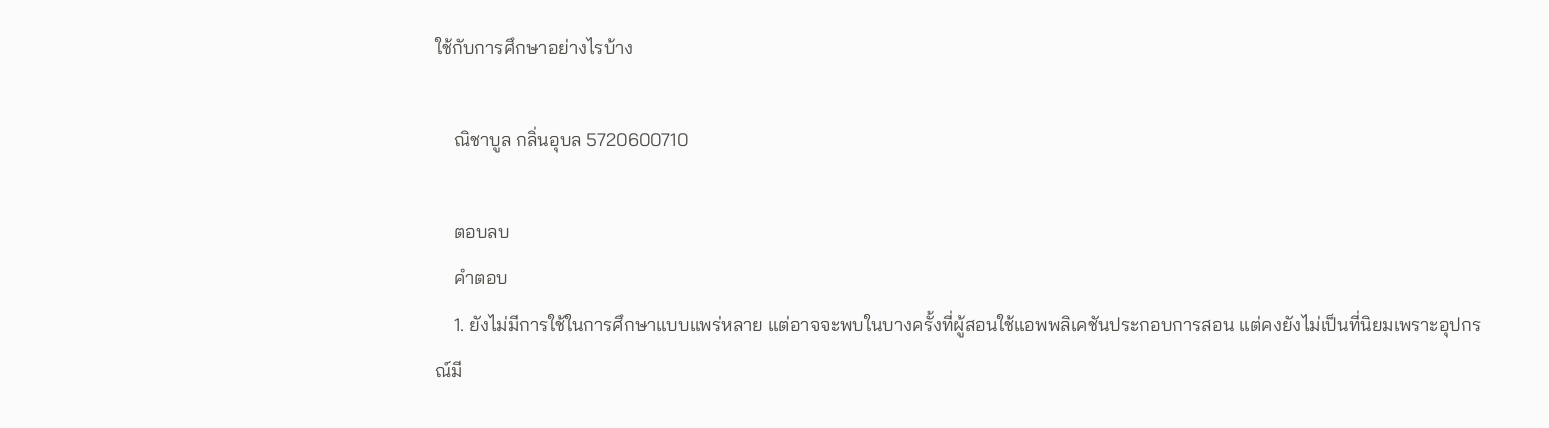ใช้กับการศึกษาอย่างไรบ้าง

    ณิชาบูล กลิ่นอุบล 5720600710

    ตอบลบ
    คำตอบ
    1. ยังไม่มีการใช้ในการศึกษาแบบแพร่หลาย แต่อาจจะพบในบางครั้งที่ผู้สอนใช้แอพพลิเคชันประกอบการสอน เเต่คงยังไม่เป็นที่นิยมเพราะอุปกรณ์มี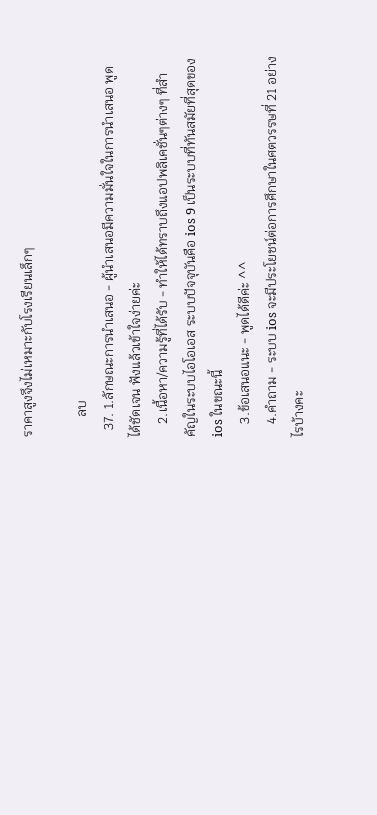ราคาสูงจึงไม่เหมาะกับโรงเรียนเล็กๆ

      ลบ
  37. 1.ลักษณะการนำเสนอ - ผู้นำเสนอมีความมั่นใจในการนำเสนอ พูดได้ชัดเจน ฟังแล้วเข้าใจง่ายค่ะ
    2.เนื้อหา/ความรู้ที่ได้รับ - ทำให้ได้ทราบถึงแอปพลิเคชั่นๆต่างๆ ที่สำคัญในระบบไอโอเอส ระบบปัจจุบันคือ ios 9 เป็นระบบที่ทันสมัยที่สุดของ ios ในขณะนี้
    3.ข้อเสนอแนะ - พูดได้ดีค่ะ ^^
    4.คำถาม - ระบบ ios จะมีประโยชน์ต่อการศึกษาในศตวรรษที่ 21 อย่างไรบ้างคะ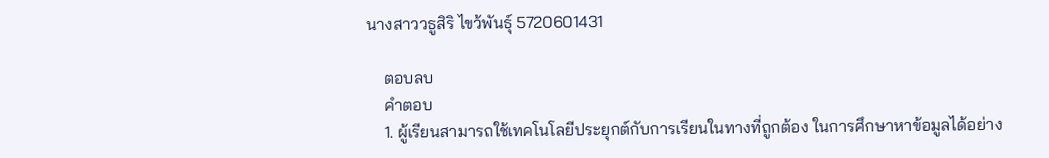นางสาววธูสิริ ไขว้พันธุ์ 5720601431

    ตอบลบ
    คำตอบ
    1. ผู้เรียนสามารถใช้เทคโนโลยีประยุกต์กับการเรียนในทางที่ถูกต้อง ในการศึกษาหาข้อมูลได้อย่าง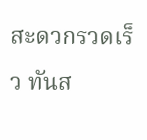สะดวกรวดเร็ว ทันส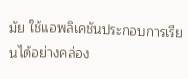มัย ใช้แอพลิเคชันประกอบการเรียนได้อย่างคล่อง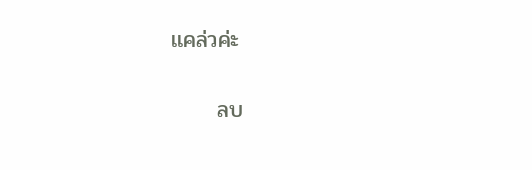เเคล่วค่ะ

      ลบ